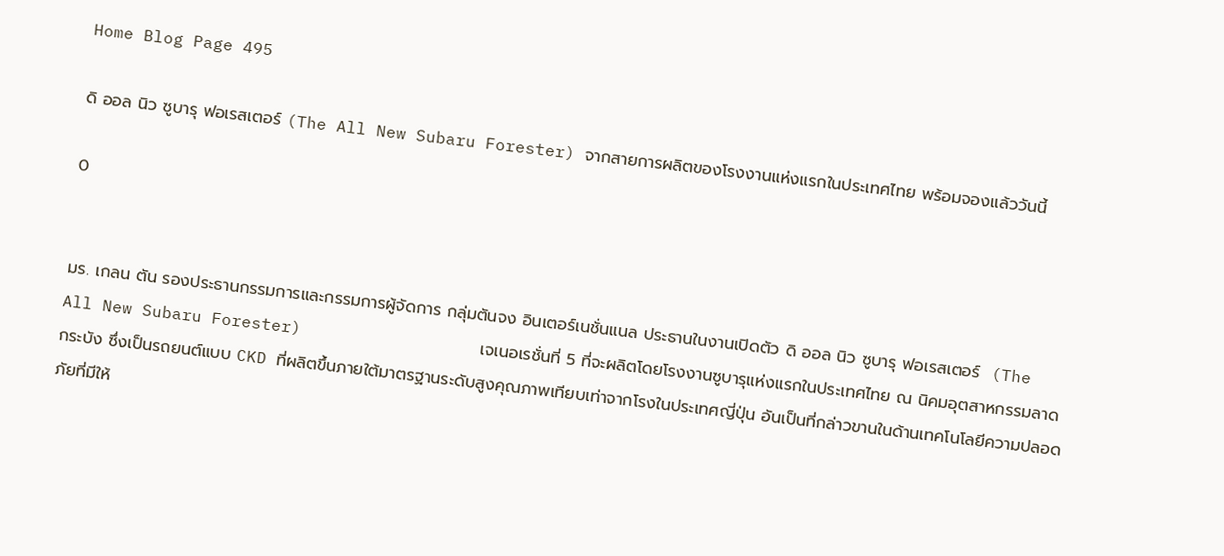Home Blog Page 495

ดิ ออล นิว ซูบารุ ฟอเรสเตอร์ (The All New Subaru Forester) จากสายการผลิตของโรงงานแห่งแรกในประเทศไทย พร้อมจองแล้ววันนี้

0


มร. เกลน ตัน รองประธานกรรมการและกรรมการผู้จัดการ กลุ่มตันจง อินเตอร์เนชั่นแนล ประธานในงานเปิดตัว ดิ ออล นิว ซูบารุ ฟอเรสเตอร์  (The All New Subaru Forester)                  เจเนอเรชั่นที่ 5 ที่จะผลิตโดยโรงงานซูบารุแห่งแรกในประเทศไทย ณ นิคมอุตสาหกรรมลาดกระบัง ซึ่งเป็นรถยนต์แบบ CKD ที่ผลิตขึ้นภายใต้มาตรฐานระดับสูงคุณภาพเทียบเท่าจากโรงในประเทศญี่ปุ่น อันเป็นที่กล่าวขานในด้านเทคโนโลยีความปลอดภัยที่มีให้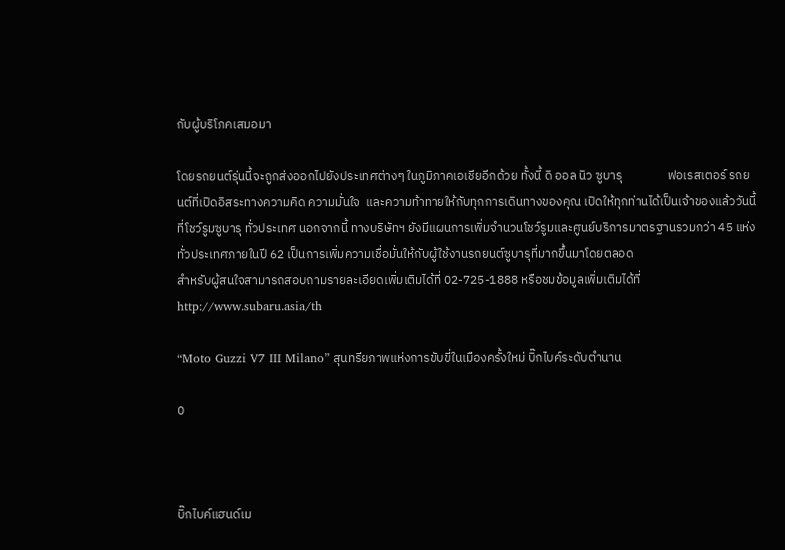กับผู้บริโภคเสมอมา

โดยรถยนต์รุ่นนี้จะถูกส่งออกไปยังประเทศต่างๆ ในภูมิภาคเอเชียอีกด้วย ทั้งนี้ ดิ ออล นิว ซูบารุ                ฟอเรสเตอร์ รถยนต์ที่เปิดอิสระทางความคิด ความมั่นใจ  และความท้าทายให้กับทุกการเดินทางของคุณ เปิดให้ทุกท่านได้เป็นเจ้าของแล้ววันนี้ที่โชว์รูมซูบารุ ทั่วประเทศ นอกจากนี้ ทางบริษัทฯ ยังมีแผนการเพิ่มจำนวนโชว์รูมและศูนย์บริการมาตรฐานรวมกว่า 45 แห่งทั่วประเทศภายในปี 62 เป็นการเพิ่มความเชื่อมั่นให้กับผู้ใช้งานรถยนต์ซูบารุที่มากขึ้นมาโดยตลอด
สำหรับผู้สนใจสามารถสอบถามรายละเอียดเพิ่มเติมได้ที่ 02-725-1888 หรือชมข้อมูลเพิ่มเติมได้ที่ http://www.subaru.asia/th

“Moto Guzzi V7 III Milano” สุนทรียภาพแห่งการขับขี่ในเมืองครั้งใหม่ บิ๊กไบค์ระดับตำนาน

0



บิ๊กไบค์แฮนด์เม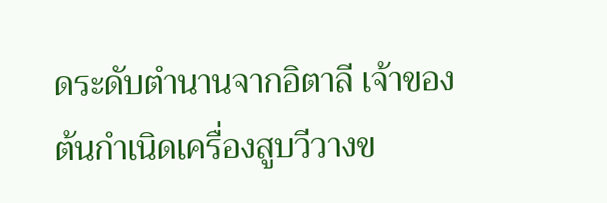ดระดับตำนานจากอิตาลี เจ้าของต้นกำเนิดเครื่องสูบวีวางข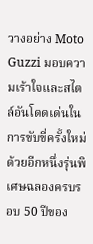วางอย่าง Moto Guzzi มอบความเร้าใจและสไตล์อันโดดเด่นในการขับขี่ครั้งใหม่ด้วยอีกหนึ่งรุ่นพิเศษฉลองครบรอบ 50 ปีของ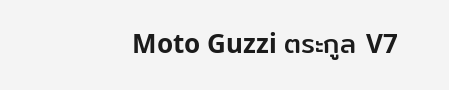Moto Guzzi ตระกูล V7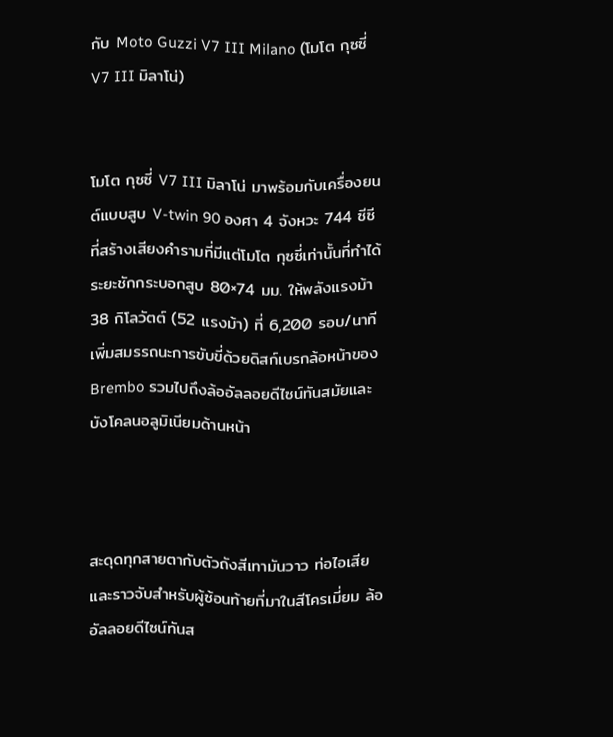กับ Moto Guzzi V7 III Milano (โมโต กุซซี่ V7 III มิลาโน่)


โมโต กุซซี่ V7 III มิลาโน่ มาพร้อมกับเครื่องยนต์แบบสูบ V-twin 90 องศา 4 จังหวะ 744 ซีซี ที่สร้างเสียงคำรามที่มีแต่โมโต กุซซี่เท่านั้นที่ทำได้ ระยะชักกระบอกสูบ 80×74 มม. ให้พลังแรงม้า 38 กิโลวัตต์ (52 แรงม้า) ที่ 6,200 รอบ/นาที เพิ่มสมรรถนะการขับขี่ด้วยดิสก์เบรกล้อหน้าของ Brembo รวมไปถึงล้ออัลลอยดีไซน์ทันสมัยและบังโคลนอลูมิเนียมด้านหน้า



สะดุดทุกสายตากับตัวถังสีเทามันวาว ท่อไอเสียและราวจับสำหรับผู้ซ้อนท้ายที่มาในสีโครเมี่ยม ล้ออัลลอยดีไซน์ทันส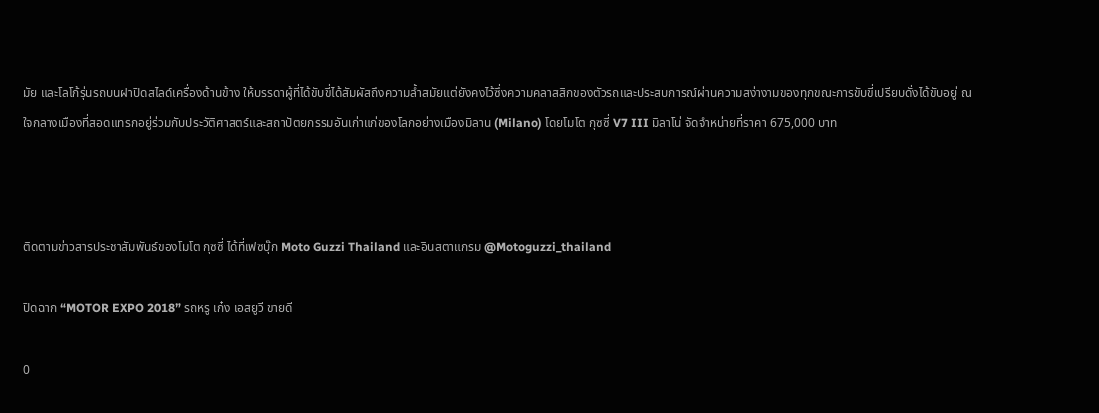มัย และโลโก้รุ่นรถบนฝาปิดสไลด์เครื่องด้านข้าง ให้บรรดาผู้ที่ได้ขับขี่ได้สัมผัสถึงความล้ำสมัยแต่ยังคงไว้ซึ่งความคลาสสิกของตัวรถและประสบการณ์ผ่านความสง่างามของทุกขณะการขับขี่เปรียบดั่งได้ขับอยู่ ณ ใจกลางเมืองที่สอดแทรกอยู่ร่วมกับประวัติศาสตร์และสถาปัตยกรรมอันเก่าแก่ของโลกอย่างเมืองมิลาน (Milano) โดยโมโต กุซซี่ V7 III มิลาโน่ จัดจำหน่ายที่ราคา 675,000 บาท



ติดตามข่าวสารประชาสัมพันธ์ของโมโต กุซซี่ ได้ที่เฟซบุ๊ก Moto Guzzi Thailand และอินสตาแกรม @Motoguzzi_thailand

ปิดฉาก “MOTOR EXPO 2018” รถหรู เก๋ง เอสยูวี ขายดี

0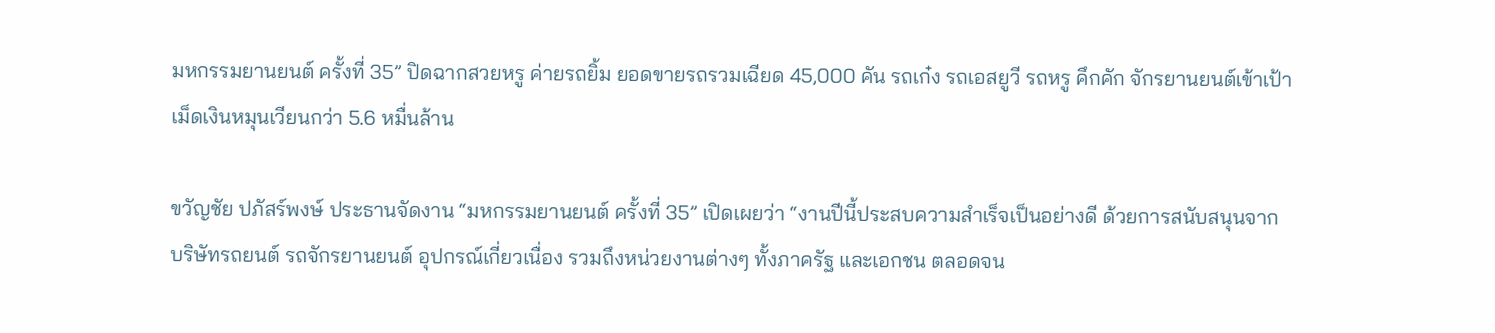มหกรรมยานยนต์ ครั้งที่ 35” ปิดฉากสวยหรู ค่ายรถยิ้ม ยอดขายรถรวมเฉียด 45,000 คัน รถเก๋ง รถเอสยูวี รถหรู คึกคัก จักรยานยนต์เข้าเป้า เม็ดเงินหมุนเวียนกว่า 5.6 หมื่นล้าน

ขวัญชัย ปภัสร์พงษ์ ประธานจัดงาน “มหกรรมยานยนต์ ครั้งที่ 35” เปิดเผยว่า “งานปีนี้ประสบความสำเร็จเป็นอย่างดี ด้วยการสนับสนุนจาก บริษัทรถยนต์ รถจักรยานยนต์ อุปกรณ์เกี่ยวเนื่อง รวมถึงหน่วยงานต่างๆ ทั้งภาครัฐ และเอกชน ตลอดจน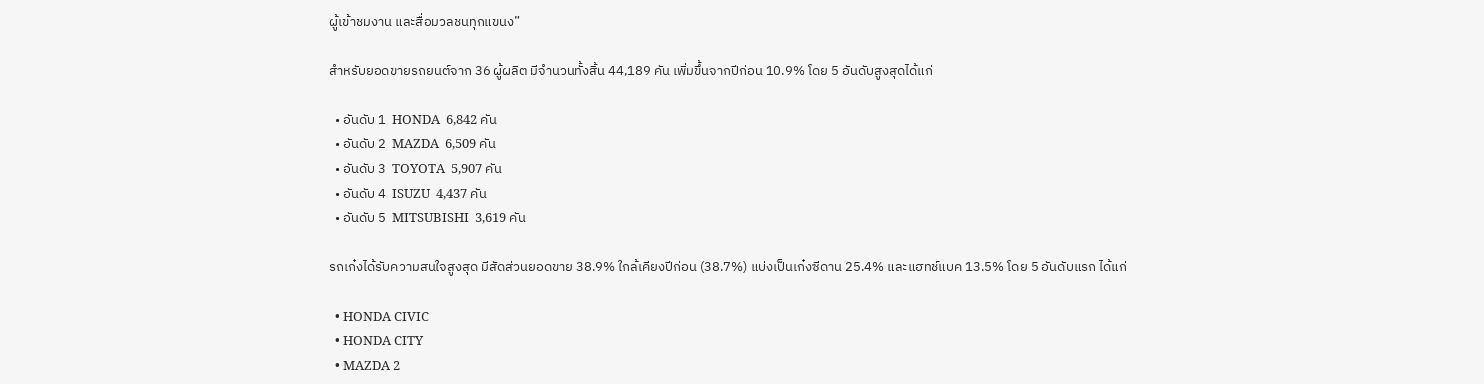ผู้เข้าชมงาน และสื่อมวลชนทุกแขนง”

สำหรับยอดขายรถยนต์จาก 36 ผู้ผลิต มีจำนวนทั้งสิ้น 44,189 คัน เพิ่มขึ้นจากปีก่อน 10.9% โดย 5 อันดับสูงสุดได้แก่

  • อันดับ 1  HONDA  6,842 คัน
  • อันดับ 2  MAZDA  6,509 คัน
  • อันดับ 3  TOYOTA  5,907 คัน
  • อันดับ 4  ISUZU  4,437 คัน
  • อันดับ 5  MITSUBISHI  3,619 คัน

รถเก๋งได้รับความสนใจสูงสุด มีสัดส่วนยอดขาย 38.9% ใกล้เคียงปีก่อน (38.7%) แบ่งเป็นเก๋งซีดาน 25.4% และแฮทช์แบค 13.5% โดย 5 อันดับแรก ได้แก่

  • HONDA CIVIC
  • HONDA CITY
  • MAZDA 2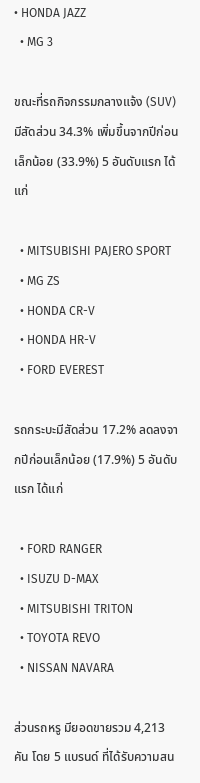• HONDA JAZZ
  • MG 3

ขณะที่รถกิจกรรมกลางแจ้ง (SUV) มีสัดส่วน 34.3% เพิ่มขึ้นจากปีก่อนเล็กน้อย (33.9%) 5 อันดับแรก ได้แก่

  • MITSUBISHI PAJERO SPORT
  • MG ZS
  • HONDA CR-V
  • HONDA HR-V
  • FORD EVEREST

รถกระบะมีสัดส่วน 17.2% ลดลงจากปีก่อนเล็กน้อย (17.9%) 5 อันดับแรก ได้แก่

  • FORD RANGER
  • ISUZU D-MAX
  • MITSUBISHI TRITON
  • TOYOTA REVO
  • NISSAN NAVARA

ส่วนรถหรู มียอดขายรวม 4,213 คัน โดย 5 แบรนด์ ที่ได้รับความสน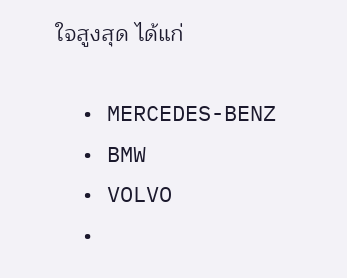ใจสูงสุด ได้แก่

  • MERCEDES-BENZ
  • BMW
  • VOLVO
  •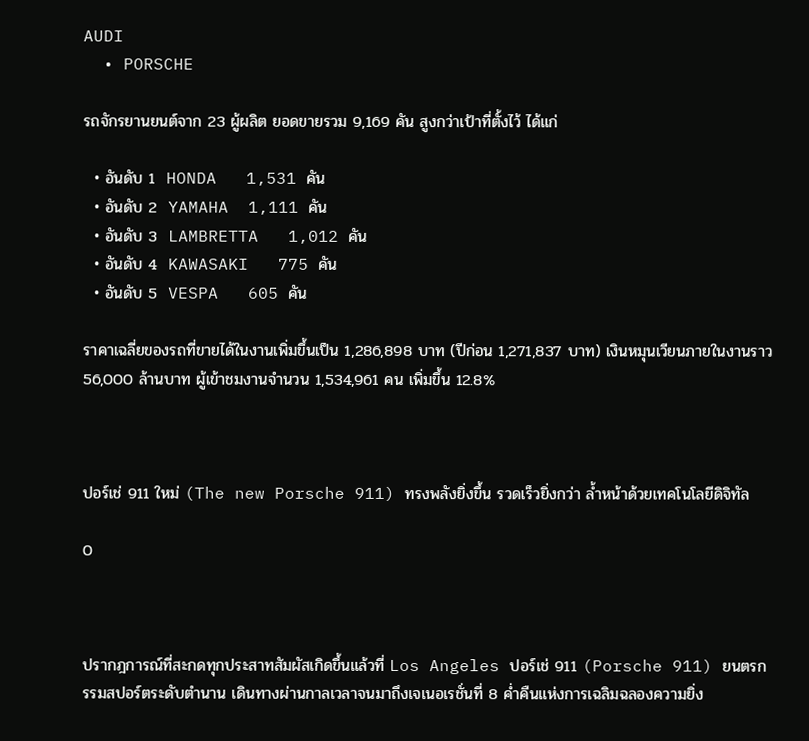AUDI
  • PORSCHE

รถจักรยานยนต์จาก 23 ผู้ผลิต ยอดขายรวม 9,169 คัน สูงกว่าเป้าที่ตั้งไว้ ได้แก่

  • อันดับ 1  HONDA   1,531 คัน
  • อันดับ 2  YAMAHA  1,111 คัน
  • อันดับ 3  LAMBRETTA   1,012 คัน
  • อันดับ 4  KAWASAKI   775 คัน
  • อันดับ 5  VESPA   605 คัน

ราคาเฉลี่ยของรถที่ขายได้ในงานเพิ่มขึ้นเป็น 1,286,898 บาท (ปีก่อน 1,271,837 บาท) เงินหมุนเวียนภายในงานราว 56,000 ล้านบาท ผู้เข้าชมงานจำนวน 1,534,961 คน เพิ่มขึ้น 12.8%



ปอร์เช่ 911 ใหม่ (The new Porsche 911) ทรงพลังยิ่งขึ้น รวดเร็วยิ่งกว่า ล้ำหน้าด้วยเทคโนโลยีดิจิทัล

0



ปรากฎการณ์ที่สะกดทุกประสาทสัมผัสเกิดขึ้นแล้วที่ Los Angeles ปอร์เช่ 911 (Porsche 911) ยนตรกรรมสปอร์ตระดับตำนาน เดินทางผ่านกาลเวลาจนมาถึงเจเนอเรชั่นที่ 8 ค่ำคืนแห่งการเฉลิมฉลองความยิ่ง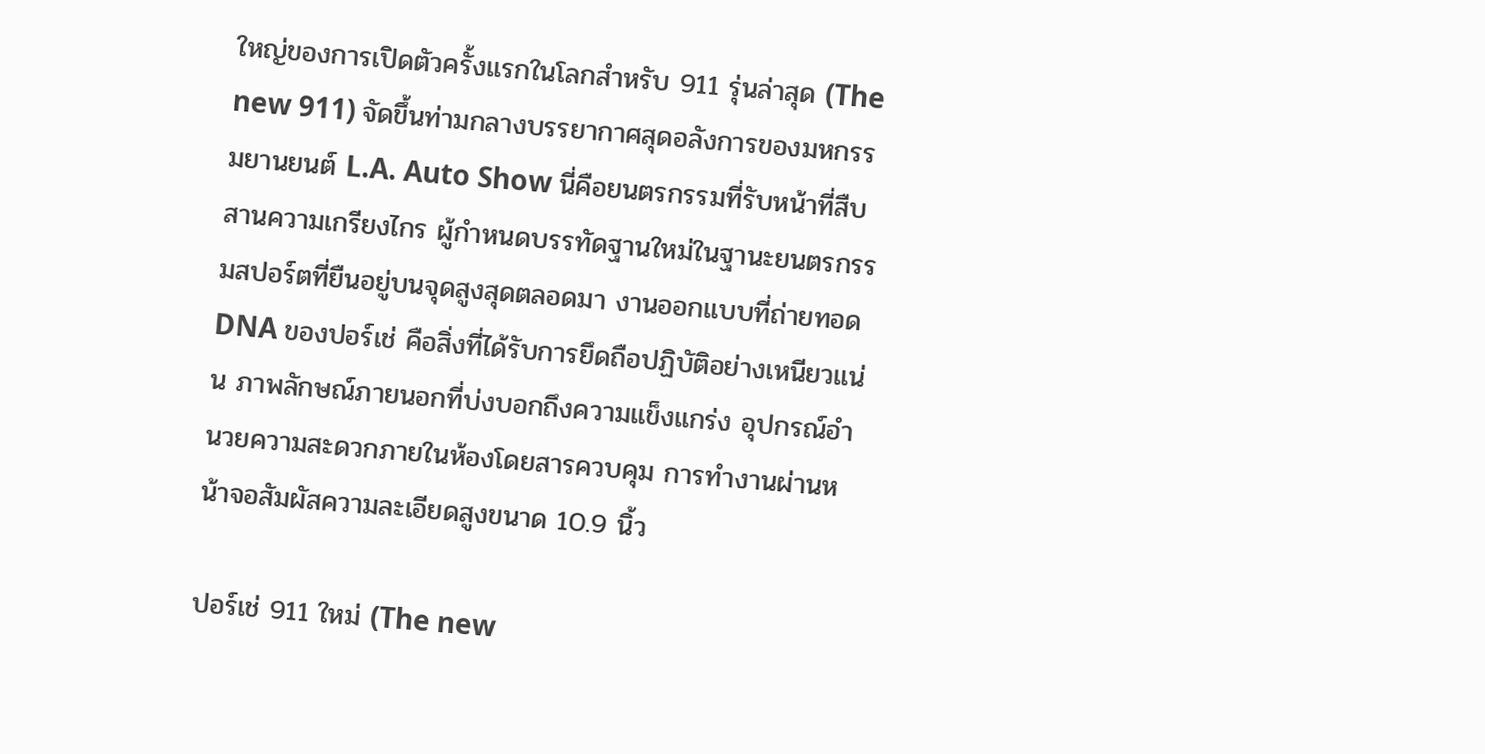ใหญ่ของการเปิดตัวครั้งแรกในโลกสำหรับ 911 รุ่นล่าสุด (The new 911) จัดขึ้นท่ามกลางบรรยากาศสุดอลังการของมหกรรมยานยนต์ L.A. Auto Show นี่คือยนตรกรรมที่รับหน้าที่สืบสานความเกรียงไกร ผู้กำหนดบรรทัดฐานใหม่ในฐานะยนตรกรรมสปอร์ตที่ยืนอยู่บนจุดสูงสุดตลอดมา งานออกแบบที่ถ่ายทอด DNA ของปอร์เช่ คือสิ่งที่ได้รับการยึดถือปฏิบัติอย่างเหนียวแน่น ภาพลักษณ์ภายนอกที่บ่งบอกถึงความแข็งแกร่ง อุปกรณ์อำนวยความสะดวกภายในห้องโดยสารควบคุม การทำงานผ่านหน้าจอสัมผัสความละเอียดสูงขนาด 10.9 นิ้ว

ปอร์เช่ 911 ใหม่ (The new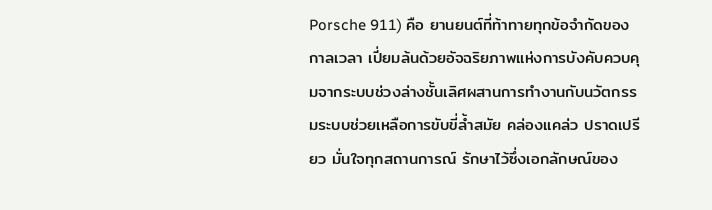Porsche 911) คือ ยานยนต์ที่ท้าทายทุกข้อจำกัดของกาลเวลา เปี่ยมล้นด้วยอัจฉริยภาพแห่งการบังคับควบคุมจากระบบช่วงล่างชั้นเลิศผสานการทำงานกับนวัตกรรมระบบช่วยเหลือการขับขี่ล้ำสมัย คล่องแคล่ว ปราดเปรียว มั่นใจทุกสถานการณ์ รักษาไว้ซึ่งเอกลักษณ์ของ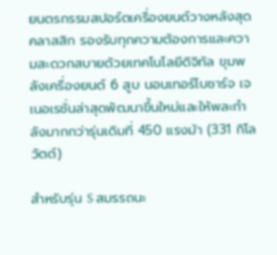ยนตรกรรมสปอร์ตเครื่องยนต์วางหลังสุดคลาสสิก รองรับทุกความต้องการและความสะดวกสบายด้วยเทคโนโลยีดิจิทัล ขุมพลังเครื่องยนต์ 6 สูบ นอนเทอร์โบชาร์จ เจเนอเรชั่นล่าสุดพัฒนาขึ้นใหม่และให้พละกำลังมากกว่ารุ่นเดิมที่ 450 แรงม้า (331 กิโลวัตต์)

สำหรับรุ่น S สมรรถนะ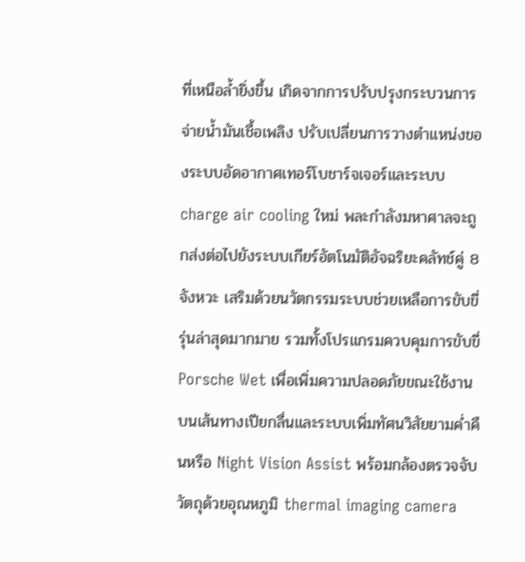ที่เหนือล้ำยิ่งขึ้น เกิดจากการปรับปรุงกระบวนการจ่ายน้ำมันเชื้อเพลิง ปรับเปลี่ยนการวางตำแหน่งของระบบอัดอากาศเทอร์โบชาร์จเจอร์และระบบ charge air cooling ใหม่ พละกำลังมหาศาลจะถูกส่งต่อไปยังระบบเกียร์อัตโนมัติอัจฉริยะคลัทช์คู่ 8 จังหวะ เสริมด้วยนวัตกรรมระบบช่วยเหลือการขับขี่รุ่นล่าสุดมากมาย รวมทั้งโปรแกรมควบคุมการขับขี่ Porsche Wet เพื่อเพิ่มความปลอดภัยขณะใช้งานบนเส้นทางเปียกลื่นและระบบเพิ่มทัศนวิสัยยามค่ำคืนหรือ Night Vision Assist พร้อมกล้องตรวจจับวัตถุด้วยอุณหภูมิ thermal imaging camera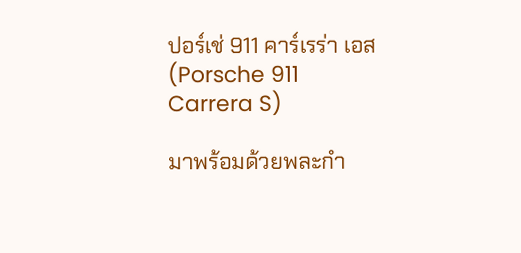ปอร์เช่ 911 คาร์เรร่า เอส (Porsche 911 Carrera S)

มาพร้อมด้วยพละกำ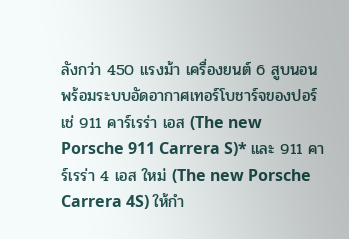ลังกว่า 450 แรงม้า เครื่องยนต์ 6 สูบนอน พร้อมระบบอัดอากาศเทอร์โบชาร์จของปอร์เช่ 911 คาร์เรร่า เอส (The new Porsche 911 Carrera S)* และ 911 คาร์เรร่า 4 เอส ใหม่ (The new Porsche Carrera 4S) ให้กำ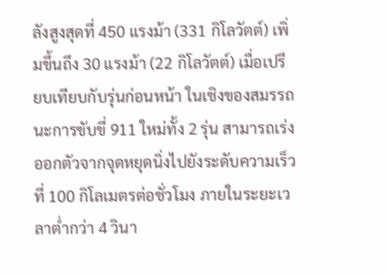ลังสูงสุดที่ 450 แรงม้า (331 กิโลวัตต์) เพิ่มขึ้นถึง 30 แรงม้า (22 กิโลวัตต์) เมื่อเปรียบเทียบกับรุ่นก่อนหน้า ในเชิงของสมรรถนะการขับขี่ 911 ใหม่ทั้ง 2 รุ่น สามารถเร่งออกตัวจากจุดหยุดนิ่งไปยังระดับความเร็วที่ 100 กิโลเมตรต่อชั่วโมง ภายในระยะเวลาต่ำกว่า 4 วินา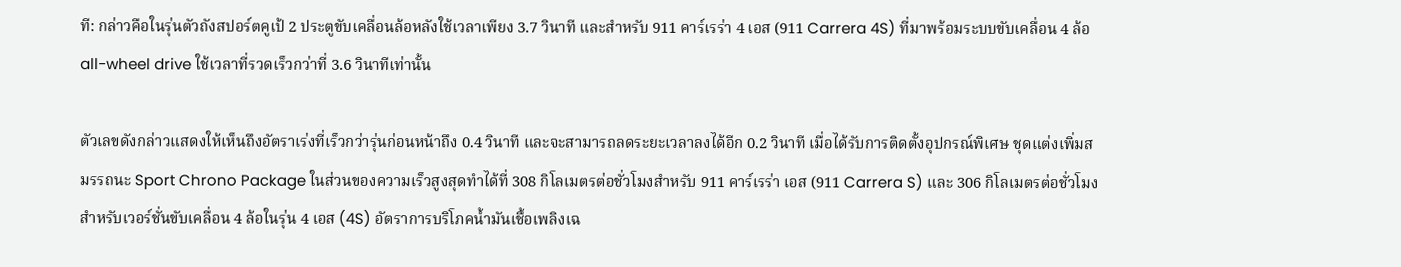ที: กล่าวคือในรุ่นตัวถังสปอร์ตคูเป้ 2 ประตูขับเคลื่อนล้อหลังใช้เวลาเพียง 3.7 วินาที และสำหรับ 911 คาร์เรร่า 4 เอส (911 Carrera 4S) ที่มาพร้อมระบบขับเคลื่อน 4 ล้อ all-wheel drive ใช้เวลาที่รวดเร็วกว่าที่ 3.6 วินาทีเท่านั้น

ตัวเลขดังกล่าวแสดงให้เห็นถึงอัตราเร่งที่เร็วกว่ารุ่นก่อนหน้าถึง 0.4 วินาที และจะสามารถลดระยะเวลาลงได้อีก 0.2 วินาที เมื่อได้รับการติดตั้งอุปกรณ์พิเศษ ชุดแต่งเพิ่มสมรรถนะ Sport Chrono Package ในส่วนของความเร็วสูงสุดทำได้ที่ 308 กิโลเมตรต่อชั่วโมงสำหรับ 911 คาร์เรร่า เอส (911 Carrera S) และ 306 กิโลเมตรต่อชั่วโมง สำหรับเวอร์ชั่นขับเคลื่อน 4 ล้อในรุ่น 4 เอส (4S) อัตราการบริโภคน้ำมันเชื้อเพลิงเฉ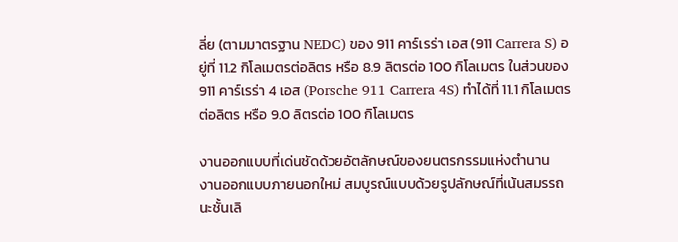ลี่ย (ตามมาตรฐาน NEDC) ของ 911 คาร์เรร่า เอส (911 Carrera S) อยู่ที่ 11.2 กิโลเมตรต่อลิตร หรือ 8.9 ลิตรต่อ 100 กิโลเมตร ในส่วนของ 911 คาร์เรร่า 4 เอส (Porsche 911 Carrera 4S) ทำได้ที่ 11.1 กิโลเมตรต่อลิตร หรือ 9.0 ลิตรต่อ 100 กิโลเมตร

งานออกแบบที่เด่นชัดด้วยอัตลักษณ์ของยนตรกรรมแห่งตำนาน
งานออกแบบภายนอกใหม่ สมบูรณ์แบบด้วยรูปลักษณ์ที่เน้นสมรรถนะชั้นเลิ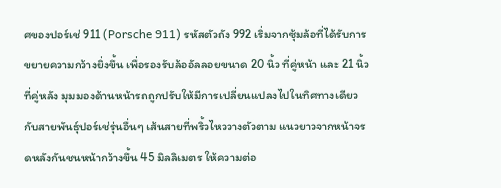ศของปอร์เช่ 911 (Porsche 911) รหัสตัวถัง 992 เริ่มจากซุ้มล้อที่ได้รับการขยายความกว้างยิ่งขึ้น เพื่อรองรับล้ออัลลอยขนาด 20 นิ้ว ที่คู่หน้า และ 21 นิ้ว ที่คู่หลัง มุมมองด้านหน้ารถถูกปรับให้มีการเปลี่ยนแปลงไปในทิศทางเดียวกับสายพันธุ์ปอร์เช่รุ่นอื่นๆ เส้นสายที่พริ้วไหววางตัวตาม แนวยาวจากหน้าจรดหลังกันชนหน้ากว้างขึ้น 45 มิลลิเมตร ให้ความต่อ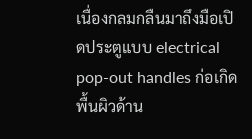เนื่องกลมกลืนมาถึงมือเปิดประตูแบบ electrical pop-out handles ก่อเกิดพื้นผิวด้าน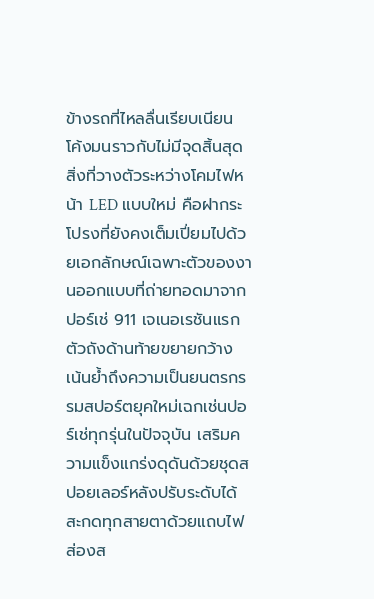ข้างรถที่ไหลลื่นเรียบเนียน โค้งมนราวกับไม่มีจุดสิ้นสุด สิ่งที่วางตัวระหว่างโคมไฟหน้า LED แบบใหม่ คือฝากระโปรงที่ยังคงเต็มเปี่ยมไปด้วยเอกลักษณ์เฉพาะตัวของงานออกแบบที่ถ่ายทอดมาจากปอร์เช่ 911 เจเนอเรชันแรก ตัวถังด้านท้ายขยายกว้าง เน้นย้ำถึงความเป็นยนตรกรรมสปอร์ตยุคใหม่เฉกเช่นปอร์เช่ทุกรุ่นในปัจจุบัน เสริมความแข็งแกร่งดุดันด้วยชุดสปอยเลอร์หลังปรับระดับได้ สะกดทุกสายตาด้วยแถบไฟส่องส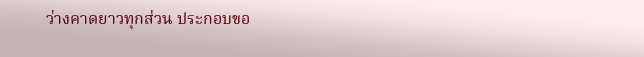ว่างคาดยาวทุกส่วน ประกอบขอ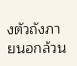งตัวถังภายนอกล้วน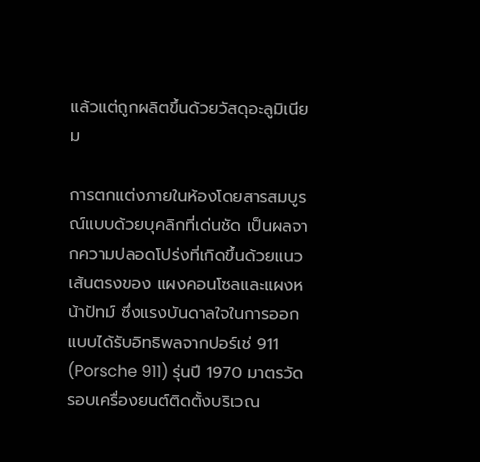แล้วแต่ถูกผลิตขึ้นด้วยวัสดุอะลูมิเนียม

การตกแต่งภายในห้องโดยสารสมบูรณ์แบบด้วยบุคลิกที่เด่นชัด เป็นผลจากความปลอดโปร่งที่เกิดขึ้นด้วยแนวเส้นตรงของ แผงคอนโซลและแผงหน้าปัทม์ ซึ่งแรงบันดาลใจในการออกแบบได้รับอิทธิพลจากปอร์เช่ 911 (Porsche 911) รุ่นปี 1970 มาตรวัดรอบเครื่องยนต์ติดตั้งบริเวณ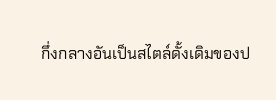กึ่งกลางอันเป็นสไตล์ดั้งเดิมของป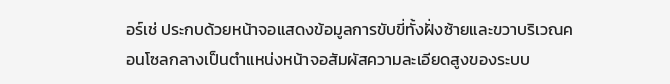อร์เช่ ประกบด้วยหน้าจอแสดงข้อมูลการขับขี่ทั้งฝั่งซ้ายและขวาบริเวณคอนโซลกลางเป็นตำแหน่งหน้าจอสัมผัสความละเอียดสูงของระบบ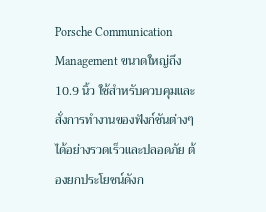Porsche Communication Management ขนาดใหญ่ถึง 10.9 นิ้ว ใช้สำหรับควบคุมและสั่งการทำงานของฟังก์ชันต่างๆ ได้อย่างรวดเร็วและปลอดภัย ต้องยกประโยชน์ดังก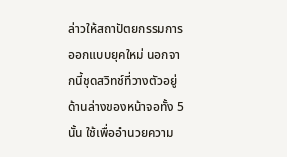ล่าวให้สถาปัตยกรรมการออกแบบยุคใหม่ นอกจากนี้ชุดสวิทช์ที่วางตัวอยู่ด้านล่างของหน้าจอทั้ง 5 นั้น ใช้เพื่ออำนวยความ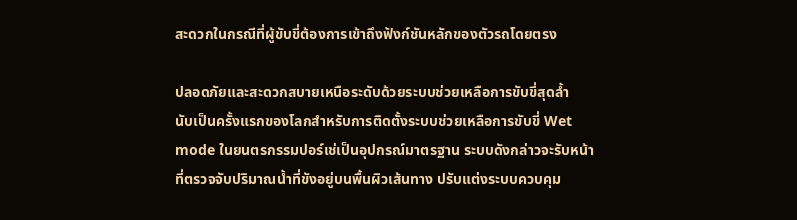สะดวกในกรณีที่ผู้ขับขี่ต้องการเข้าถึงฟังก์ชันหลักของตัวรถโดยตรง

ปลอดภัยและสะดวกสบายเหนือระดับด้วยระบบช่วยเหลือการขับขี่สุดล้ำ
นับเป็นครั้งแรกของโลกสำหรับการติดตั้งระบบช่วยเหลือการขับขี่ Wet mode ในยนตรกรรมปอร์เช่เป็นอุปกรณ์มาตรฐาน ระบบดังกล่าวจะรับหน้าที่ตรวจจับปริมาณน้ำที่ขังอยู่บนพื้นผิวเส้นทาง ปรับแต่งระบบควบคุม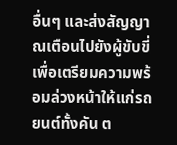อื่นๆ และส่งสัญญาณเตือนไปยังผู้ขับขี่ เพื่อเตรียมความพร้อมล่วงหน้าให้แก่รถยนต์ทั้งคัน ต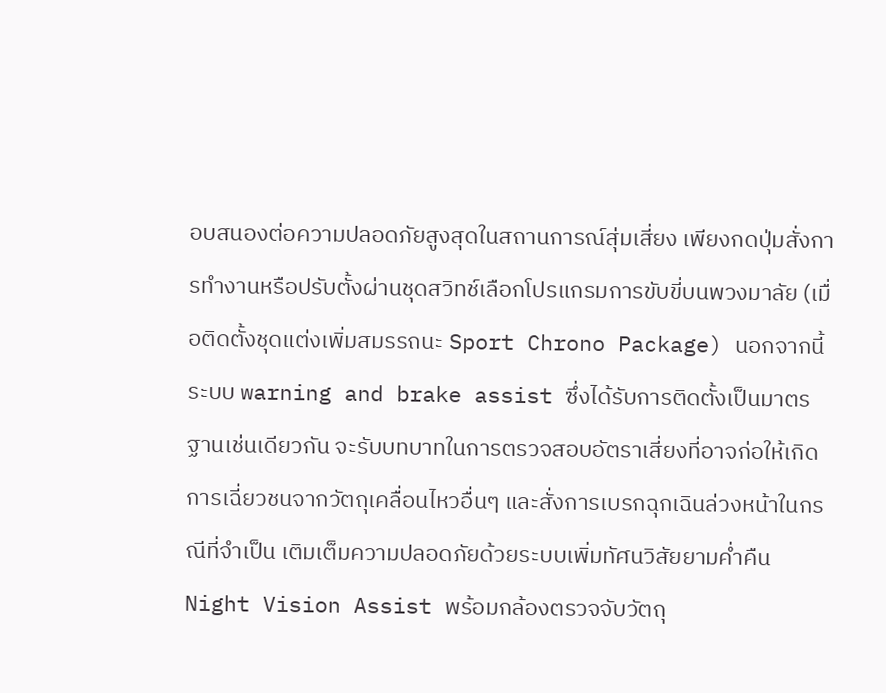อบสนองต่อความปลอดภัยสูงสุดในสถานการณ์สุ่มเสี่ยง เพียงกดปุ่มสั่งการทำงานหรือปรับตั้งผ่านชุดสวิทช์เลือกโปรแกรมการขับขี่บนพวงมาลัย (เมื่อติดตั้งชุดแต่งเพิ่มสมรรถนะ Sport Chrono Package) นอกจากนี้ระบบ warning and brake assist ซึ่งได้รับการติดตั้งเป็นมาตรฐานเช่นเดียวกัน จะรับบทบาทในการตรวจสอบอัตราเสี่ยงที่อาจก่อให้เกิดการเฉี่ยวชนจากวัตถุเคลื่อนไหวอื่นๆ และสั่งการเบรกฉุกเฉินล่วงหน้าในกรณีที่จำเป็น เติมเต็มความปลอดภัยด้วยระบบเพิ่มทัศนวิสัยยามค่ำคืน Night Vision Assist พร้อมกล้องตรวจจับวัตถุ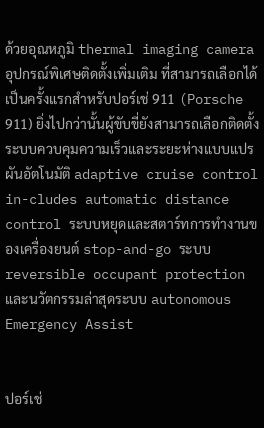ด้วยอุณหภูมิ thermal imaging camera อุปกรณ์พิเศษติดตั้งเพิ่มเติม ที่สามารถเลือกได้เป็นครั้งแรกสำหรับปอร์เช่ 911 (Porsche 911) ยิ่งไปกว่านั้นผู้ขับขี่ยังสามารถเลือกติดตั้งระบบควบคุมความเร็วและระยะห่างแบบแปรผันอัตโนมัติ adaptive cruise control in-cludes automatic distance control ระบบหยุดและสตาร์ทการทำงานของเครื่องยนต์ stop-and-go ระบบ reversible occupant protection และนวัตกรรมล่าสุดระบบ autonomous Emergency Assist


ปอร์เช่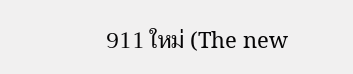911 ใหม่ (The new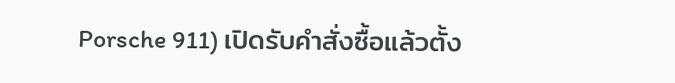Porsche 911) เปิดรับคำสั่งซื้อแล้วตั้ง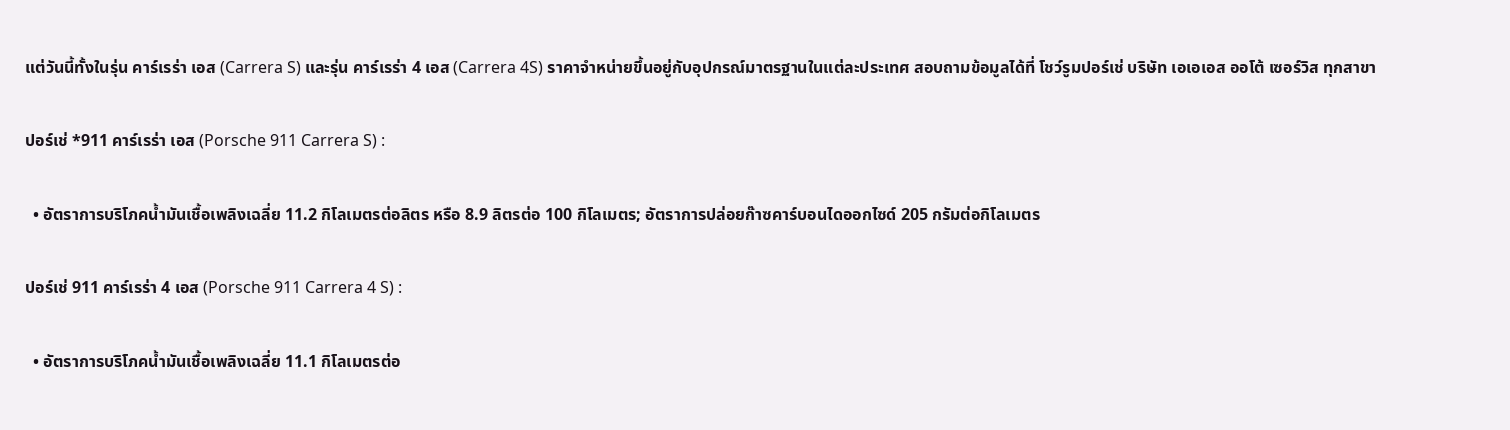แต่วันนี้ทั้งในรุ่น คาร์เรร่า เอส (Carrera S) และรุ่น คาร์เรร่า 4 เอส (Carrera 4S) ราคาจำหน่ายขึ้นอยู่กับอุปกรณ์มาตรฐานในแต่ละประเทศ สอบถามข้อมูลได้ที่ โชว์รูมปอร์เช่ บริษัท เอเอเอส ออโต้ เซอร์วิส ทุกสาขา

ปอร์เช่ *911 คาร์เรร่า เอส (Porsche 911 Carrera S) :

  • อัตราการบริโภคน้ำมันเชื้อเพลิงเฉลี่ย 11.2 กิโลเมตรต่อลิตร หรือ 8.9 ลิตรต่อ 100 กิโลเมตร; อัตราการปล่อยก๊าซคาร์บอนไดออกไซด์ 205 กรัมต่อกิโลเมตร

ปอร์เช่ 911 คาร์เรร่า 4 เอส (Porsche 911 Carrera 4 S) :

  • อัตราการบริโภคน้ำมันเชื้อเพลิงเฉลี่ย 11.1 กิโลเมตรต่อ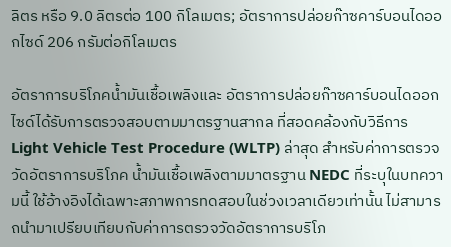ลิตร หรือ 9.0 ลิตรต่อ 100 กิโลเมตร; อัตราการปล่อยก๊าซคาร์บอนไดออกไซด์ 206 กรัมต่อกิโลเมตร

อัตราการบริโภคน้ำมันเชื้อเพลิงและ อัตราการปล่อยก๊าซคาร์บอนไดออกไซด์ได้รับการตรวจสอบตามมาตรฐานสากล ที่สอดคล้องกับวิธีการ Light Vehicle Test Procedure (WLTP) ล่าสุด สำหรับค่าการตรวจวัดอัตราการบริโภค น้ำมันเชื้อเพลิงตามมาตรฐาน NEDC ที่ระบุในบทความนี้ ใช้อ้างอิงได้เฉพาะสภาพการทดสอบในช่วงเวลาเดียวเท่านั้น ไม่สามารถนำมาเปรียบเทียบกับค่าการตรวจวัดอัตราการบริโภ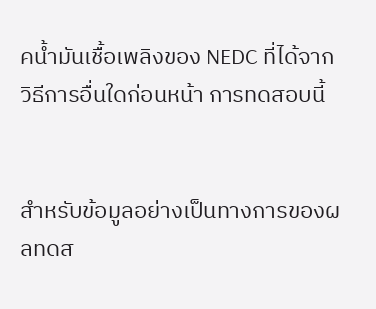คน้ำมันเชื้อเพลิงของ NEDC ที่ได้จากวิธีการอื่นใดก่อนหน้า การทดสอบนี้


สำหรับข้อมูลอย่างเป็นทางการของผลทดส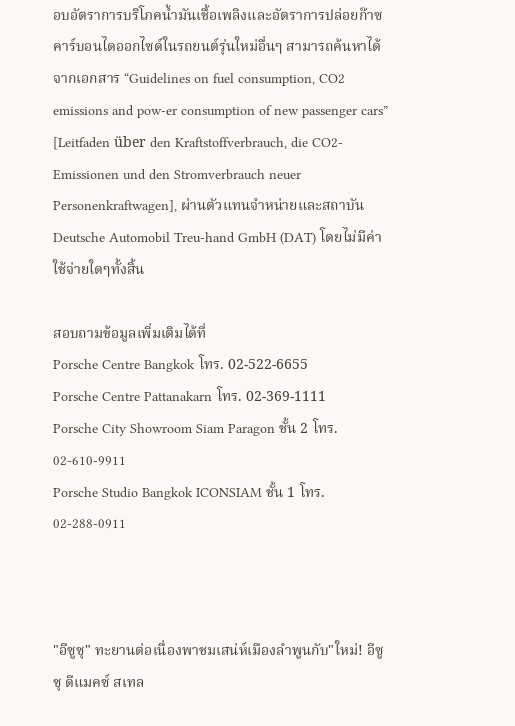อบอัตราการบริโภคน้ำมันเชื้อเพลิงและอัตราการปล่อยก๊าซคาร์บอนไดออกไซด์ในรถยนต์รุ่นใหม่อื่นๆ สามารถค้นหาได้จากเอกสาร “Guidelines on fuel consumption, CO2 emissions and pow-er consumption of new passenger cars” [Leitfaden über den Kraftstoffverbrauch, die CO2-Emissionen und den Stromverbrauch neuer Personenkraftwagen], ผ่านตัวแทนจำหน่ายและสถาบัน Deutsche Automobil Treu-hand GmbH (DAT) โดยไม่มีค่าใช้จ่ายใดๆทั้งสิ้น

สอบถามข้อมูลเพิ่มเติมได้ที่
Porsche Centre Bangkok โทร. 02-522-6655
Porsche Centre Pattanakarn โทร. 02-369-1111
Porsche City Showroom Siam Paragon ชั้น 2 โทร. 02-610-9911
Porsche Studio Bangkok ICONSIAM ชั้น 1 โทร. 02-288-0911



"อีซูซุ" ทะยานต่อเนื่องพาชมเสน่ห์เมืองลำพูนกับ"ใหม่! อีซูซุ ดีแมคซ์ สเทล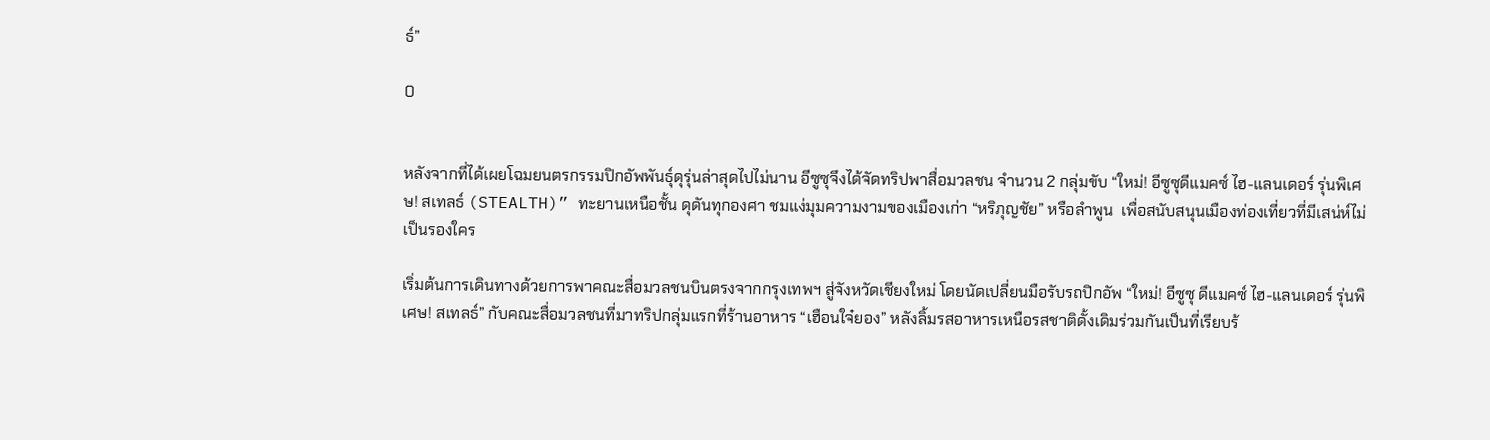ธ์”

0


หลังจากที่ได้เผยโฉมยนตรกรรมปิกอัพพันธุ์ดุรุ่นล่าสุดไปไม่นาน อีซูซุจึงได้จัดทริปพาสื่อมวลชน จำนวน 2 กลุ่มขับ “ใหม่! อีซูซุดีแมคซ์ ไฮ-แลนเดอร์ รุ่นพิเศษ! สเทลธ์ (STEALTH)” ทะยานเหนือชั้น ดุดันทุกองศา ชมแง่มุมความงามของเมืองเก่า “หริภุญชัย” หรือลำพูน  เพื่อสนับสนุนเมืองท่องเที่ยวที่มีเสน่ห์ไม่เป็นรองใคร

เริ่มต้นการเดินทางด้วยการพาคณะสื่อมวลชนบินตรงจากกรุงเทพฯ สู่จังหวัดเชียงใหม่ โดยนัดเปลี่ยนมือรับรถปิกอัพ “ใหม่! อีซูซุ ดีแมคซ์ ไฮ-แลนเดอร์ รุ่นพิเศษ! สเทลธ์” กับคณะสื่อมวลชนที่มาทริปกลุ่มแรกที่ร้านอาหาร “เฮือนใจ๋ยอง” หลังลิ้มรสอาหารเหนือรสชาติดั้งเดิมร่วมกันเป็นที่เรียบร้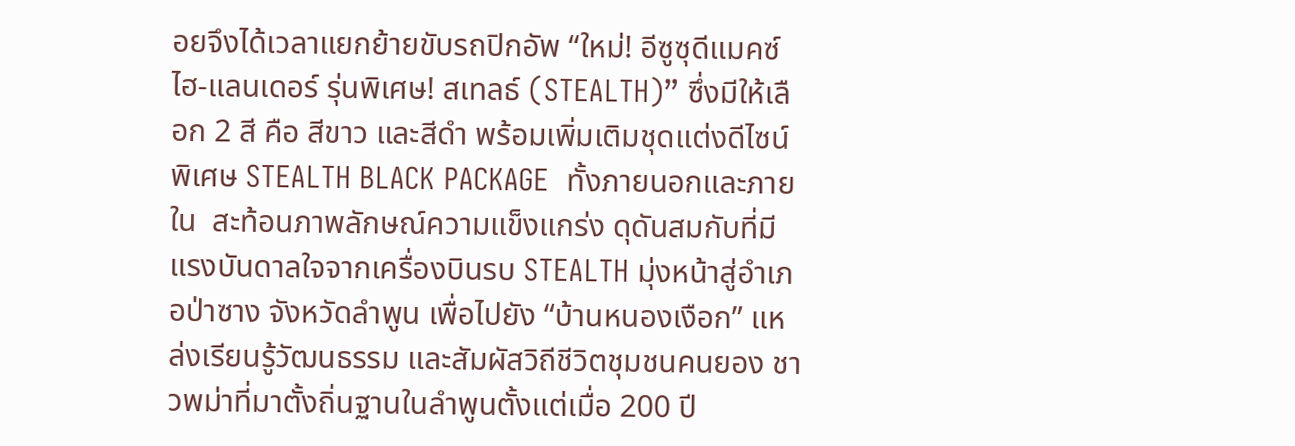อยจึงได้เวลาแยกย้ายขับรถปิกอัพ “ใหม่! อีซูซุดีแมคซ์ ไฮ-แลนเดอร์ รุ่นพิเศษ! สเทลธ์ (STEALTH)” ซึ่งมีให้เลือก 2 สี คือ สีขาว และสีดำ พร้อมเพิ่มเติมชุดแต่งดีไซน์พิเศษ STEALTH BLACK PACKAGE  ทั้งภายนอกและภายใน  สะท้อนภาพลักษณ์ความแข็งแกร่ง ดุดันสมกับที่มีแรงบันดาลใจจากเครื่องบินรบ STEALTH มุ่งหน้าสู่อำเภอป่าซาง จังหวัดลำพูน เพื่อไปยัง “บ้านหนองเงือก” แหล่งเรียนรู้วัฒนธรรม และสัมผัสวิถีชีวิตชุมชนคนยอง ชาวพม่าที่มาตั้งถิ่นฐานในลำพูนตั้งแต่เมื่อ 200 ปี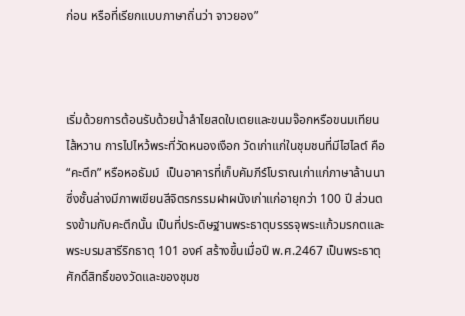ก่อน หรือที่เรียกแบบภาษาถิ่นว่า จาวยอง”



เริ่มด้วยการต้อนรับด้วยน้ำลำไยสดใบเตยและขนมจ๊อกหรือขนมเทียนไส้หวาน การไปไหว้พระที่วัดหนองเงือก วัดเก่าแก่ในชุมชนที่มีไฮไลต์ คือ “คะตึก” หรือหอธัมม์  เป็นอาคารที่เก็บคัมภีร์โบราณเก่าแก่ภาษาล้านนา  ซึ่งชั้นล่างมีภาพเขียนสีจิตรกรรมฝาผนังเก่าแก่อายุกว่า 100 ปี ส่วนตรงข้ามกับคะตึกนั้น เป็นที่ประดิษฐานพระธาตุบรรรจุพระแก้วมรกตและพระบรมสารีริกธาตุ 101 องค์ สร้างขึ้นเมื่อปี พ.ศ.2467 เป็นพระธาตุศักดิ์สิทธิ์ของวัดและของชุมช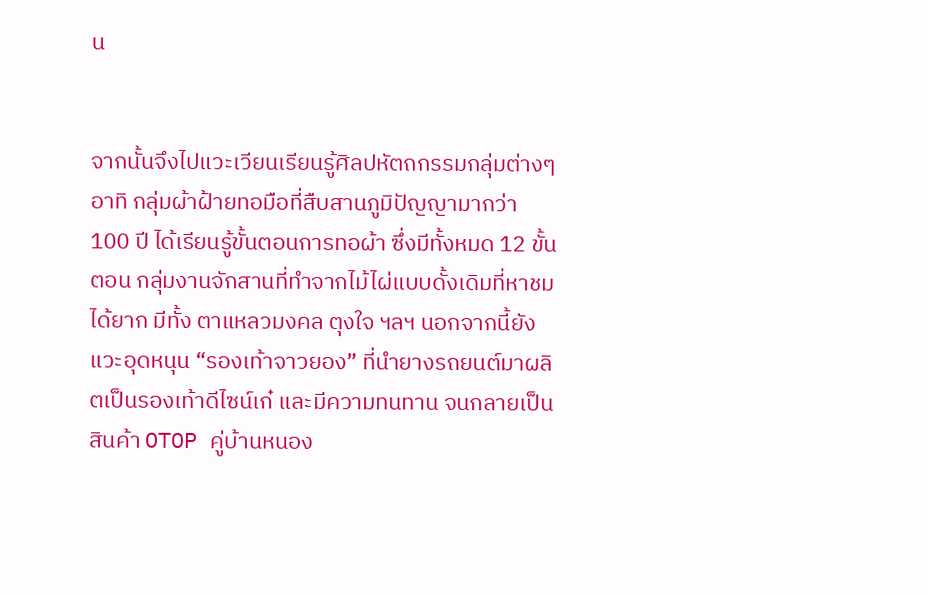น


จากนั้นจึงไปแวะเวียนเรียนรู้ศิลปหัตถกรรมกลุ่มต่างๆ อาทิ กลุ่มผ้าฝ้ายทอมือที่สืบสานภูมิปัญญามากว่า 100 ปี ได้เรียนรู้ขั้นตอนการทอผ้า ซึ่งมีทั้งหมด 12 ขั้นตอน กลุ่มงานจักสานที่ทำจากไม้ไผ่แบบดั้งเดิมที่หาชมได้ยาก มีทั้ง ตาแหลวมงคล ตุงใจ ฯลฯ นอกจากนี้ยังแวะอุดหนุน “รองเท้าจาวยอง” ที่นำยางรถยนต์มาผลิตเป็นรองเท้าดีไซน์เก๋ และมีความทนทาน จนกลายเป็นสินค้า OTOP คู่บ้านหนอง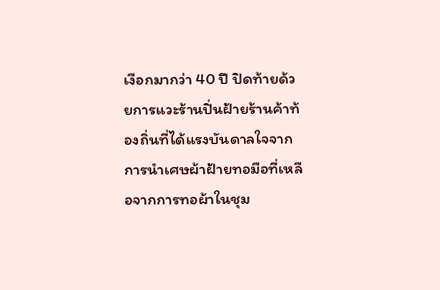เงือกมากว่า 40 ปี ปิดท้ายด้วยการแวะร้านปิ่นฝ้ายร้านค้าท้องถิ่นที่ได้แรงบันดาลใจจากการนำเศษผ้าฝ้ายทอมือที่เหลือจากการทอผ้าในชุม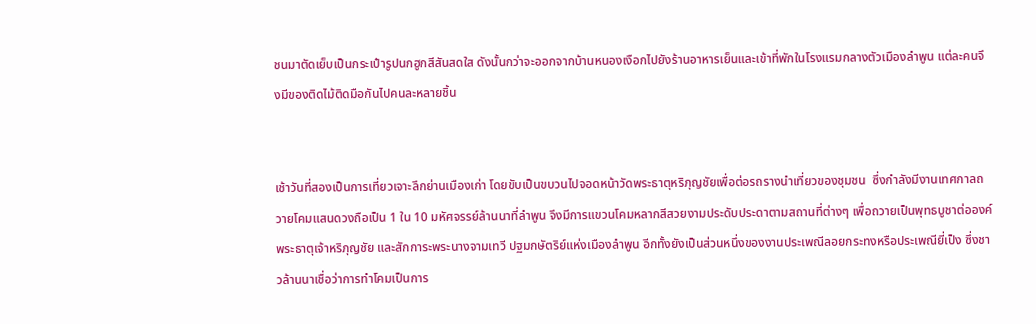ชนมาตัดเย็บเป็นกระเป๋ารูปนกฮูกสีสันสดใส ดังนั้นกว่าจะออกจากบ้านหนองเงือกไปยังร้านอาหารเย็นและเข้าที่พักในโรงแรมกลางตัวเมืองลำพูน แต่ละคนจึงมีของติดไม้ติดมือกันไปคนละหลายชิ้น


เช้าวันที่สองเป็นการเที่ยวเจาะลึกย่านเมืองเก่า โดยขับเป็นขบวนไปจอดหน้าวัดพระธาตุหริภุญชัยเพื่อต่อรถรางนำเที่ยวของชุมชน  ซึ่งกำลังมีงานเทศกาลถวายโคมแสนดวงถือเป็น 1 ใน 10 มหัศจรรย์ล้านนาที่ลำพูน จึงมีการแขวนโคมหลากสีสวยงามประดับประดาตามสถานที่ต่างๆ เพื่อถวายเป็นพุทธบูชาต่อองค์พระธาตุเจ้าหริภุญชัย และสักการะพระนางจามเทวี ปฐมกษัตริย์แห่งเมืองลำพูน อีกทั้งยังเป็นส่วนหนึ่งของงานประเพณีลอยกระทงหรือประเพณียี่เป็ง ซึ่งชาวล้านนาเชื่อว่าการทำโคมเป็นการ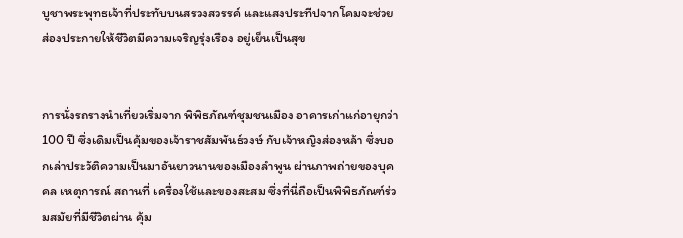บูชาพระพุทธเจ้าที่ประทับบนสรวงสวรรค์ และแสงประทีปจากโคมจะช่วยส่องประกายให้ชีวิตมีความเจริญรุ่งเรือง อยู่เย็นเป็นสุข


การนั่งรถรางนำเที่ยวเริ่มจาก พิพิธภัณฑ์ชุมชนเมือง อาคารเก่าแก่อายุกว่า 100 ปี ซึ่งเดิมเป็นคุ้มของเจ้าราชสัมพันธ์วงษ์ กับเจ้าหญิงส่องหล้า ซึ่งบอกเล่าประวัติความเป็นมาอันยาวนานของเมืองลำพูน ผ่านภาพถ่ายของบุคคล เหตุการณ์ สถานที่ เครื่องใช้และของสะสม ซึ่งที่นี่ถือเป็นพิพิธภัณฑ์ร่วมสมัยที่มีชีวิตผ่าน คุ้ม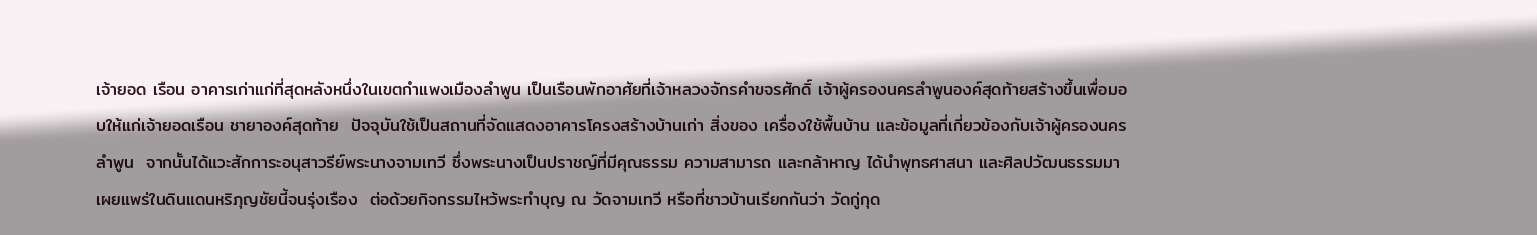เจ้ายอด เรือน อาคารเก่าแก่ที่สุดหลังหนึ่งในเขตกำแพงเมืองลำพูน เป็นเรือนพักอาศัยที่เจ้าหลวงจักรคำขจรศักดิ์ เจ้าผู้ครองนครลำพูนองค์สุดท้ายสร้างขึ้นเพื่อมอบให้แก่เจ้ายอดเรือน ชายาองค์สุดท้าย  ปัจจุบันใช้เป็นสถานที่จัดแสดงอาคารโครงสร้างบ้านเก่า สิ่งของ เครื่องใช้พื้นบ้าน และข้อมูลที่เกี่ยวข้องกับเจ้าผู้ครองนครลำพูน  จากนั้นได้แวะสักการะอนุสาวรีย์พระนางจามเทวี ซึ่งพระนางเป็นปราชญ์ที่มีคุณธรรม ความสามารถ และกล้าหาญ ได้นำพุทธศาสนา และศิลปวัฒนธรรมมาเผยแพร่ในดินแดนหริภุญชัยนี้จนรุ่งเรือง  ต่อด้วยกิจกรรมไหว้พระทำบุญ ณ วัดจามเทวี หรือที่ชาวบ้านเรียกกันว่า วัดกู่กุด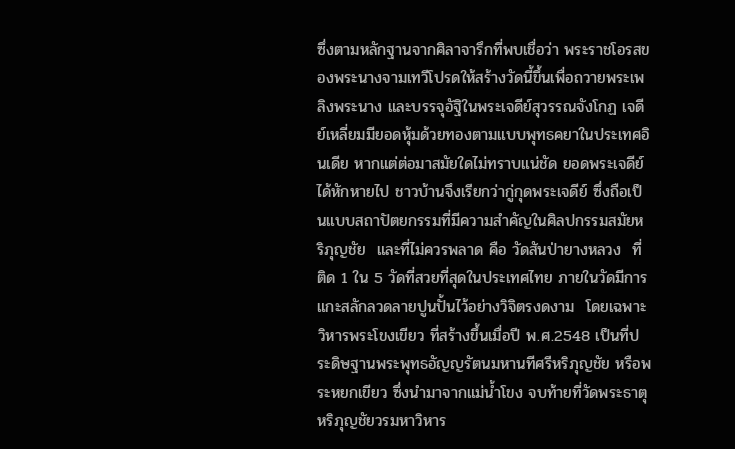ซึ่งตามหลักฐานจากศิลาจารึกที่พบเชื่อว่า พระราชโอรสของพระนางจามเทวีโปรดให้สร้างวัดนี้ขึ้นเพื่อถวายพระเพลิงพระนาง และบรรจุอัฐิในพระเจดีย์สุวรรณจังโกฏ เจดีย์เหลี่ยมมียอดหุ้มด้วยทองตามแบบพุทธคยาในประเทศอินเดีย หากแต่ต่อมาสมัยใดไม่ทราบแน่ชัด ยอดพระเจดีย์ได้หักหายไป ชาวบ้านจึงเรียกว่ากู่กุดพระเจดีย์ ซึ่งถือเป็นแบบสถาปัตยกรรมที่มีความสําคัญในศิลปกรรมสมัยหริภุญชัย  และที่ไม่ควรพลาด คือ วัดสันป่ายางหลวง  ที่ติด 1 ใน 5 วัดที่สวยที่สุดในประเทศไทย ภายในวัดมีการแกะสลักลวดลายปูนปั้นไว้อย่างวิจิตรงดงาม  โดยเฉพาะวิหารพระโขงเขียว ที่สร้างขึ้นเมื่อปี พ.ศ.2548 เป็นที่ประดิษฐานพระพุทธอัญญรัตนมหานทีศรีหริภุญชัย หรือพระหยกเขียว ซึ่งนำมาจากแม่น้ำโขง จบท้ายที่วัดพระธาตุหริภุญชัยวรมหาวิหาร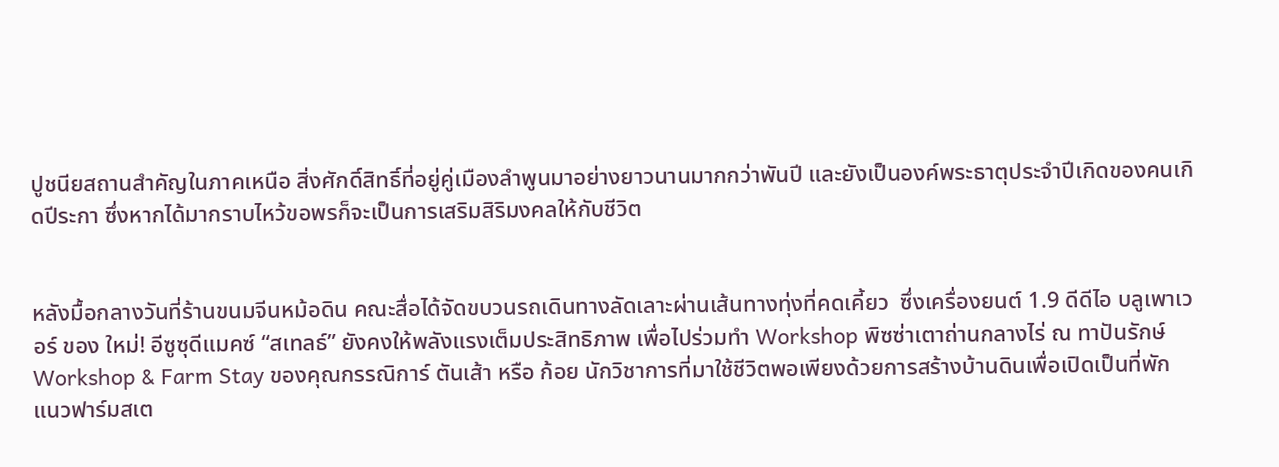ปูชนียสถานสำคัญในภาคเหนือ สิ่งศักดิ์สิทธิ์ที่อยู่คู่เมืองลำพูนมาอย่างยาวนานมากกว่าพันปี และยังเป็นองค์พระธาตุประจำปีเกิดของคนเกิดปีระกา ซึ่งหากได้มากราบไหว้ขอพรก็จะเป็นการเสริมสิริมงคลให้กับชีวิต


หลังมื้อกลางวันที่ร้านขนมจีนหม้อดิน คณะสื่อได้จัดขบวนรถเดินทางลัดเลาะผ่านเส้นทางทุ่งที่คดเคี้ยว  ซึ่งเครื่องยนต์ 1.9 ดีดีไอ บลูเพาเวอร์ ของ ใหม่! อีซูซุดีแมคซ์ “สเทลธ์” ยังคงให้พลังแรงเต็มประสิทธิภาพ เพื่อไปร่วมทำ Workshop พิซซ่าเตาถ่านกลางไร่ ณ ทาปันรักษ์ Workshop & Farm Stay ของคุณกรรณิการ์ ตันเส้า หรือ ก้อย นักวิชาการที่มาใช้ชีวิตพอเพียงด้วยการสร้างบ้านดินเพื่อเปิดเป็นที่พักแนวฟาร์มสเต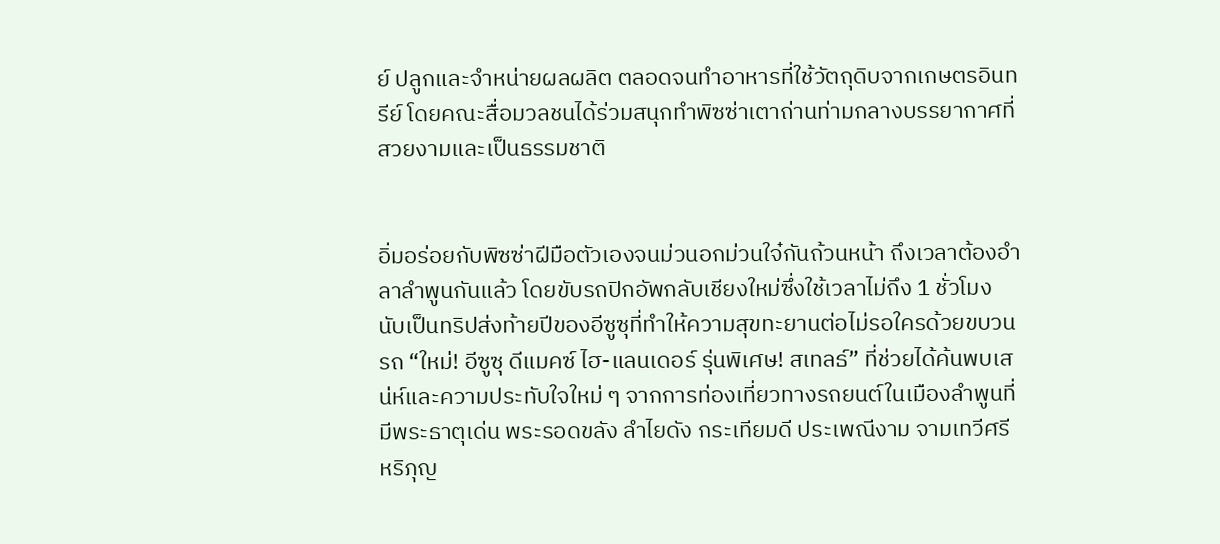ย์ ปลูกและจำหน่ายผลผลิต ตลอดจนทำอาหารที่ใช้วัตถุดิบจากเกษตรอินทรีย์ โดยคณะสื่อมวลชนได้ร่วมสนุกทำพิซซ่าเตาถ่านท่ามกลางบรรยากาศที่สวยงามและเป็นธรรมชาติ


อิ่มอร่อยกับพิซซ่าฝีมือตัวเองจนม่วนอกม่วนใจ๋กันถ้วนหน้า ถึงเวลาต้องอำลาลำพูนกันแล้ว โดยขับรถปิกอัพกลับเชียงใหม่ซึ่งใช้เวลาไม่ถึง 1 ชั่วโมง นับเป็นทริปส่งท้ายปีของอีซูซุที่ทำให้ความสุขทะยานต่อไม่รอใครด้วยขบวนรถ “ใหม่! อีซูซุ ดีแมคซ์ ไฮ-แลนเดอร์ รุ่นพิเศษ! สเทลธ์” ที่ช่วยได้ค้นพบเสน่ห์และความประทับใจใหม่ ๆ จากการท่องเที่ยวทางรถยนต์ในเมืองลำพูนที่มีพระธาตุเด่น พระรอดขลัง ลำไยดัง กระเทียมดี ประเพณีงาม จามเทวีศรีหริภุญ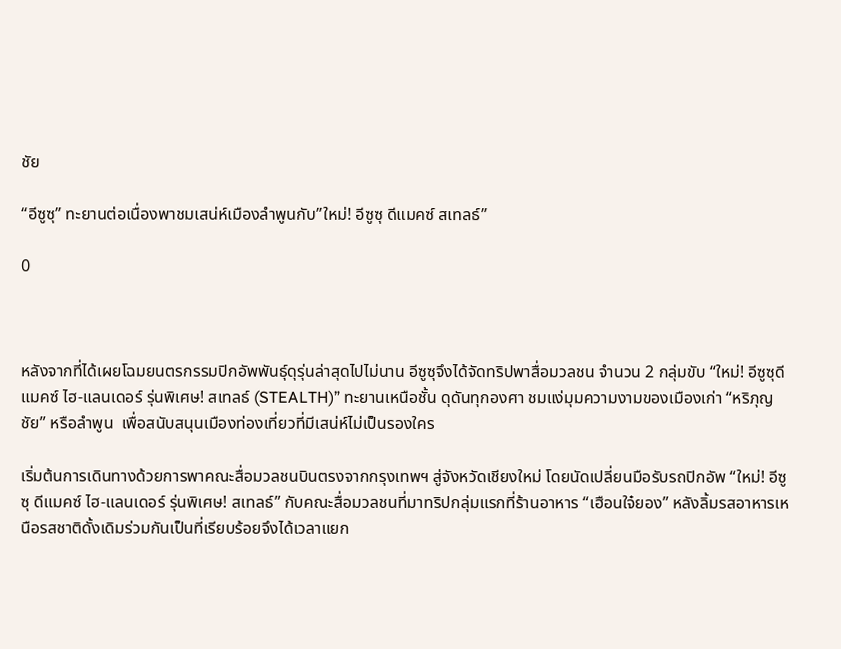ชัย

“อีซูซุ” ทะยานต่อเนื่องพาชมเสน่ห์เมืองลำพูนกับ”ใหม่! อีซูซุ ดีแมคซ์ สเทลธ์”

0



หลังจากที่ได้เผยโฉมยนตรกรรมปิกอัพพันธุ์ดุรุ่นล่าสุดไปไม่นาน อีซูซุจึงได้จัดทริปพาสื่อมวลชน จำนวน 2 กลุ่มขับ “ใหม่! อีซูซุดีแมคซ์ ไฮ-แลนเดอร์ รุ่นพิเศษ! สเทลธ์ (STEALTH)” ทะยานเหนือชั้น ดุดันทุกองศา ชมแง่มุมความงามของเมืองเก่า “หริภุญชัย” หรือลำพูน  เพื่อสนับสนุนเมืองท่องเที่ยวที่มีเสน่ห์ไม่เป็นรองใคร

เริ่มต้นการเดินทางด้วยการพาคณะสื่อมวลชนบินตรงจากกรุงเทพฯ สู่จังหวัดเชียงใหม่ โดยนัดเปลี่ยนมือรับรถปิกอัพ “ใหม่! อีซูซุ ดีแมคซ์ ไฮ-แลนเดอร์ รุ่นพิเศษ! สเทลธ์” กับคณะสื่อมวลชนที่มาทริปกลุ่มแรกที่ร้านอาหาร “เฮือนใจ๋ยอง” หลังลิ้มรสอาหารเหนือรสชาติดั้งเดิมร่วมกันเป็นที่เรียบร้อยจึงได้เวลาแยก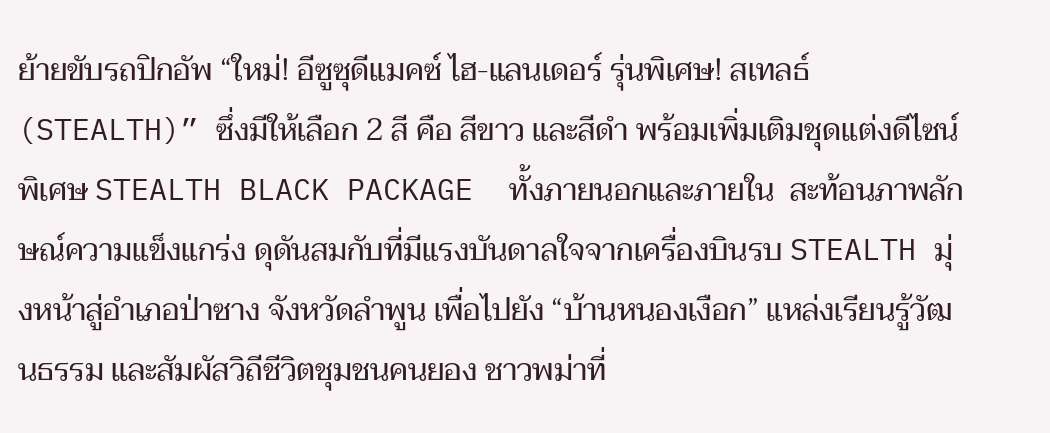ย้ายขับรถปิกอัพ “ใหม่! อีซูซุดีแมคซ์ ไฮ-แลนเดอร์ รุ่นพิเศษ! สเทลธ์ (STEALTH)” ซึ่งมีให้เลือก 2 สี คือ สีขาว และสีดำ พร้อมเพิ่มเติมชุดแต่งดีไซน์พิเศษ STEALTH BLACK PACKAGE  ทั้งภายนอกและภายใน  สะท้อนภาพลักษณ์ความแข็งแกร่ง ดุดันสมกับที่มีแรงบันดาลใจจากเครื่องบินรบ STEALTH มุ่งหน้าสู่อำเภอป่าซาง จังหวัดลำพูน เพื่อไปยัง “บ้านหนองเงือก” แหล่งเรียนรู้วัฒนธรรม และสัมผัสวิถีชีวิตชุมชนคนยอง ชาวพม่าที่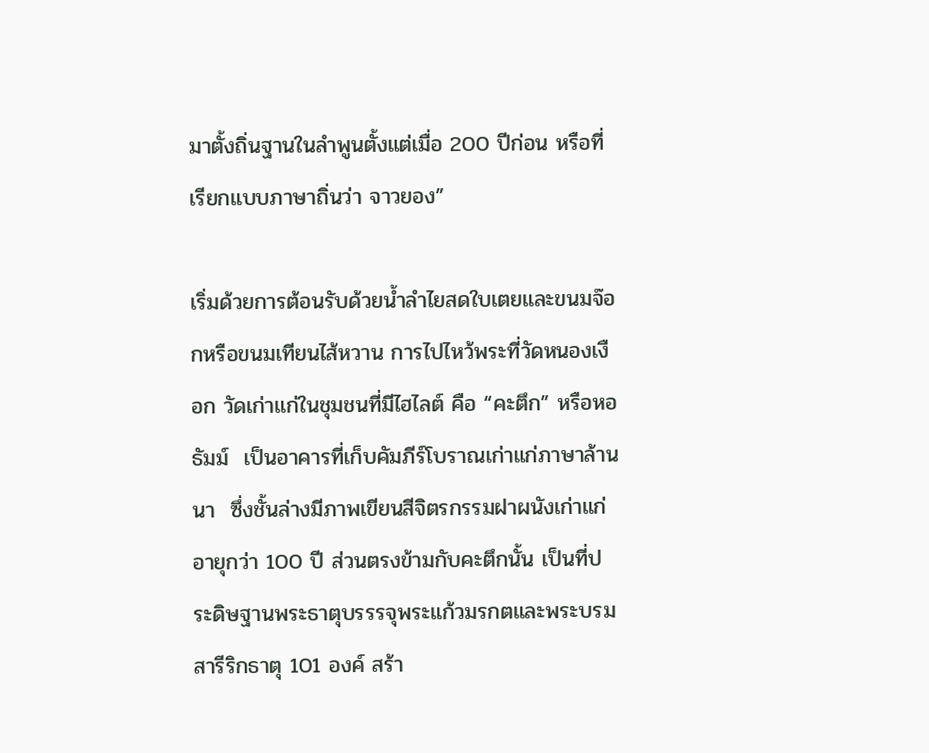มาตั้งถิ่นฐานในลำพูนตั้งแต่เมื่อ 200 ปีก่อน หรือที่เรียกแบบภาษาถิ่นว่า จาวยอง”

เริ่มด้วยการต้อนรับด้วยน้ำลำไยสดใบเตยและขนมจ๊อกหรือขนมเทียนไส้หวาน การไปไหว้พระที่วัดหนองเงือก วัดเก่าแก่ในชุมชนที่มีไฮไลต์ คือ “คะตึก” หรือหอธัมม์  เป็นอาคารที่เก็บคัมภีร์โบราณเก่าแก่ภาษาล้านนา  ซึ่งชั้นล่างมีภาพเขียนสีจิตรกรรมฝาผนังเก่าแก่อายุกว่า 100 ปี ส่วนตรงข้ามกับคะตึกนั้น เป็นที่ประดิษฐานพระธาตุบรรรจุพระแก้วมรกตและพระบรมสารีริกธาตุ 101 องค์ สร้า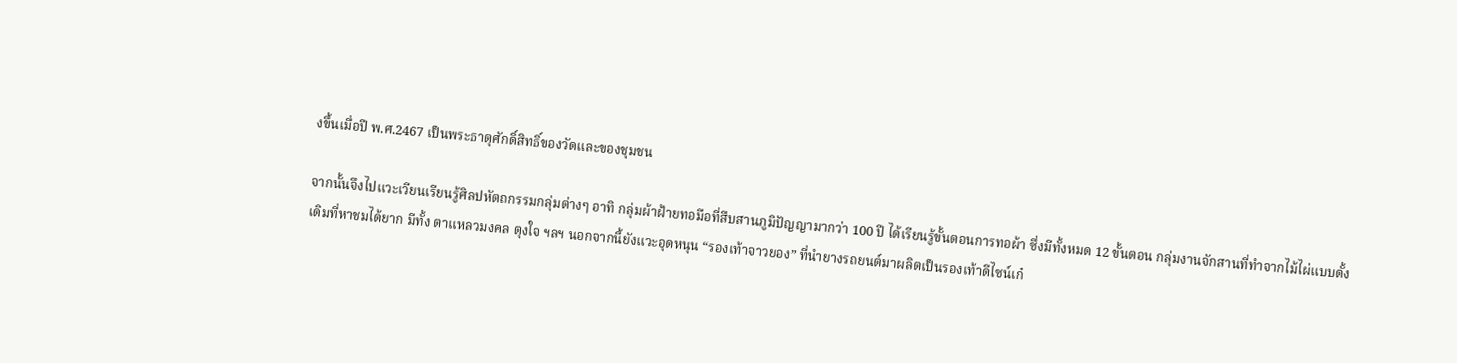งขึ้นเมื่อปี พ.ศ.2467 เป็นพระธาตุศักดิ์สิทธิ์ของวัดและของชุมชน

จากนั้นจึงไปแวะเวียนเรียนรู้ศิลปหัตถกรรมกลุ่มต่างๆ อาทิ กลุ่มผ้าฝ้ายทอมือที่สืบสานภูมิปัญญามากว่า 100 ปี ได้เรียนรู้ขั้นตอนการทอผ้า ซึ่งมีทั้งหมด 12 ขั้นตอน กลุ่มงานจักสานที่ทำจากไม้ไผ่แบบดั้งเดิมที่หาชมได้ยาก มีทั้ง ตาแหลวมงคล ตุงใจ ฯลฯ นอกจากนี้ยังแวะอุดหนุน “รองเท้าจาวยอง” ที่นำยางรถยนต์มาผลิตเป็นรองเท้าดีไซน์เก๋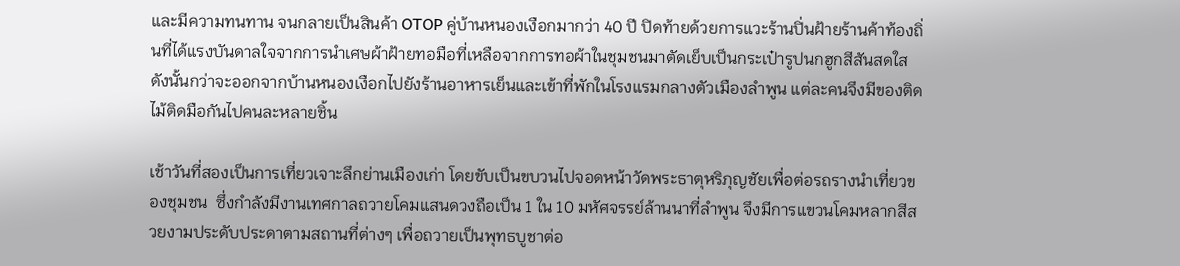และมีความทนทาน จนกลายเป็นสินค้า OTOP คู่บ้านหนองเงือกมากว่า 40 ปี ปิดท้ายด้วยการแวะร้านปิ่นฝ้ายร้านค้าท้องถิ่นที่ได้แรงบันดาลใจจากการนำเศษผ้าฝ้ายทอมือที่เหลือจากการทอผ้าในชุมชนมาตัดเย็บเป็นกระเป๋ารูปนกฮูกสีสันสดใส ดังนั้นกว่าจะออกจากบ้านหนองเงือกไปยังร้านอาหารเย็นและเข้าที่พักในโรงแรมกลางตัวเมืองลำพูน แต่ละคนจึงมีของติดไม้ติดมือกันไปคนละหลายชิ้น

เช้าวันที่สองเป็นการเที่ยวเจาะลึกย่านเมืองเก่า โดยขับเป็นขบวนไปจอดหน้าวัดพระธาตุหริภุญชัยเพื่อต่อรถรางนำเที่ยวของชุมชน  ซึ่งกำลังมีงานเทศกาลถวายโคมแสนดวงถือเป็น 1 ใน 10 มหัศจรรย์ล้านนาที่ลำพูน จึงมีการแขวนโคมหลากสีสวยงามประดับประดาตามสถานที่ต่างๆ เพื่อถวายเป็นพุทธบูชาต่อ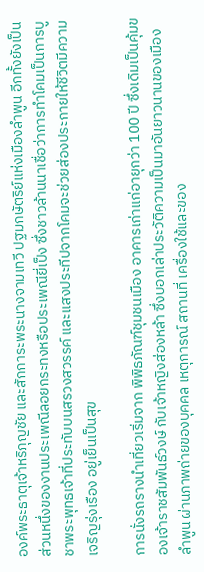องค์พระธาตุเจ้าหริภุญชัย และสักการะพระนางจามเทวี ปฐมกษัตริย์แห่งเมืองลำพูน อีกทั้งยังเป็นส่วนหนึ่งของงานประเพณีลอยกระทงหรือประเพณียี่เป็ง ซึ่งชาวล้านนาเชื่อว่าการทำโคมเป็นการบูชาพระพุทธเจ้าที่ประทับบนสรวงสวรรค์ และแสงประทีปจากโคมจะช่วยส่องประกายให้ชีวิตมีความเจริญรุ่งเรือง อยู่เย็นเป็นสุข

การนั่งรถรางนำเที่ยวเริ่มจาก พิพิธภัณฑ์ชุมชนเมือง อาคารเก่าแก่อายุกว่า 100 ปี ซึ่งเดิมเป็นคุ้มของเจ้าราชสัมพันธ์วงษ์ กับเจ้าหญิงส่องหล้า ซึ่งบอกเล่าประวัติความเป็นมาอันยาวนานของเมืองลำพูน ผ่านภาพถ่ายของบุคคล เหตุการณ์ สถานที่ เครื่องใช้และของ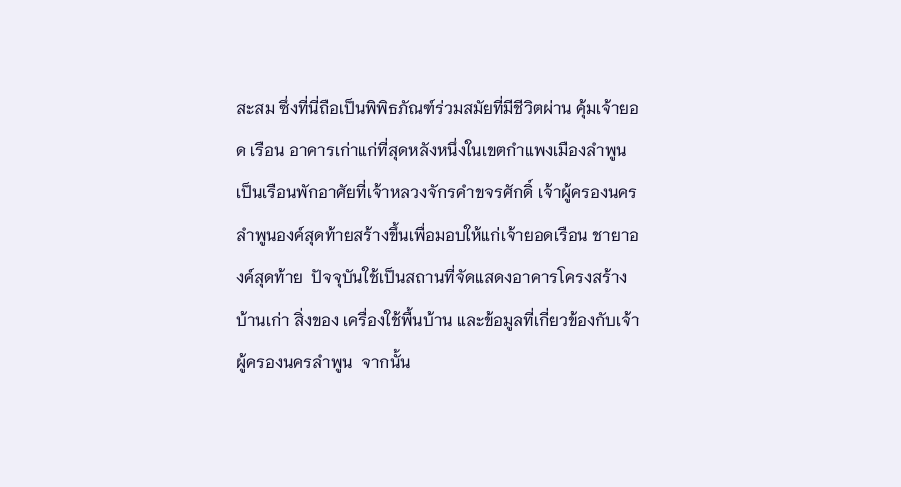สะสม ซึ่งที่นี่ถือเป็นพิพิธภัณฑ์ร่วมสมัยที่มีชีวิตผ่าน คุ้มเจ้ายอด เรือน อาคารเก่าแก่ที่สุดหลังหนึ่งในเขตกำแพงเมืองลำพูน เป็นเรือนพักอาศัยที่เจ้าหลวงจักรคำขจรศักดิ์ เจ้าผู้ครองนครลำพูนองค์สุดท้ายสร้างขึ้นเพื่อมอบให้แก่เจ้ายอดเรือน ชายาองค์สุดท้าย  ปัจจุบันใช้เป็นสถานที่จัดแสดงอาคารโครงสร้างบ้านเก่า สิ่งของ เครื่องใช้พื้นบ้าน และข้อมูลที่เกี่ยวข้องกับเจ้าผู้ครองนครลำพูน  จากนั้น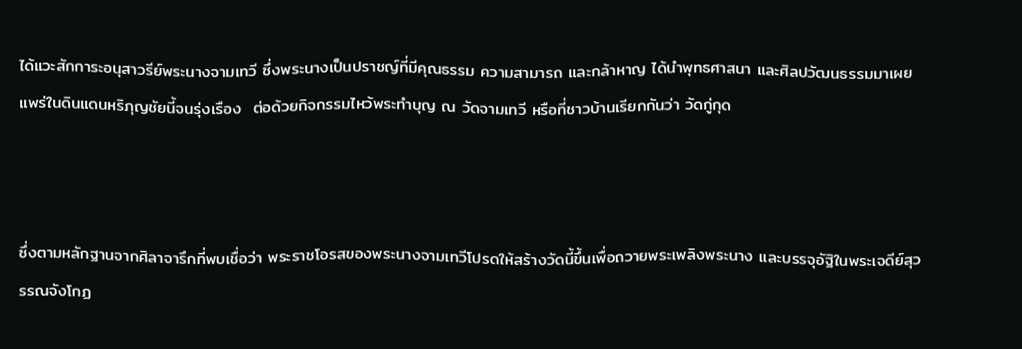ได้แวะสักการะอนุสาวรีย์พระนางจามเทวี ซึ่งพระนางเป็นปราชญ์ที่มีคุณธรรม ความสามารถ และกล้าหาญ ได้นำพุทธศาสนา และศิลปวัฒนธรรมมาเผยแพร่ในดินแดนหริภุญชัยนี้จนรุ่งเรือง  ต่อด้วยกิจกรรมไหว้พระทำบุญ ณ วัดจามเทวี หรือที่ชาวบ้านเรียกกันว่า วัดกู่กุด



ซึ่งตามหลักฐานจากศิลาจารึกที่พบเชื่อว่า พระราชโอรสของพระนางจามเทวีโปรดให้สร้างวัดนี้ขึ้นเพื่อถวายพระเพลิงพระนาง และบรรจุอัฐิในพระเจดีย์สุวรรณจังโกฏ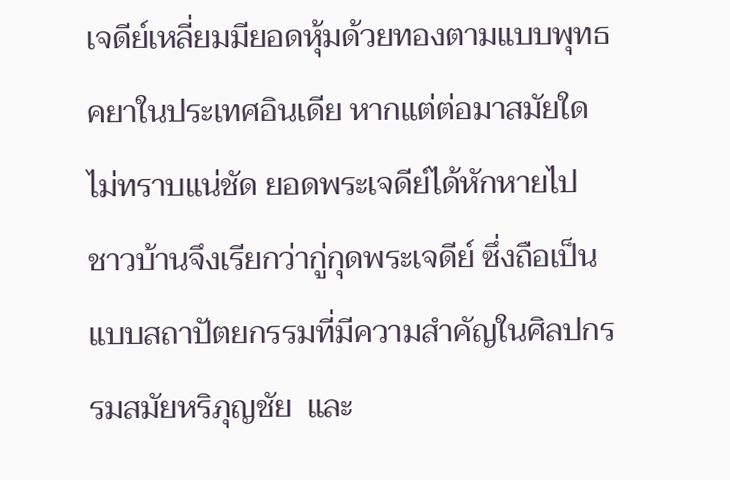เจดีย์เหลี่ยมมียอดหุ้มด้วยทองตามแบบพุทธคยาในประเทศอินเดีย หากแต่ต่อมาสมัยใดไม่ทราบแน่ชัด ยอดพระเจดีย์ได้หักหายไป ชาวบ้านจึงเรียกว่ากู่กุดพระเจดีย์ ซึ่งถือเป็นแบบสถาปัตยกรรมที่มีความสําคัญในศิลปกรรมสมัยหริภุญชัย  และ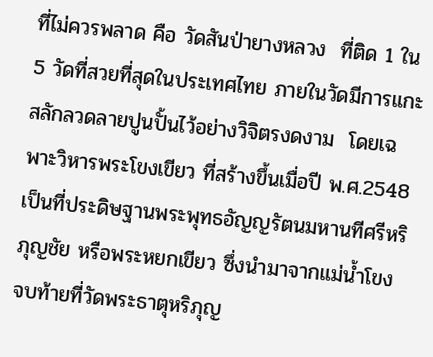ที่ไม่ควรพลาด คือ วัดสันป่ายางหลวง  ที่ติด 1 ใน 5 วัดที่สวยที่สุดในประเทศไทย ภายในวัดมีการแกะสลักลวดลายปูนปั้นไว้อย่างวิจิตรงดงาม  โดยเฉพาะวิหารพระโขงเขียว ที่สร้างขึ้นเมื่อปี พ.ศ.2548 เป็นที่ประดิษฐานพระพุทธอัญญรัตนมหานทีศรีหริภุญชัย หรือพระหยกเขียว ซึ่งนำมาจากแม่น้ำโขง จบท้ายที่วัดพระธาตุหริภุญ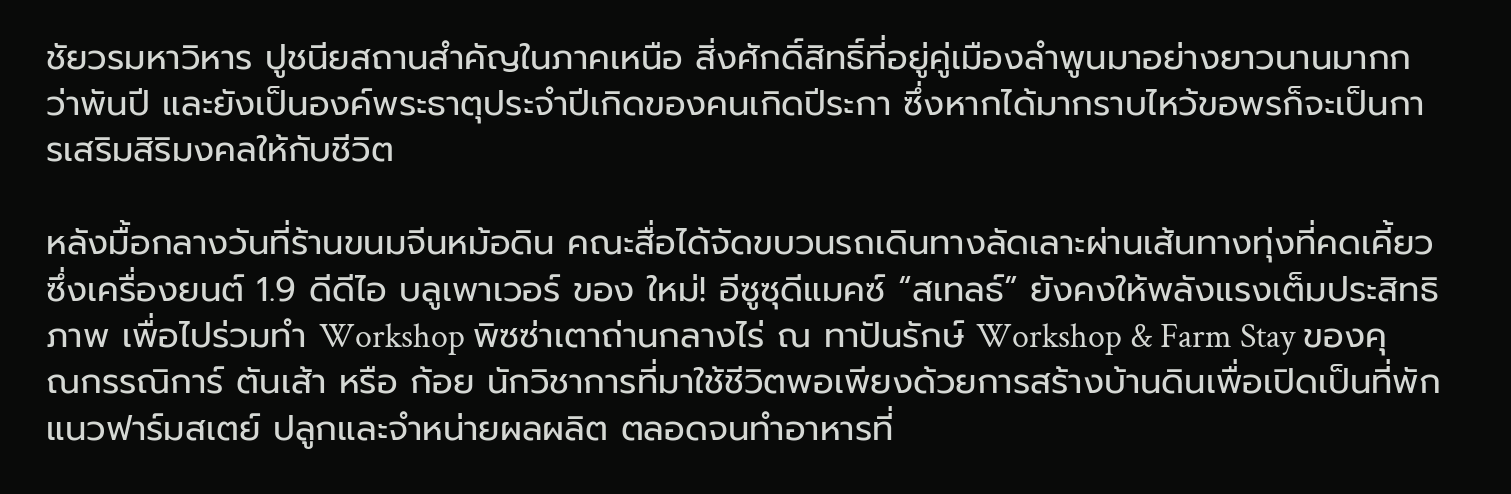ชัยวรมหาวิหาร ปูชนียสถานสำคัญในภาคเหนือ สิ่งศักดิ์สิทธิ์ที่อยู่คู่เมืองลำพูนมาอย่างยาวนานมากกว่าพันปี และยังเป็นองค์พระธาตุประจำปีเกิดของคนเกิดปีระกา ซึ่งหากได้มากราบไหว้ขอพรก็จะเป็นการเสริมสิริมงคลให้กับชีวิต

หลังมื้อกลางวันที่ร้านขนมจีนหม้อดิน คณะสื่อได้จัดขบวนรถเดินทางลัดเลาะผ่านเส้นทางทุ่งที่คดเคี้ยว  ซึ่งเครื่องยนต์ 1.9 ดีดีไอ บลูเพาเวอร์ ของ ใหม่! อีซูซุดีแมคซ์ “สเทลธ์” ยังคงให้พลังแรงเต็มประสิทธิภาพ เพื่อไปร่วมทำ Workshop พิซซ่าเตาถ่านกลางไร่ ณ ทาปันรักษ์ Workshop & Farm Stay ของคุณกรรณิการ์ ตันเส้า หรือ ก้อย นักวิชาการที่มาใช้ชีวิตพอเพียงด้วยการสร้างบ้านดินเพื่อเปิดเป็นที่พักแนวฟาร์มสเตย์ ปลูกและจำหน่ายผลผลิต ตลอดจนทำอาหารที่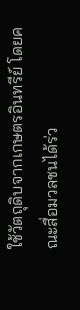ใช้วัตถุดิบจากเกษตรอินทรีย์ โดยคณะสื่อมวลชนได้ร่ว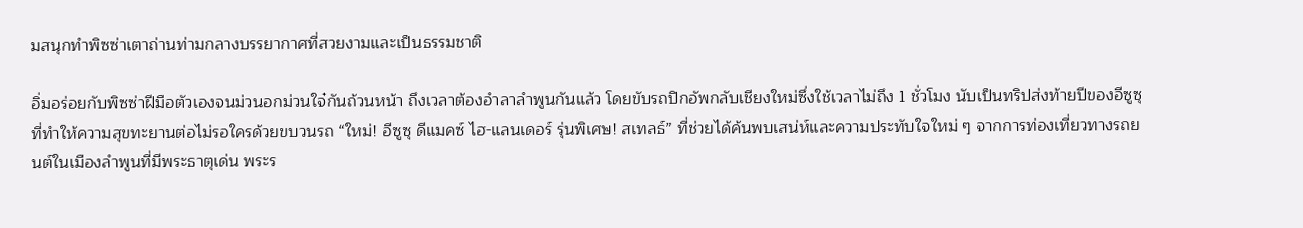มสนุกทำพิซซ่าเตาถ่านท่ามกลางบรรยากาศที่สวยงามและเป็นธรรมชาติ

อิ่มอร่อยกับพิซซ่าฝีมือตัวเองจนม่วนอกม่วนใจ๋กันถ้วนหน้า ถึงเวลาต้องอำลาลำพูนกันแล้ว โดยขับรถปิกอัพกลับเชียงใหม่ซึ่งใช้เวลาไม่ถึง 1 ชั่วโมง นับเป็นทริปส่งท้ายปีของอีซูซุที่ทำให้ความสุขทะยานต่อไม่รอใครด้วยขบวนรถ “ใหม่! อีซูซุ ดีแมคซ์ ไฮ-แลนเดอร์ รุ่นพิเศษ! สเทลธ์” ที่ช่วยได้ค้นพบเสน่ห์และความประทับใจใหม่ ๆ จากการท่องเที่ยวทางรถยนต์ในเมืองลำพูนที่มีพระธาตุเด่น พระร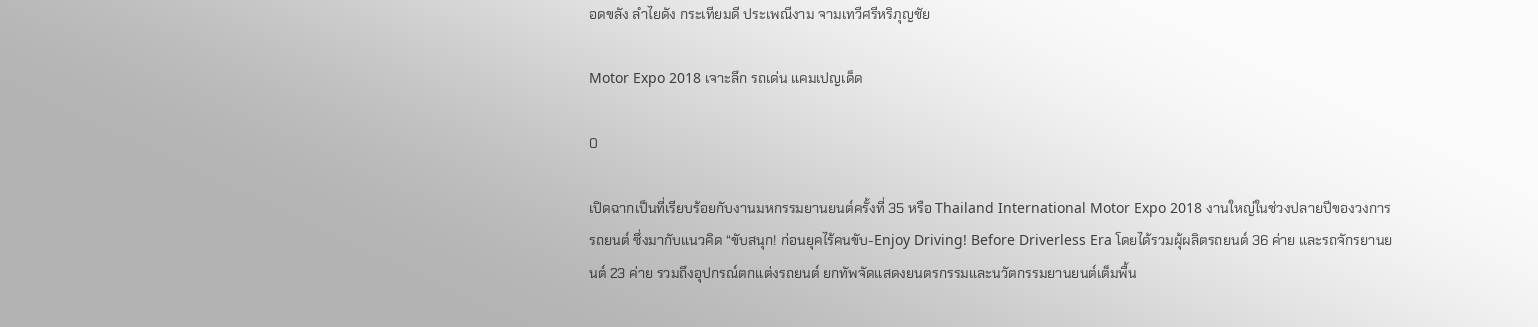อดขลัง ลำไยดัง กระเทียมดี ประเพณีงาม จามเทวีศรีหริภุญชัย

Motor Expo 2018 เจาะลึก รถเด่น แคมเปญเด็ด

0

เปิดฉากเป็นที่เรียบร้อยกับงานมหกรรมยานยนต์ครั้งที่ 35 หรือ Thailand International Motor Expo 2018 งานใหญ่ในช่วงปลายปีของวงการรถยนต์ ซึ่งมากับแนวคิด “ขับสนุก! ก่อนยุคไร้คนขับ-Enjoy Driving! Before Driverless Era โดยได้รวมผุ้ผลิตรถยนต์ 36 ค่าย และรถจักรยานยนต์ 23 ค่าย รวมถึงอุปกรณ์ตกแต่งรถยนต์ ยกทัพจัดแสดงยนตรกรรมและนวัตกรรมยานยนต์เต็มพื้น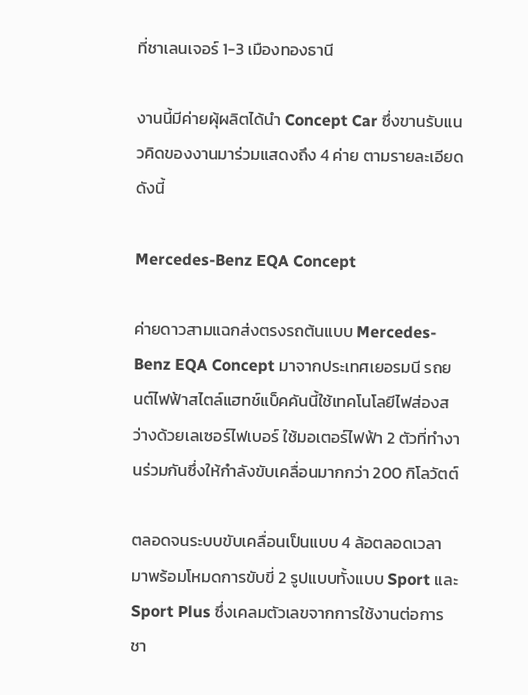ที่ชาเลนเจอร์ 1-3 เมืองทองธานี

งานนี้มีค่ายผุ้ผลิตได้นำ Concept Car ซึ่งขานรับแนวคิดของงานมาร่วมแสดงถึง 4 ค่าย ตามรายละเอียดดังนี้

Mercedes-Benz EQA Concept

ค่ายดาวสามแฉกส่งตรงรถต้นแบบ Mercedes-Benz EQA Concept มาจากประเทศเยอรมนี รถยนต์ไฟฟ้าสไตล์แฮทช์แบ็คคันนี้ใช้เทคโนโลยีไฟส่องสว่างด้วยเลเซอร์ไฟเบอร์ ใช้มอเตอร์ไฟฟ้า 2 ตัวที่ทำงานร่วมกันซึ่งให้กำลังขับเคลื่อนมากกว่า 200 กิโลวัตต์

ตลอดจนระบบขับเคลื่อนเป็นแบบ 4 ล้อตลอดเวลา มาพร้อมโหมดการขับขี่ 2 รูปแบบทั้งแบบ Sport และ Sport Plus ซึ่งเคลมตัวเลขจากการใช้งานต่อการชา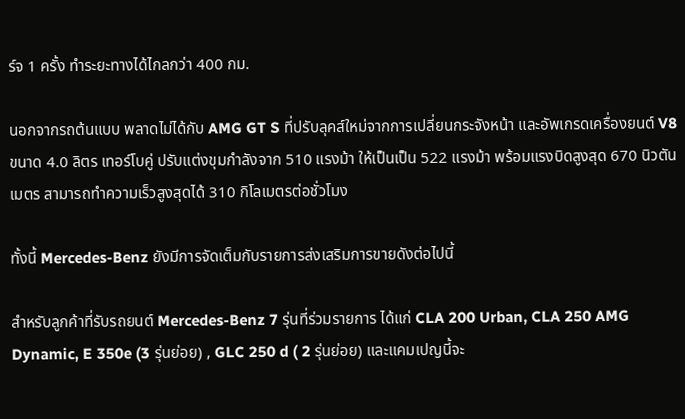ร์จ 1 ครั้ง ทำระยะทางได้ไกลกว่า 400 กม.

นอกจากรถต้นแบบ พลาดไม่ได้กับ AMG GT S ที่ปรับลุคส์ใหม่จากการเปลี่ยนกระจังหน้า และอัพเกรดเครื่องยนต์ V8 ขนาด 4.0 ลิตร เทอร์โบคู่ ปรับแต่งขุมกำลังจาก 510 แรงม้า ให้เป็นเป็น 522 แรงม้า พร้อมแรงบิดสูงสุด 670 นิวตันเมตร สามารถทำความเร็วสูงสุดได้ 310 กิโลเมตรต่อชั่วโมง

ทั้งนี้ Mercedes-Benz ยังมีการจัดเต็มกับรายการส่งเสริมการขายดังต่อไปนี้

สำหรับลูกค้าที่รับรถยนต์ Mercedes-Benz 7 รุ่นที่ร่วมรายการ ได้แก่ CLA 200 Urban, CLA 250 AMG Dynamic, E 350e (3 รุ่นย่อย) , GLC 250 d ( 2 รุ่นย่อย) และแคมเปญนี้จะ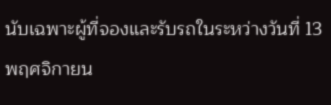นับเฉพาะผู้ที่จองและรับรถในระหว่างวันที่ 13 พฤศจิกายน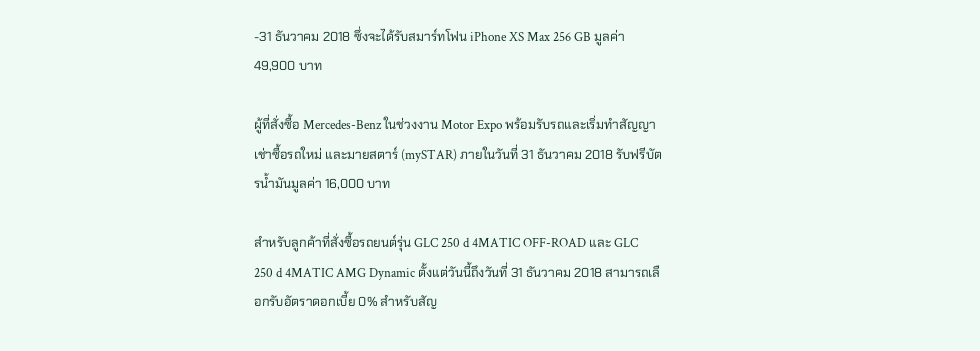-31 ธันวาคม 2018 ซึ่งจะได้รับสมาร์ทโฟน iPhone XS Max 256 GB มูลค่า 49,900 บาท

ผู้ที่สั่งซื้อ Mercedes-Benz ในช่วงงาน Motor Expo พร้อมรับรถและเริ่มทำสัญญาเช่าซื้อรถใหม่ และมายสตาร์ (mySTAR) ภายในวันที่ 31 ธันวาคม 2018 รับฟรีบัตรน้ำมันมูลค่า 16,000 บาท

สำหรับลูกค้าที่สั่งซื้อรถยนต์รุ่น GLC 250 d 4MATIC OFF-ROAD และ GLC 250 d 4MATIC AMG Dynamic ตั้งแต่วันนี้ถึงวันที่ 31 ธันวาคม 2018 สามารถเลือกรับอัตราดอกเบี้ย 0% สำหรับสัญ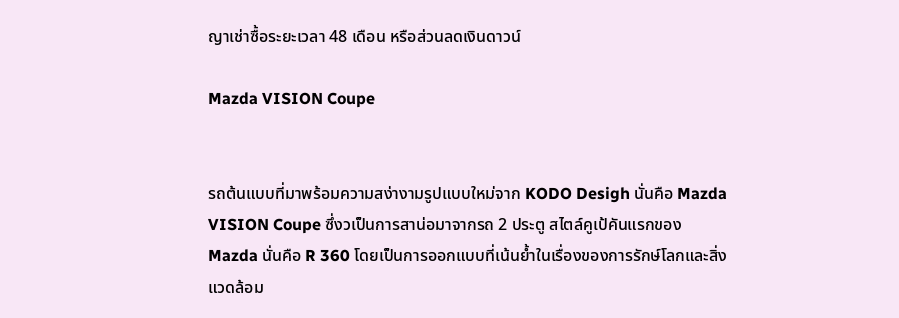ญาเช่าซื้อระยะเวลา 48 เดือน หรือส่วนลดเงินดาวน์

Mazda VISION Coupe


รถต้นแบบที่มาพร้อมความสง่างามรูปแบบใหม่จาก KODO Desigh นั่นคือ Mazda VISION Coupe ซึ่งวเป็นการสาน่อมาจากรถ 2 ประตู สไตล์คูเป้คันแรกของ Mazda นั่นคือ R 360 โดยเป็นการออกแบบที่เน้นย้ำในเรื่องของการรักษ์โลกและสิ่งแวดล้อม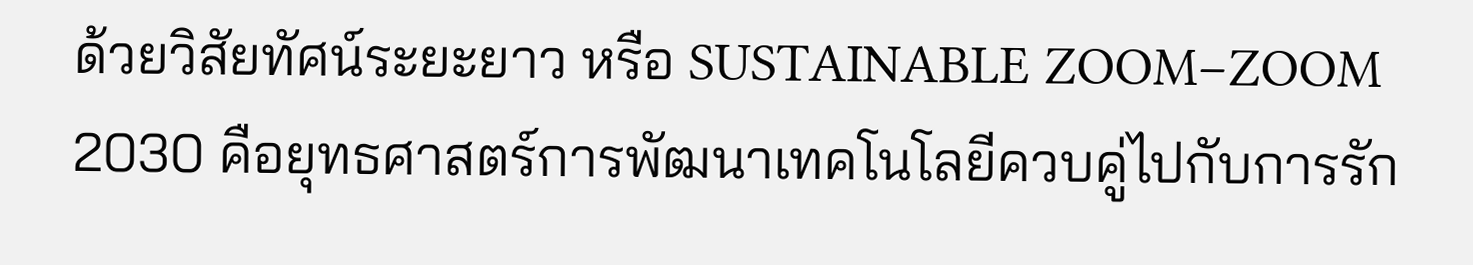ด้วยวิสัยทัศน์ระยะยาว หรือ SUSTAINABLE ZOOM–ZOOM 2030 คือยุทธศาสตร์การพัฒนาเทคโนโลยีควบคู่ไปกับการรัก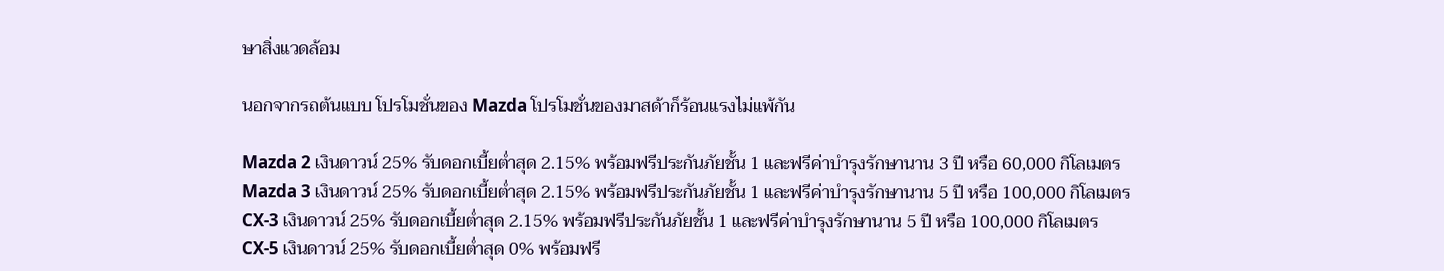ษาสิ่งแวดล้อม

นอกจากรถต้นแบบ โปรโมชั่นของ Mazda โปรโมชั่นของมาสด้าก็ร้อนแรงไม่แพ้กัน

Mazda 2 เงินดาวน์ 25% รับดอกเบี้ยต่ำสุด 2.15% พร้อมฟรีประกันภัยชั้น 1 และฟรีค่าบำรุงรักษานาน 3 ปี หรือ 60,000 กิโลเมตร
Mazda 3 เงินดาวน์ 25% รับดอกเบี้ยต่ำสุด 2.15% พร้อมฟรีประกันภัยชั้น 1 และฟรีค่าบำรุงรักษานาน 5 ปี หรือ 100,000 กิโลเมตร
CX-3 เงินดาวน์ 25% รับดอกเบี้ยต่ำสุด 2.15% พร้อมฟรีประกันภัยชั้น 1 และฟรีค่าบำรุงรักษานาน 5 ปี หรือ 100,000 กิโลเมตร
CX-5 เงินดาวน์ 25% รับดอกเบี้ยต่ำสุด 0% พร้อมฟรี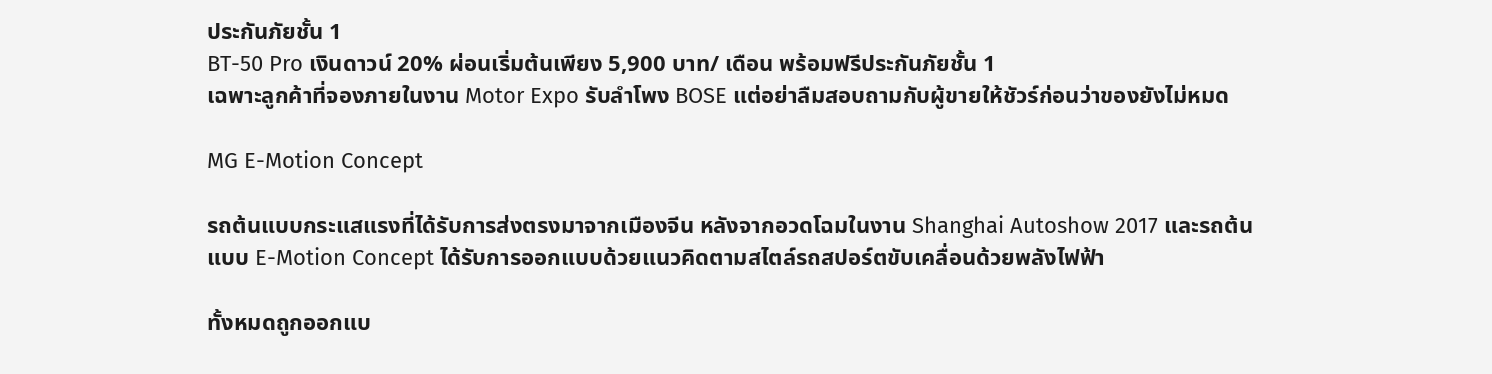ประกันภัยชั้น 1
BT-50 Pro เงินดาวน์ 20% ผ่อนเริ่มต้นเพียง 5,900 บาท/ เดือน พร้อมฟรีประกันภัยชั้น 1
เฉพาะลูกค้าที่จองภายในงาน Motor Expo รับลำโพง BOSE แต่อย่าลืมสอบถามกับผู้ขายให้ชัวร์ก่อนว่าของยังไม่หมด

MG E-Motion Concept

รถต้นแบบกระแสแรงที่ได้รับการส่งตรงมาจากเมืองจีน หลังจากอวดโฉมในงาน Shanghai Autoshow 2017 และรถต้นแบบ E-Motion Concept ได้รับการออกแบบด้วยแนวคิดตามสไตล์รถสปอร์ตขับเคลื่อนด้วยพลังไฟฟ้า

ทั้งหมดถูกออกแบ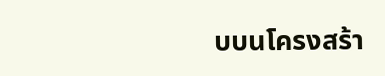บบนโครงสร้า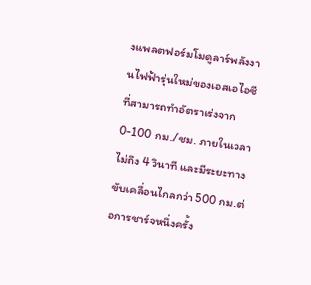งแพลตฟอร์มโมดูลาร์พลังงานไฟฟ้ารุ่นใหม่ของเอสเอไอซี ที่สามารถทำอัตราเร่งจาก 0-100 กม./ชม. ภายในเวลาไม่ถึง 4 วินาที และมีระยะทางขับเคลื่อนไกลกว่า 500 กม.ต่อการชาร์จหนึ่งครั้ง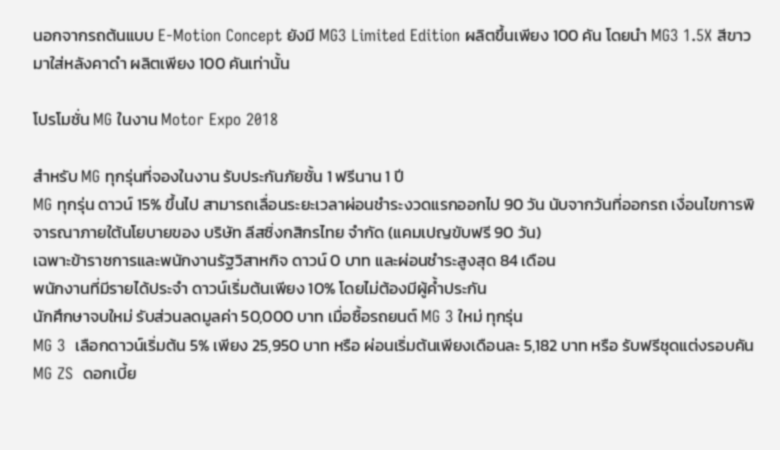นอกจากรถต้นแบบ E-Motion Concept ยังมี MG3 Limited Edition ผลิตขึ้นเพียง 100 คัน โดยนำ MG3 1.5X สีขาว มาใส่หลังคาดำ ผลิตเพียง 100 คันเท่านั้น

โปรโมชั่น MG ในงาน Motor Expo 2018

สำหรับ MG ทุกรุ่นที่จองในงาน รับประกันภัยชั้น 1 ฟรีนาน 1 ปี
MG ทุกรุ่น ดาวน์ 15% ขึ้นไป สามารถเลื่อนระยะเวลาผ่อนชำระงวดแรกออกไป 90 วัน นับจากวันที่ออกรถ เงื่อนไขการพิจารณาภายใต้นโยบายของ บริษัท ลีสซิ่งกสิกรไทย จำกัด (แคมเปญขับฟรี 90 วัน)
เฉพาะข้าราชการและพนักงานรัฐวิสาหกิจ ดาวน์ 0 บาท และผ่อนชำระสูงสุด 84 เดือน
พนักงานที่มีรายได้ประจำ ดาวน์เริ่มต้นเพียง 10% โดยไม่ต้องมีผู้ค้ำประกัน
นักศึกษาจบใหม่ รับส่วนลดมูลค่า 50,000 บาท เมื่อซื้อรถยนต์ MG 3 ใหม่ ทุกรุ่น
MG 3  เลือกดาวน์เริ่มต้น 5% เพียง 25,950 บาท หรือ ผ่อนเริ่มต้นเพียงเดือนละ 5,182 บาท หรือ รับฟรีชุดแต่งรอบคัน
MG ZS  ดอกเบี้ย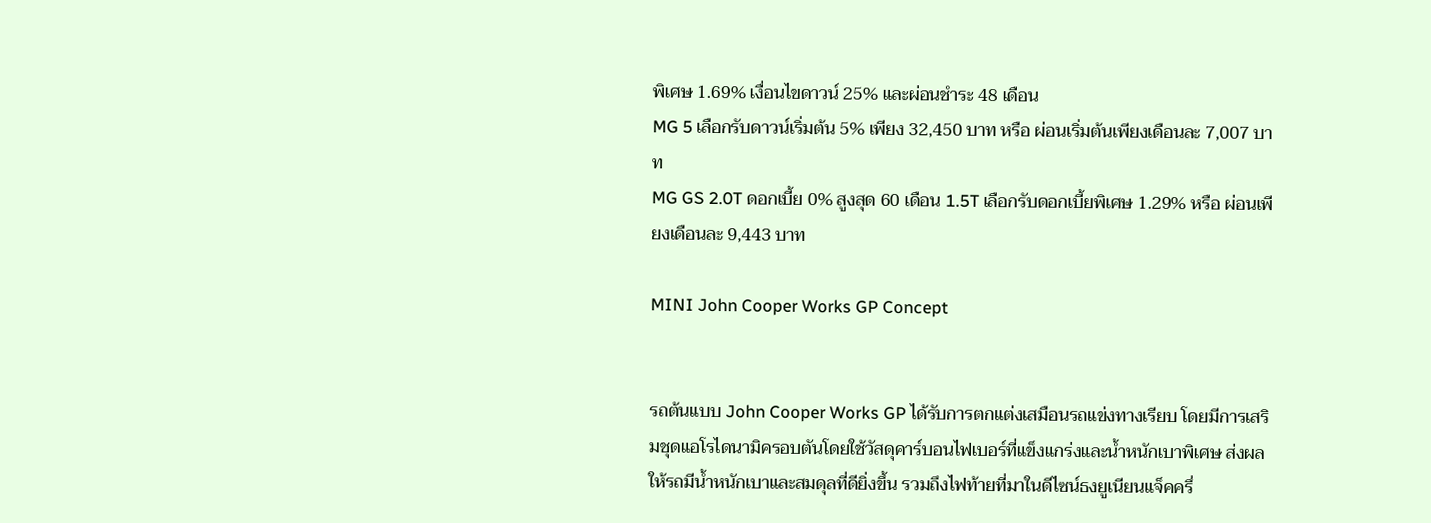พิเศษ 1.69% เงื่อนไขดาวน์ 25% และผ่อนชำระ 48 เดือน
MG 5 เลือกรับดาวน์เริ่มต้น 5% เพียง 32,450 บาท หรือ ผ่อนเริ่มต้นเพียงเดือนละ 7,007 บาท
MG GS 2.0T ดอกเบี้ย 0% สูงสุด 60 เดือน 1.5T เลือกรับดอกเบี้ยพิเศษ 1.29% หรือ ผ่อนเพียงเดือนละ 9,443 บาท

MINI John Cooper Works GP Concept


รถต้นแบบ John Cooper Works GP ได้รับการตกแต่งเสมือนรถแข่งทางเรียบ โดยมีการเสริมชุดแอโรไดนามิครอบตันโดยใช้วัสดุคาร์บอนไฟเบอร์ที่แข็งแกร่งและน้ำหนักเบาพิเศษ ส่งผลให้รถมีน้ำหนักเบาและสมดุลที่ดียิ่งขึ้น รวมถึงไฟท้ายที่มาในดีไซน์ธงยูเนียนแจ็คครึ่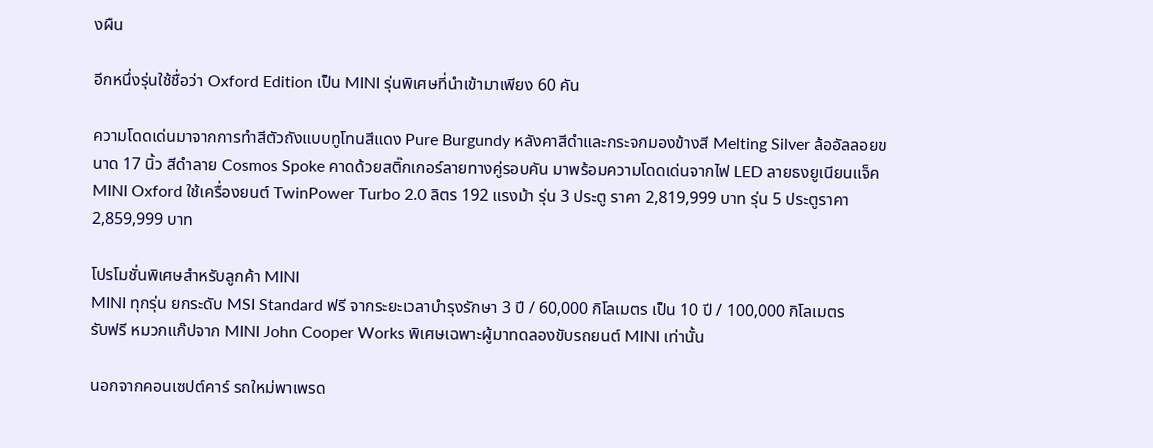งผืน

อีกหนึ่งรุ่นใช้ชื่อว่า Oxford Edition เป็น MINI รุ่นพิเศษที่นำเข้ามาเพียง 60 คัน

ความโดดเด่นมาจากการทำสีตัวถังแบบทูโทนสีแดง Pure Burgundy หลังคาสีดำและกระจกมองข้างสี Melting Silver ล้ออัลลอยขนาด 17 นิ้ว สีดำลาย Cosmos Spoke คาดด้วยสติ๊กเกอร์ลายทางคู่รอบคัน มาพร้อมความโดดเด่นจากไฟ LED ลายธงยูเนียนแจ็ค MINI Oxford ใช้เครื่องยนต์ TwinPower Turbo 2.0 ลิตร 192 แรงม้า รุ่น 3 ประตู ราคา 2,819,999 บาท รุ่น 5 ประตูราคา 2,859,999 บาท

โปรโมชั่นพิเศษสำหรับลูกค้า MINI
MINI ทุกรุ่น ยกระดับ MSI Standard ฟรี จากระยะเวลาบำรุงรักษา 3 ปี / 60,000 กิโลเมตร เป็น 10 ปี / 100,000 กิโลเมตร
รับฟรี หมวกแก๊ปจาก MINI John Cooper Works พิเศษเฉพาะผู้มาทดลองขับรถยนต์ MINI เท่านั้น

นอกจากคอนเซปต์คาร์ รถใหม่พาเพรด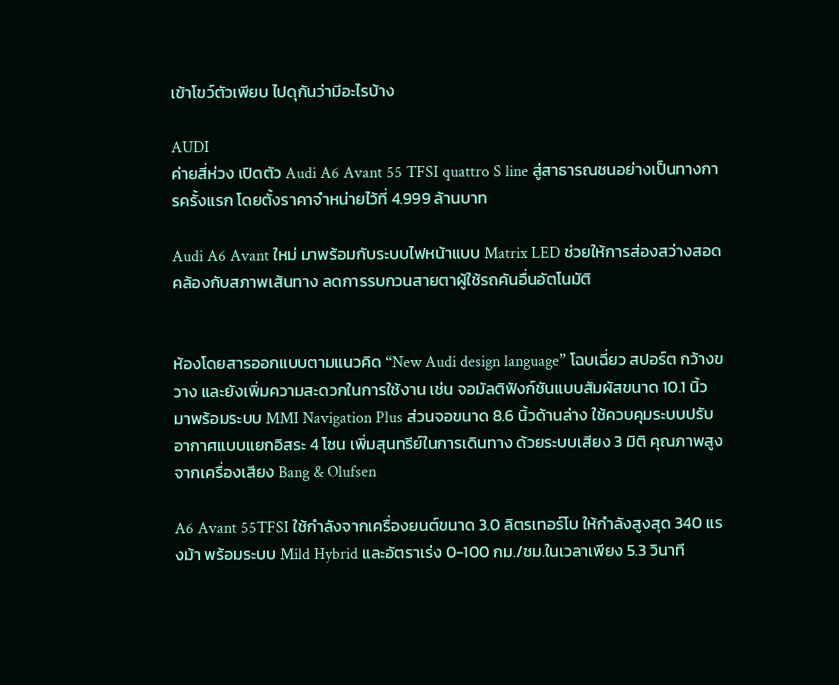เข้าโขว์ตัวเพียบ ไปดุกันว่ามีอะไรบ้าง

AUDI
ค่ายสี่ห่วง เปิดตัว Audi A6 Avant 55 TFSI quattro S line สู่สาธารณชนอย่างเป็นทางการครั้งแรก โดยตั้งราคาจำหน่ายไว้ที่ 4.999 ล้านบาท

Audi A6 Avant ใหม่ มาพร้อมกับระบบไฟหน้าแบบ Matrix LED ช่วยให้การส่องสว่างสอดคล้องกับสภาพเส้นทาง ลดการรบกวนสายตาผู้ใช้รถคันอื่นอัตโนมัติ


ห้องโดยสารออกแบบตามแนวคิด “New Audi design language” โฉบเฉี่ยว สปอร์ต กว้างขวาง และยังเพิ่มความสะดวกในการใช้งาน เช่น จอมัลติฟังก์ชันแบบสัมผัสขนาด 10.1 นิ้ว มาพร้อมระบบ MMI Navigation Plus ส่วนจอขนาด 8.6 นิ้วด้านล่าง ใช้ควบคุมระบบปรับอากาศแบบแยกอิสระ 4 โซน เพิ่มสุนทรีย์ในการเดินทาง ด้วยระบบเสียง 3 มิติ คุณภาพสูงจากเครื่องเสียง Bang & Olufsen

A6 Avant 55TFSI ใช้กำลังจากเครื่องยนต์ขนาด 3.0 ลิตรเทอร์โบ ให้กำลังสูงสุด 340 แรงม้า พร้อมระบบ Mild Hybrid และอัตราเร่ง 0-100 กม./ชม.ในเวลาเพียง 5.3 วินาที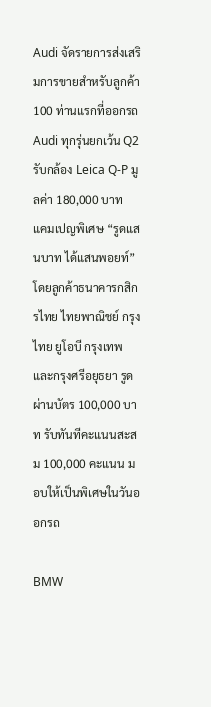Audi จัดรายการส่งเสริมการขายสำหรับลูกค้า 100 ท่านแรกที่ออกรถ Audi ทุกรุ่นยกเว้น Q2 รับกล้อง Leica Q-P มูลค่า 180,000 บาท
แคมเปญพิเศษ “รูดแสนบาท ได้แสนพอยท์” โดยลูกค้าธนาคารกสิกรไทย ไทยพาณิชย์ กรุงไทย ยูโอบี กรุงเทพ และกรุงศรีอยุธยา รูดผ่านบัตร 100,000 บาท รับทันทีคะแนนสะสม 100,000 คะแนน มอบให้เป็นพิเศษในวันออกรถ

BMW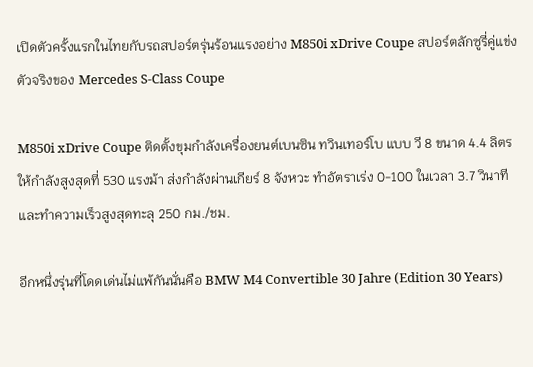เปิดตัวครั้งแรกในไทยกับรถสปอร์ตรุ่นร้อนแรงอย่าง M850i xDrive Coupe สปอร์ตลักซูรี่คู่แข่งตัวจริงของ Mercedes S-Class Coupe

M850i xDrive Coupe ติดตั้งขุมกำลังเครื่องยนต์เบนซิน ทวินเทอร์โบ แบบ วี 8 ขนาด 4.4 ลิตร ให้กำลังสูงสุดที่ 530 แรงม้า ส่งกำลังผ่านเกียร์ 8 จังหวะ ทำอัตราเร่ง 0-100 ในเวลา 3.7 วินาที และทำความเร็วสูงสุดทะลุ 250 กม./ชม.

อีกหนึ่งรุ่นที่โดดเด่นไม่แพ้กันนั่นคือ BMW M4 Convertible 30 Jahre (Edition 30 Years)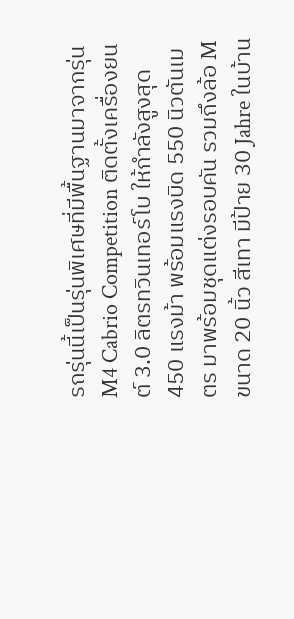รถรุ่นนี้เป็นรุ่นพิเศษที่มีพื้นฐานมาจากรุ่น M4 Cabrio Competition ติดตั้งเครื่องยนต์ 3.0 ลิตรทวินเทอร์โบ ให้กำลังสูงสุด 450 แรงม้า พร้อมแรงบิด 550 นิวตันเมตร มาพร้อมชุดแต่งรอบคัน รวมถึงล้อ M ขนาด 20 นิ้ว สีเทา มีป้าย 30 Jahre ในบ้าน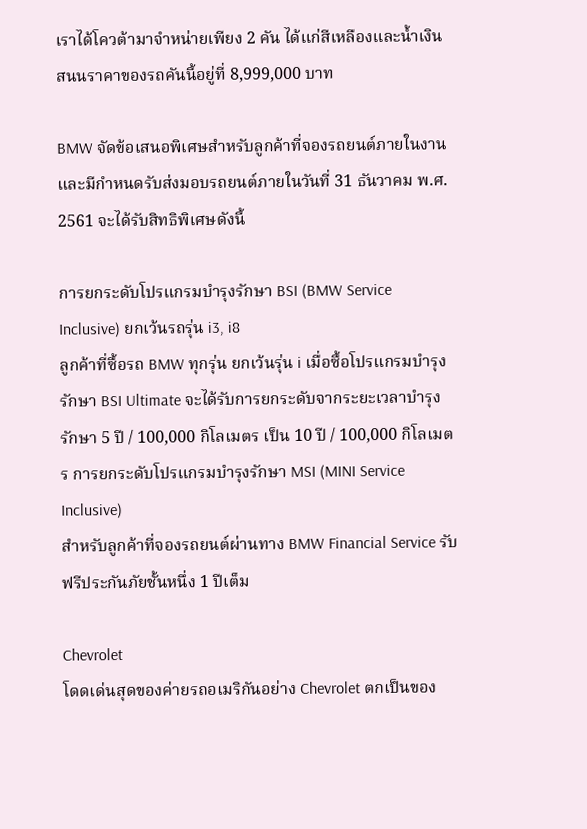เราได้โควต้ามาจำหน่ายเพียง 2 คัน ได้แก่สีเหลืองและน้ำเงิน สนนราคาของรถคันนี้อยู่ที่ 8,999,000 บาท

BMW จัดข้อเสนอพิเศษสำหรับลูกค้าที่จองรถยนต์ภายในงานและมีกำหนดรับส่งมอบรถยนต์ภายในวันที่ 31 ธันวาคม พ.ศ. 2561 จะได้รับสิทธิพิเศษดังนี้

การยกระดับโปรแกรมบำรุงรักษา BSI (BMW Service Inclusive) ยกเว้นรถรุ่น i3, i8
ลูกค้าที่ซื้อรถ BMW ทุกรุ่น ยกเว้นรุ่น i เมื่อซื้อโปรแกรมบำรุงรักษา BSI Ultimate จะได้รับการยกระดับจากระยะเวลาบำรุงรักษา 5 ปี / 100,000 กิโลเมตร เป็น 10 ปี / 100,000 กิโลเมตร การยกระดับโปรแกรมบำรุงรักษา MSI (MINI Service Inclusive)
สำหรับลูกค้าที่จองรถยนต์ผ่านทาง BMW Financial Service รับฟรีประกันภัยชั้นหนึ่ง 1 ปีเต็ม

Chevrolet
โดดเด่นสุดของค่ายรถอเมริกันอย่าง Chevrolet ตกเป็นของ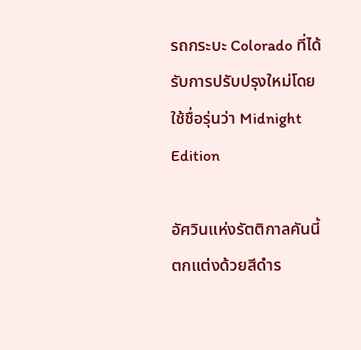รถกระบะ Colorado ที่ได้รับการปรับปรุงใหม่โดยใช้ชื่อรุ่นว่า Midnight Edition

อัศวินแห่งรัตติกาลคันนี้ตกแต่งด้วยสีดำร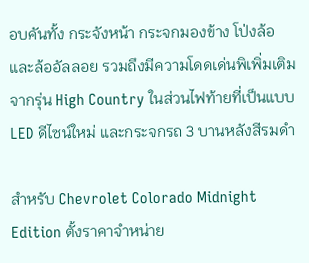อบคันทั้ง กระจังหน้า กระจกมองข้าง โป่งล้อ และล้ออัลลอย รวมถึงมีความโดดเด่นพิเพิ่มเติมจากรุ่น High Country ในส่วนไฟท้ายที่เป็นแบบ LED ดีไซน์ใหม่ และกระจกรถ 3 บานหลังสีรมดำ

สำหรับ Chevrolet Colorado Midnight Edition ตั้งราคาจำหน่าย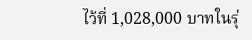ไว้ที่ 1,028,000 บาทในรุ่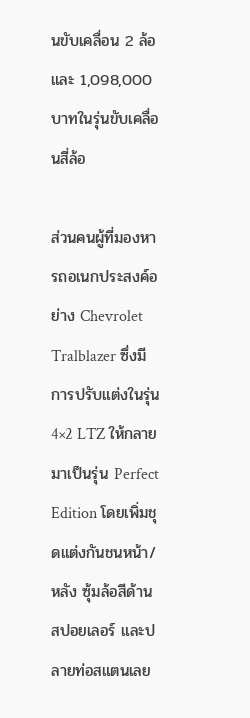นขับเคลื่อน 2 ล้อ และ 1,098,000 บาทในรุ่นขับเคลื่อนสี่ล้อ

ส่วนคนผู้ที่มองหารถอเนกประสงค์อย่าง Chevrolet Tralblazer ซึ่งมีการปรับแต่งในรุ่น 4×2 LTZ ให้กลายมาเป็นรุ่น Perfect Edition โดยเพิ่มชุดแต่งกันชนหน้า/หลัง ซุ้มล้อสีด้าน สปอยเลอร์ และปลายท่อสแตนเลย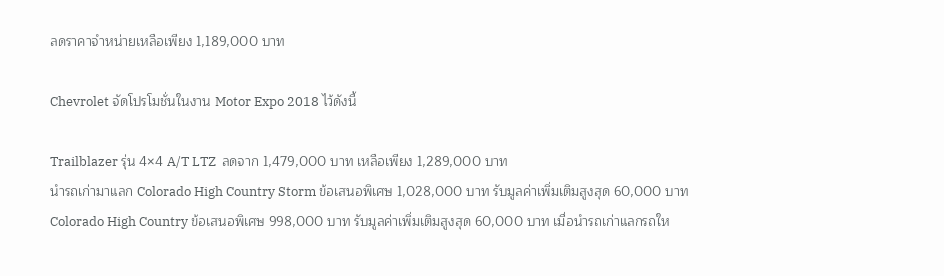ลดราคาจำหน่ายเหลือเพียง 1,189,000 บาท

Chevrolet จัดโปรโมชั่นในงาน Motor Expo 2018 ไว้ดังนี้

Trailblazer รุ่น 4×4 A/T LTZ  ลดจาก 1,479,000 บาท เหลือเพียง 1,289,000 บาท
นำรถเก่ามาแลก Colorado High Country Storm ข้อเสนอพิเศษ 1,028,000 บาท รับมูลค่าเพิ่มเติมสูงสุด 60,000 บาท
Colorado High Country ข้อเสนอพิเศษ 998,000 บาท รับมูลค่าเพิ่มเติมสูงสุด 60,000 บาท เมื่อนำรถเก่าแลกรถให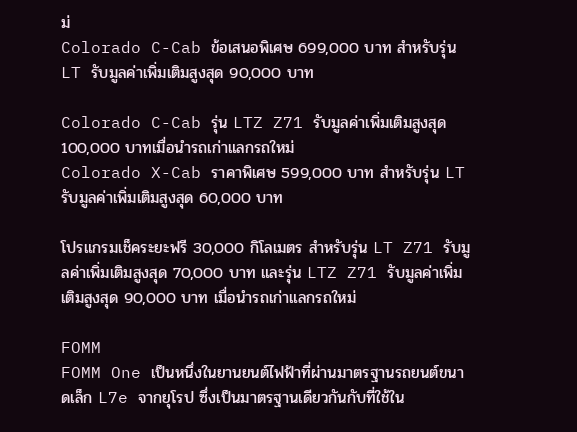ม่
Colorado C-Cab ข้อเสนอพิเศษ 699,000 บาท สำหรับรุ่น LT รับมูลค่าเพิ่มเติมสูงสุด 90,000 บาท

Colorado C-Cab รุ่น LTZ Z71 รับมูลค่าเพิ่มเติมสูงสุด 100,000 บาทเมื่อนำรถเก่าแลกรถใหม่
Colorado X-Cab ราคาพิเศษ 599,000 บาท สำหรับรุ่น LT รับมูลค่าเพิ่มเติมสูงสุด 60,000 บาท

โปรแกรมเช็คระยะฟรี 30,000 กิโลเมตร สำหรับรุ่น LT Z71 รับมูลค่าเพิ่มเติมสูงสุด 70,000 บาท และรุ่น LTZ Z71 รับมูลค่าเพิ่มเติมสูงสุด 90,000 บาท เมื่อนำรถเก่าแลกรถใหม่

FOMM
FOMM One เป็นหนึ่งในยานยนต์ไฟฟ้าที่ผ่านมาตรฐานรถยนต์ขนาดเล็ก L7e จากยุโรป ซึ่งเป็นมาตรฐานเดียวกันกับที่ใช้ใน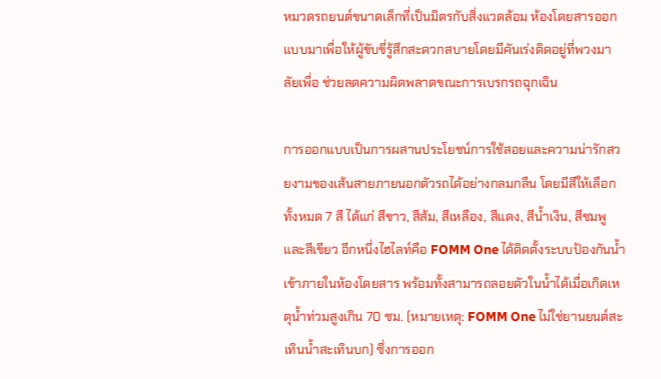หมวดรถยนต์ขนาดเล็กที่เป็นมิตรกับสิ่งแวดล้อม ห้องโดยสารออกแบบมาเพื่อให้ผู้ขับขี่รู้สึกสะดวกสบายโดยมีคันเร่งติดอยู่ที่พวงมาลัยเพื่อ ช่วยลดความผิดพลาดขณะการเบรกรถฉุกเฉิน

การออกแบบเป็นการผสานประโยชน์การใช้สอยและความน่ารักสวยงามของเส้นสายภายนอกตัวรถได้อย่างกลมกลืน โดยมีสีให้เลือกทั้งหมด 7 สี ได้แก่ สีขาว, สีส้ม, สีเหลือง, สีแดง, สีน้ำเงิน, สีชมพู และสีเขียว อีกหนึ่งไฮไลท์คือ FOMM One ได้ติดตั้งระบบป้องกันน้ำเข้าภายในห้องโดยสาร พร้อมทั้งสามารถลอยตัวในน้ำได้เมื่อเกิดเหตุน้ำท่วมสูงเกิน 70 ซม. (หมายเหตุ: FOMM One ไม่ใช่ยานยนต์สะเทินน้ำสะเทินบก) ซึ่งการออก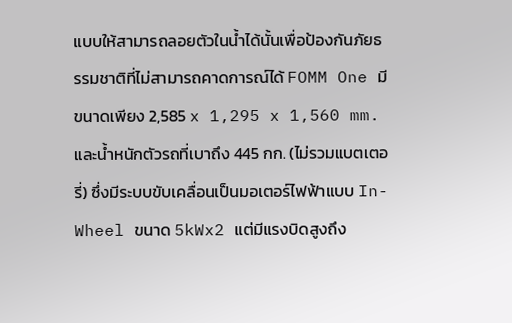แบบให้สามารถลอยตัวในน้ำได้นั้นเพื่อป้องกันภัยธรรมชาติที่ไม่สามารถคาดการณ์ได้ FOMM One มีขนาดเพียง 2,585 x 1,295 x 1,560 mm. และน้ำหนักตัวรถที่เบาถึง 445 กก. (ไม่รวมแบตเตอรี่) ซึ่งมีระบบขับเคลื่อนเป็นมอเตอร์ไฟฟ้าแบบ In-Wheel ขนาด 5kWx2 แต่มีแรงบิดสูงถึง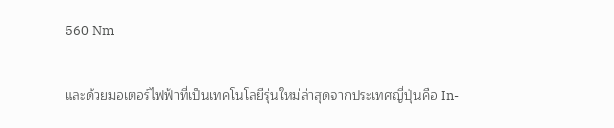560 Nm

และด้วยมอเตอร์ไฟฟ้าที่เป็นเทคโนโลยีรุ่นใหม่ล่าสุดจากประเทศญี่ปุ่นคือ In-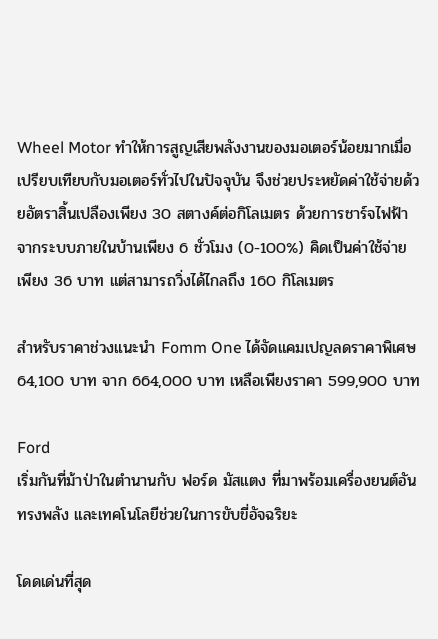Wheel Motor ทำให้การสูญเสียพลังงานของมอเตอร์น้อยมากเมื่อเปรียบเทียบกับมอเตอร์ทั่วไปในปัจจุบัน จึงช่วยประหยัดค่าใช้จ่ายด้วยอัตราสิ้นเปลืองเพียง 30 สตางค์ต่อกิโลเมตร ด้วยการชาร์จไฟฟ้าจากระบบภายในบ้านเพียง 6 ชั่วโมง (0-100%) คิดเป็นค่าใช้จ่ายเพียง 36 บาท แต่สามารถวิ่งได้ไกลถึง 160 กิโลเมตร

สำหรับราคาช่วงแนะนำ Fomm One ได้จัดแคมเปญลดราคาพิเศษ 64,100 บาท จาก 664,000 บาท เหลือเพียงราคา 599,900 บาท

Ford
เริ่มกันที่ม้าป่าในตำนานกับ ฟอร์ด มัสแตง ที่มาพร้อมเครื่องยนต์อันทรงพลัง และเทคโนโลยีช่วยในการขับขี่อัจฉริยะ

โดดเด่นที่สุด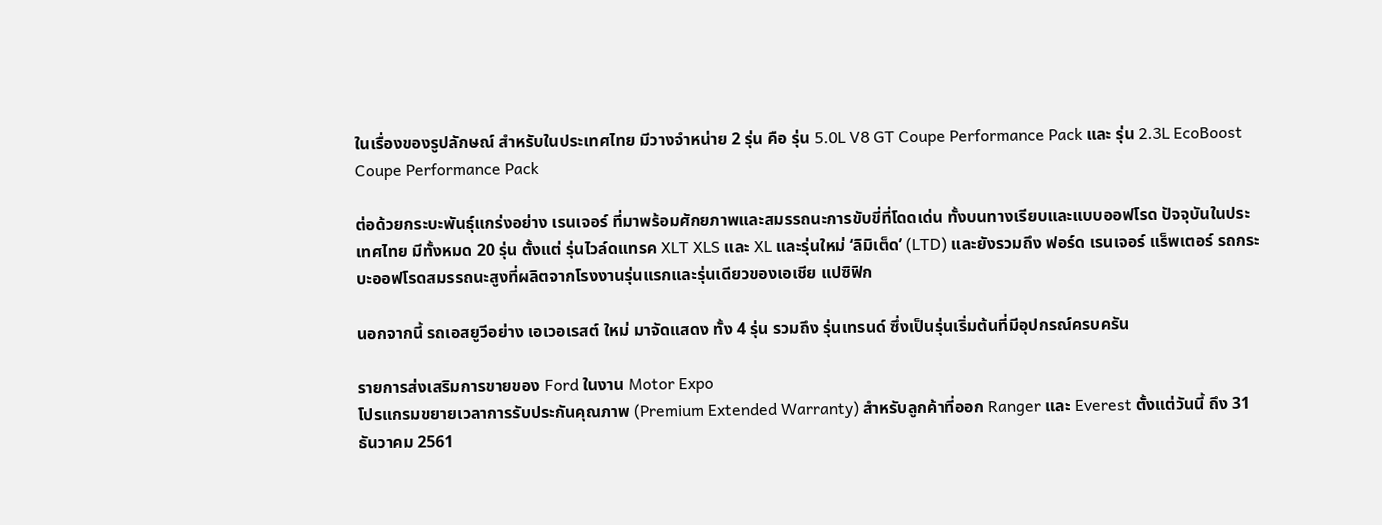ในเรื่องของรูปลักษณ์ สำหรับในประเทศไทย มีวางจำหน่าย 2 รุ่น คือ รุ่น 5.0L V8 GT Coupe Performance Pack และ รุ่น 2.3L EcoBoost Coupe Performance Pack

ต่อด้วยกระบะพันธุ์แกร่งอย่าง เรนเจอร์ ที่มาพร้อมศักยภาพและสมรรถนะการขับขี่ที่โดดเด่น ทั้งบนทางเรียบและแบบออฟโรด ปัจจุบันในประเทศไทย มีทั้งหมด 20 รุ่น ตั้งแต่ รุ่นไวล์ดแทรค XLT XLS และ XL และรุ่นใหม่ ‘ลิมิเต็ด’ (LTD) และยังรวมถึง ฟอร์ด เรนเจอร์ แร็พเตอร์ รถกระบะออฟโรดสมรรถนะสูงที่ผลิตจากโรงงานรุ่นแรกและรุ่นเดียวของเอเชีย แปซิฟิก

นอกจากนี้ รถเอสยูวีอย่าง เอเวอเรสต์ ใหม่ มาจัดแสดง ทั้ง 4 รุ่น รวมถึง รุ่นเทรนด์ ซึ่งเป็นรุ่นเริ่มต้นที่มีอุปกรณ์ครบครัน

รายการส่งเสริมการขายของ Ford ในงาน Motor Expo
โปรแกรมขยายเวลาการรับประกันคุณภาพ (Premium Extended Warranty) สำหรับลูกค้าที่ออก Ranger และ Everest ตั้งแต่วันนี้ ถึง 31 ธันวาคม 2561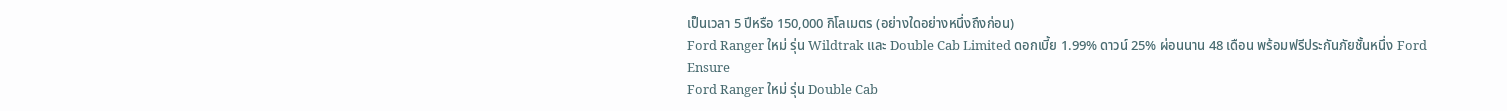เป็นเวลา 5 ปีหรือ 150,000 กิโลเมตร (อย่างใดอย่างหนึ่งถึงก่อน)
Ford Ranger ใหม่ รุ่น Wildtrak และ Double Cab Limited ดอกเบี้ย 1.99% ดาวน์ 25% ผ่อนนาน 48 เดือน พร้อมฟรีประกันภัยชั้นหนึ่ง Ford Ensure
Ford Ranger ใหม่ รุ่น Double Cab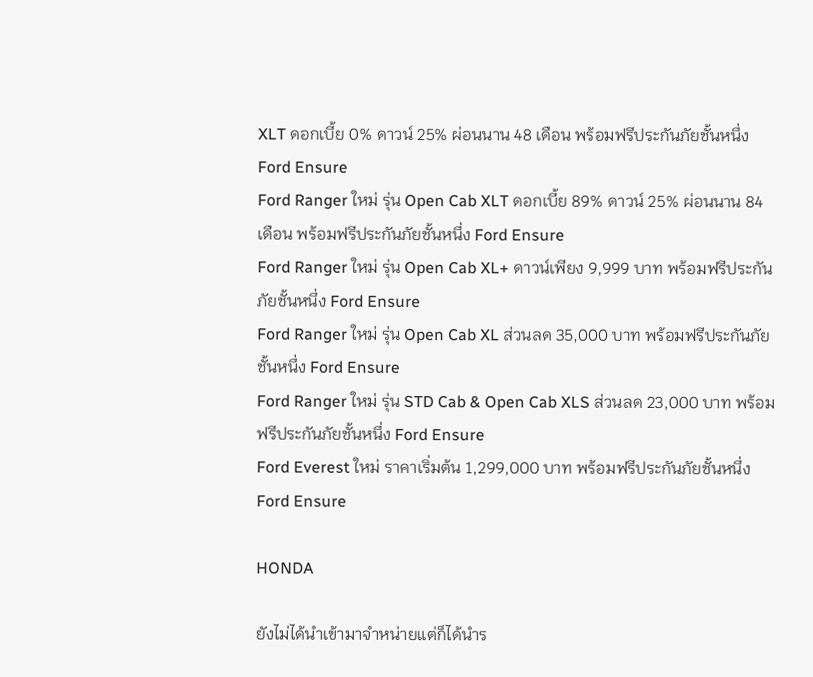XLT ดอกเบี้ย 0% ดาวน์ 25% ผ่อนนาน 48 เดือน พร้อมฟรีประกันภัยชั้นหนึ่ง Ford Ensure
Ford Ranger ใหม่ รุ่น Open Cab XLT ดอกเบี้ย 89% ดาวน์ 25% ผ่อนนาน 84 เดือน พร้อมฟรีประกันภัยชั้นหนึ่ง Ford Ensure
Ford Ranger ใหม่ รุ่น Open Cab XL+ ดาวน์เพียง 9,999 บาท พร้อมฟรีประกันภัยชั้นหนึ่ง Ford Ensure
Ford Ranger ใหม่ รุ่น Open Cab XL ส่วนลด 35,000 บาท พร้อมฟรีประกันภัยชั้นหนึ่ง Ford Ensure
Ford Ranger ใหม่ รุ่น STD Cab & Open Cab XLS ส่วนลด 23,000 บาท พร้อมฟรีประกันภัยชั้นหนึ่ง Ford Ensure
Ford Everest ใหม่ ราคาเริ่มต้น 1,299,000 บาท พร้อมฟรีประกันภัยชั้นหนึ่ง Ford Ensure

HONDA

ยังไม่ได้นำเข้ามาจำหน่ายแต่ก็ได้นำร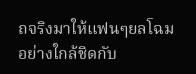ถจริงมาให้แฟนๆยลโฉมอย่างใกล้ชิดกับ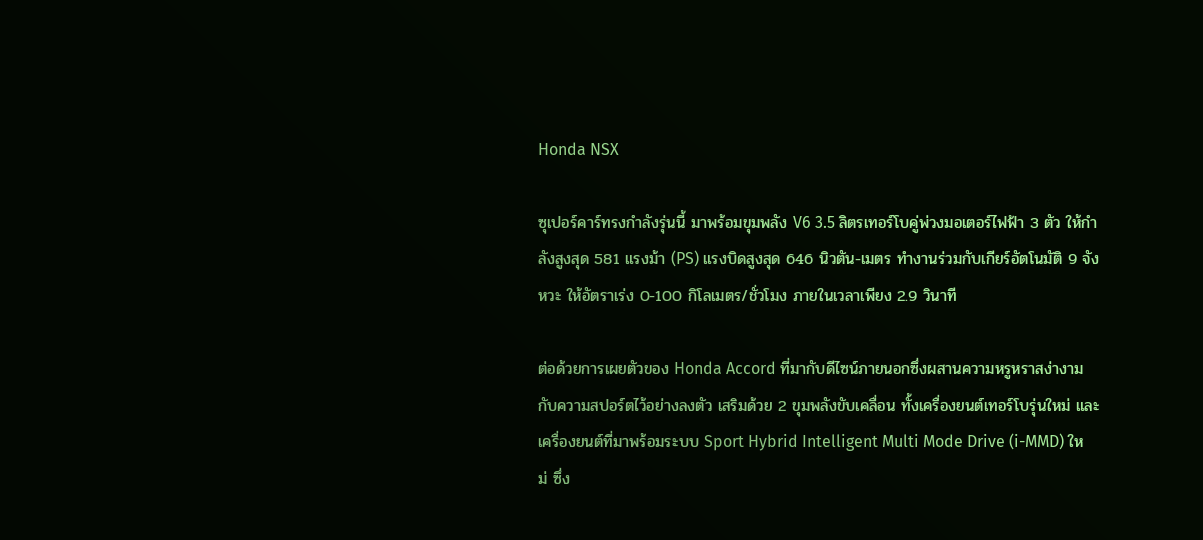Honda NSX

ซุเปอร์คาร์ทรงกำลังรุ่นนี้ มาพร้อมขุมพลัง V6 3.5 ลิตรเทอร์โบคู่พ่วงมอเตอร์ไฟฟ้า 3 ตัว ให้กำลังสูงสุด 581 แรงม้า (PS) แรงบิดสูงสุด 646 นิวตัน-เมตร ทำงานร่วมกับเกียร์อัตโนมัติ 9 จังหวะ ให้อัตราเร่ง 0-100 กิโลเมตร/ชั่วโมง ภายในเวลาเพียง 2.9 วินาที

ต่อด้วยการเผยตัวของ Honda Accord ที่มากับดีไซน์ภายนอกซึ่งผสานความหรูหราสง่างามกับความสปอร์ตไว้อย่างลงตัว เสริมด้วย 2 ขุมพลังขับเคลื่อน ทั้งเครื่องยนต์เทอร์โบรุ่นใหม่ และเครื่องยนต์ที่มาพร้อมระบบ Sport Hybrid Intelligent Multi Mode Drive (i-MMD) ใหม่ ซึ่ง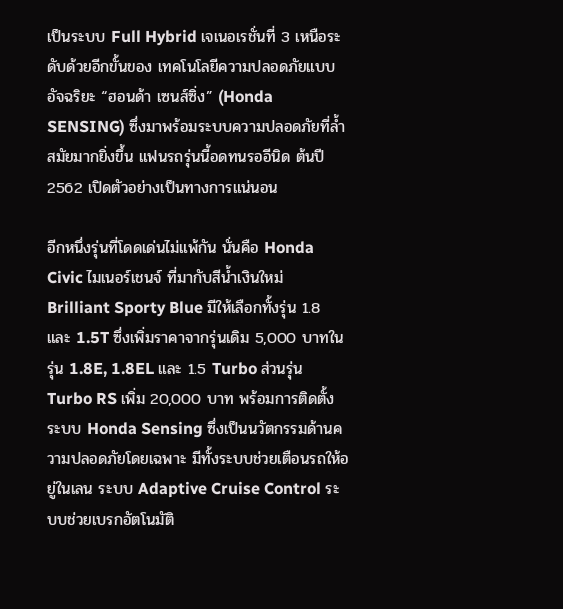เป็นระบบ Full Hybrid เจเนอเรชั่นที่ 3 เหนือระดับด้วยอีกขั้นของ เทคโนโลยีความปลอดภัยแบบอัจฉริยะ “ฮอนด้า เซนส์ซิ่ง” (Honda SENSING) ซึ่งมาพร้อมระบบความปลอดภัยที่ล้ำสมัยมากยิ่งขึ้น แฟนรถรุ่นนี้อดทนรออีนิด ต้นปี 2562 เปิดตัวอย่างเป็นทางการแน่นอน

อีกหนึ่งรุ่นที่โดดเด่นไม่แพ้กัน นั่นคือ Honda Civic ไมเนอร์เชนจ์ ที่มากับสีน้ำเงินใหม่ Brilliant Sporty Blue มีให้เลือกทั้งรุ่น 1.8 และ 1.5T ซึ่งเพิ่มราคาจากรุ่นเดิม 5,000 บาทในรุ่น 1.8E, 1.8EL และ 1.5 Turbo ส่วนรุ่น Turbo RS เพิ่ม 20,000 บาท พร้อมการติดตั้งระบบ Honda Sensing ซึ่งเป็นนวัตกรรมด้านความปลอดภัยโดยเฉพาะ มีทั้งระบบช่วยเตือนรถให้อยู่ในเลน ระบบ Adaptive Cruise Control ระบบช่วยเบรกอัตโนมัติ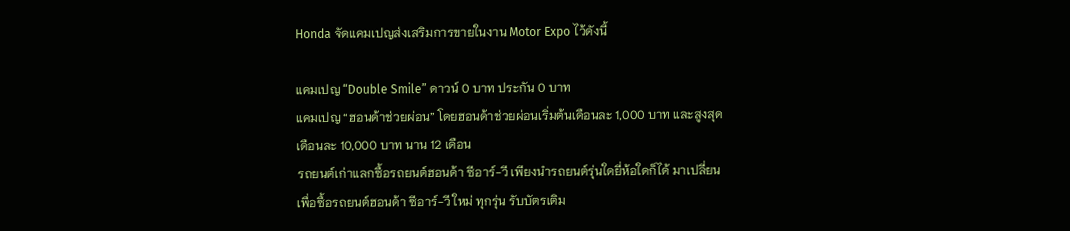Honda จัดแคมเปญส่งเสริมการขายในงาน Motor Expo ไว้ดังนี้

แคมเปญ “Double Smile” ดาวน์ 0 บาท ประกัน 0 บาท
แคมเปญ “ฮอนด้าช่วยผ่อน” โดยฮอนด้าช่วยผ่อนเริ่มต้นเดือนละ 1,000 บาท และสูงสุดเดือนละ 10,000 บาท นาน 12 เดือน
รถยนต์เก่าแลกซื้อรถยนต์ฮอนด้า ซีอาร์-วี เพียงนำรถยนต์รุ่นใดยี่ห้อใดก็ได้ มาเปลี่ยนเพื่อซื้อรถยนต์ฮอนด้า ซีอาร์-วี ใหม่ ทุกรุ่น รับบัตรเติม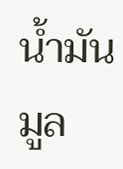น้ำมันมูล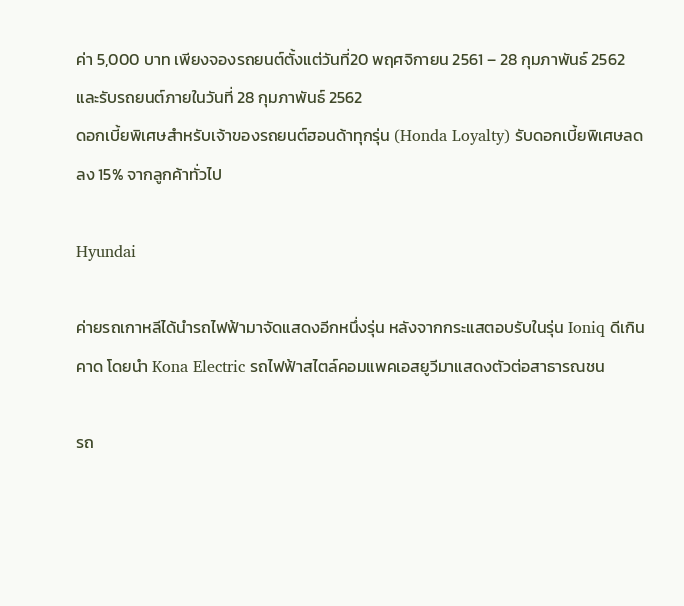ค่า 5,000 บาท เพียงจองรถยนต์ตั้งแต่วันที่20 พฤศจิกายน 2561 – 28 กุมภาพันธ์ 2562 และรับรถยนต์ภายในวันที่ 28 กุมภาพันธ์ 2562
ดอกเบี้ยพิเศษสำหรับเจ้าของรถยนต์ฮอนด้าทุกรุ่น (Honda Loyalty) รับดอกเบี้ยพิเศษลดลง 15% จากลูกค้าทั่วไป

Hyundai

ค่ายรถเกาหลีได้นำรถไฟฟ้ามาจัดแสดงอีกหนึ่งรุ่น หลังจากกระแสตอบรับในรุ่น Ioniq ดีเกินคาด โดยนำ Kona Electric รถไฟฟ้าสไตล์คอมแพคเอสยูวีมาแสดงตัวต่อสาธารณชน

รถ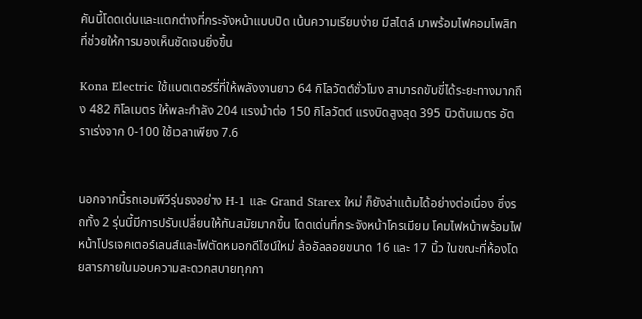คันนี้โดดเด่นและแตกต่างที่กระจังหน้าแบบปิด เน้นความเรียบง่าย มีสไตล์ มาพร้อมไฟคอมโพสิท ที่ช่วยให้การมองเห็นชัดเจนยิ่งขึ้น

Kona Electric ใช้แบตเตอร์รี่ที่ให้พลังงานยาว 64 กิโลวัตต์ชั่วโมง สามารถขับขี่ได้ระยะทางมากถึง 482 กิโลเมตร ให้พละกำลัง 204 แรงม้าต่อ 150 กิโลวัตต์ แรงบิดสูงสุด 395 นิวตันเมตร อัตราเร่งจาก 0-100 ใช้เวลาเพียง 7.6


นอกจากนี้รถเอมพีวีรุ่นธงอย่าง H-1 และ Grand Starex ใหม่ ก็ยังล่าแต้มได้อย่างต่อเนื่อง ซึ่งรถทั้ง 2 รุ่นนี้มีการปรับเปลี่ยนให้ทันสมัยมากขึ้น โดดเด่นที่กระจังหน้าโครเมียม โคมไฟหน้าพร้อมไฟหน้าโปรเจคเตอร์เลนส์และไฟตัดหมอกดีไซน์ใหม่ ล้ออัลลอยขนาด 16 และ 17 นิ้ว ในขณะที่ห้องโดยสารภายในมอบความสะดวกสบายทุกกา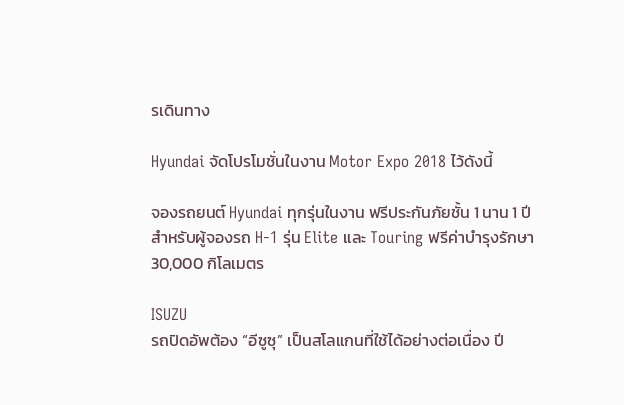รเดินทาง

Hyundai จัดโปรโมชั่นในงาน Motor Expo 2018 ไว้ดังนี้

จองรถยนต์ Hyundai ทุกรุ่นในงาน ฟรีประกันภัยชั้น 1 นาน 1 ปี
สำหรับผู้จองรถ H-1 รุ่น Elite และ Touring ฟรีค่าบำรุงรักษา 30,000 กิโลเมตร

ISUZU
รถปิดอัพต้อง “อีซูซุ” เป็นสโลแกนที่ใช้ได้อย่างต่อเนื่อง ปี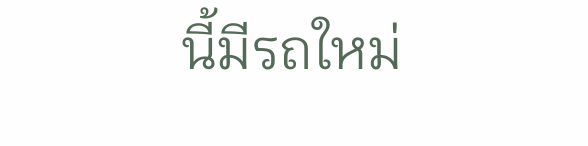นี้มีรถใหม่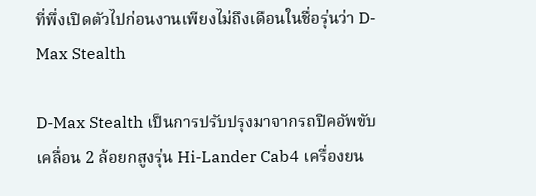ที่พึ่งเปิดตัวไปก่อนงานเพียงไม่ถึงเดือนในชื่อรุ่นว่า D-Max Stealth

D-Max Stealth เป็นการปรับปรุงมาจากรถปิคอัพขับเคลื่อน 2 ล้อยกสูงรุ่น Hi-Lander Cab4 เครื่องยน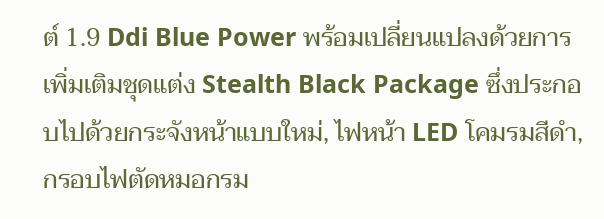ต์ 1.9 Ddi Blue Power พร้อมเปลี่ยนแปลงด้วยการเพิ่มเติมชุดแต่ง Stealth Black Package ซึ่งประกอบไปด้วยกระจังหน้าแบบใหม่, ไฟหน้า LED โคมรมสีดำ, กรอบไฟตัดหมอกรม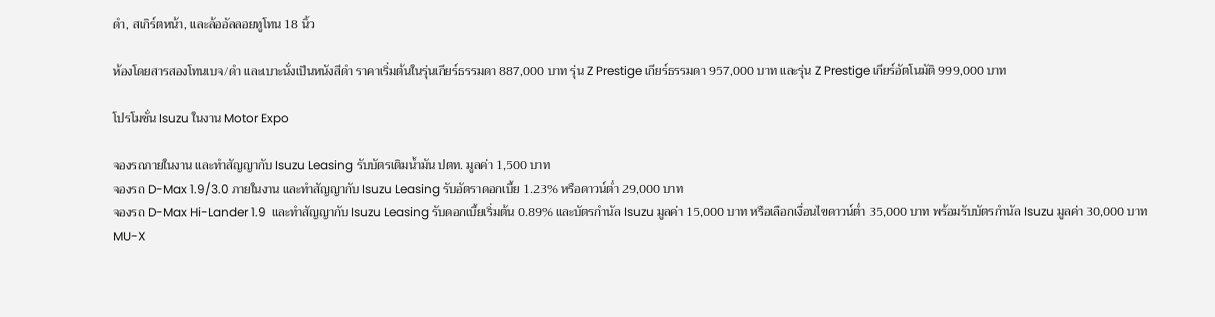ดำ, สเกิร์ตหน้า, และล้ออัลลอยทูโทน 18 นิ้ว

ห้องโดยสารสองโทนเบจ/ดำ และเบาะนั่งเป็นหนังสีดำ ราคาเริ่มต้นในรุ่นเกียร์ธรรมดา 887,000 บาท รุ่น Z Prestige เกียร์ธรรมดา 957,000 บาท และรุ่น Z Prestige เกียร์อัตโนมัติ 999,000 บาท

โปรโมชั่น Isuzu ในงาน Motor Expo

จองรถภายในงาน และทำสัญญากับ Isuzu Leasing รับบัตรเติมน้ำมัน ปตท. มูลค่า 1,500 บาท
จองรถ D-Max 1.9/3.0 ภายในงาน และทำสัญญากับ Isuzu Leasing รับอัตราดอกเบี้ย 1.23% หรือดาวน์ต่ำ 29,000 บาท
จองรถ D-Max Hi-Lander 1.9  และทำสัญญากับ Isuzu Leasing รับดอกเบี้ยเริ่มต้น 0.89% และบัตรกำนัล Isuzu มูลค่า 15,000 บาท หรือเลือกเงื่อนไขดาวน์ต่ำ 35,000 บาท พร้อมรับบัตรกำนัล Isuzu มูลค่า 30,000 บาท
MU-X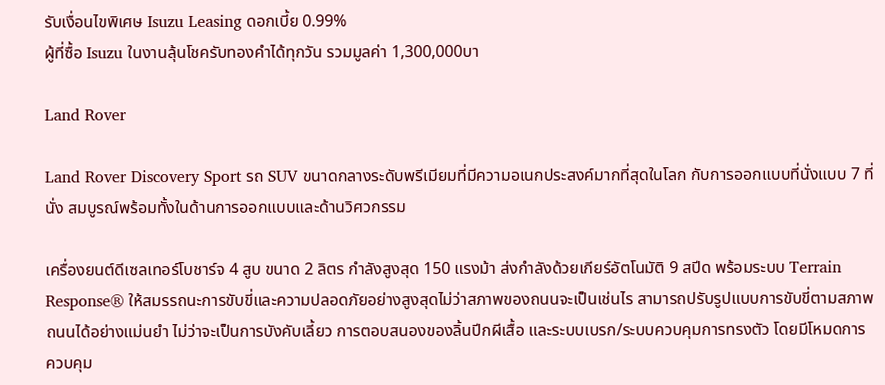รับเงื่อนไขพิเศษ Isuzu Leasing ดอกเบี้ย 0.99%
ผู้ที่ซื้อ Isuzu ในงานลุ้นโชครับทองคำได้ทุกวัน รวมมูลค่า 1,300,000บา

Land Rover

Land Rover Discovery Sport รถ SUV ขนาดกลางระดับพรีเมียมที่มีความอเนกประสงค์มากที่สุดในโลก กับการออกแบบที่นั่งแบบ 7 ที่นั่ง สมบูรณ์พร้อมทั้งในด้านการออกแบบและด้านวิศวกรรม

เครื่องยนต์ดีเซลเทอร์โบชาร์จ 4 สูบ ขนาด 2 ลิตร กำลังสูงสุด 150 แรงม้า ส่งกำลังด้วยเกียร์อัตโนมัติ 9 สปีด พร้อมระบบ Terrain Response® ให้สมรรถนะการขับขี่และความปลอดภัยอย่างสูงสุดไม่ว่าสภาพของถนนจะเป็นเช่นไร สามารถปรับรูปแบบการขับขี่ตามสภาพถนนได้อย่างแม่นยำ ไม่ว่าจะเป็นการบังคับเลี้ยว การตอบสนองของลิ้นปีกผีเสื้อ และระบบเบรก/ระบบควบคุมการทรงตัว โดยมีโหมดการควบคุม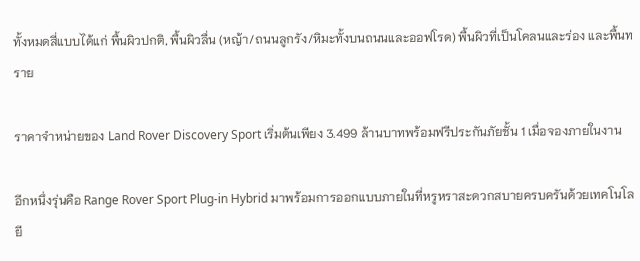ทั้งหมดสี่แบบได้แก่ พื้นผิวปกติ, พื้นผิวลื่น (หญ้า/ถนนลูกรัง/หิมะทั้งบนถนนและออฟโรด) พื้นผิวที่เป็นโคลนและร่อง และพื้นทราย

ราคาจำหน่ายของ Land Rover Discovery Sport เริ่มต้นเพียง 3.499 ล้านบาทพร้อมฟรีประกันภัยชั้น 1 เมื่อจองภายในงาน

อีกหนึ่งรุ่นคือ Range Rover Sport Plug-in Hybrid มาพร้อมการออกแบบภายในที่หรูหราสะดวกสบายครบครันด้วยเทคโนโลยี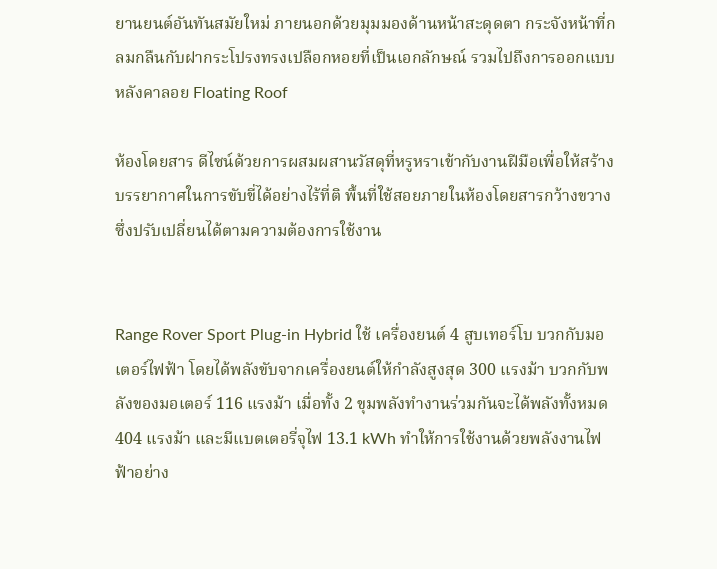ยานยนต์อันทันสมัยใหม่ ภายนอกด้วยมุมมองด้านหน้าสะดุดตา กระจังหน้าที่กลมกลืนกับฝากระโปรงทรงเปลือกหอยที่เป็นเอกลักษณ์ รวมไปถึงการออกแบบหลังคาลอย Floating Roof

ห้องโดยสาร ดีไซน์ด้วยการผสมผสานวัสดุที่หรูหราเข้ากับงานฝีมือเพื่อให้สร้างบรรยากาศในการขับขี่ได้อย่างไร้ที่ติ พื้นที่ใช้สอยภายในห้องโดยสารกว้างขวางซึ่งปรับเปลี่ยนได้ตามความต้องการใช้งาน


Range Rover Sport Plug-in Hybrid ใช้ เครื่องยนต์ 4 สูบเทอร์โบ บวกกับมอเตอร์ไฟฟ้า โดยได้พลังขับจากเครื่องยนต์ให้กำลังสูงสุด 300 แรงม้า บวกกับพลังของมอเตอร์ 116 แรงม้า เมื่อทั้ง 2 ขุมพลังทำงานร่วมกันจะได้พลังทั้งหมด 404 แรงม้า และมีแบตเตอรี่จุไฟ 13.1 kWh ทำให้การใช้งานด้วยพลังงานไฟฟ้าอย่าง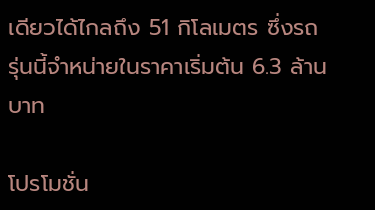เดียวได้ไกลถึง 51 กิโลเมตร ซึ่งรถรุ่นนี้จำหน่ายในราคาเริ่มต้น 6.3 ล้านบาท

โปรโมชั่น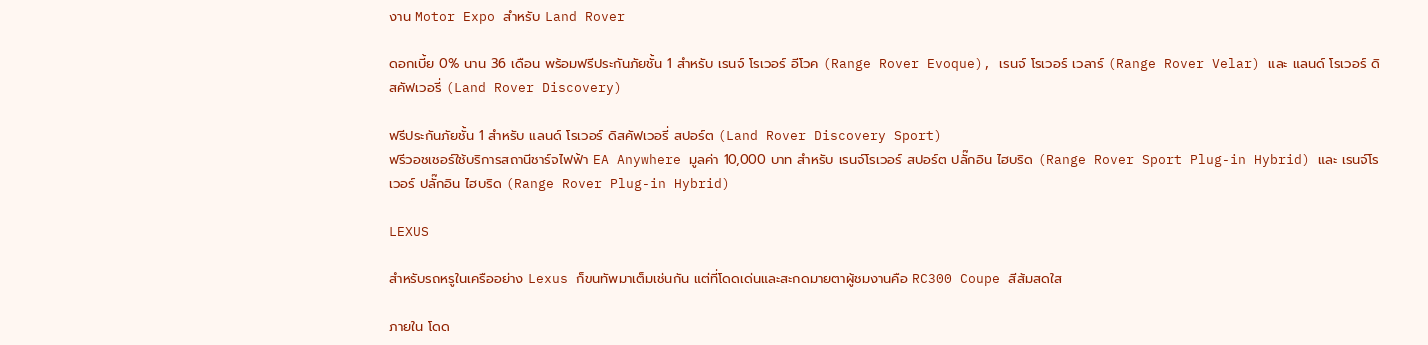งาน Motor Expo สำหรับ Land Rover

ดอกเบี้ย 0% นาน 36 เดือน พร้อมฟรีประกันภัยชั้น 1 สำหรับ เรนจ์ โรเวอร์ อีโวค (Range Rover Evoque), เรนจ์ โรเวอร์ เวลาร์ (Range Rover Velar) และ แลนด์ โรเวอร์ ดิสคัฟเวอรี่ (Land Rover Discovery)

ฟรีประกันภัยชั้น 1 สำหรับ แลนด์ โรเวอร์ ดิสคัฟเวอรี่ สปอร์ต (Land Rover Discovery Sport)
ฟรีวอชเชอร์ใช้บริการสถานีชาร์จไฟฟ้า EA Anywhere มูลค่า 10,000 บาท สำหรับ เรนจ์โรเวอร์ สปอร์ต ปลั๊กอิน ไฮบริด (Range Rover Sport Plug-in Hybrid) และ เรนจ์โรเวอร์ ปลั๊กอิน ไฮบริด (Range Rover Plug-in Hybrid)

LEXUS

สำหรับรถหรูในเครืออย่าง Lexus ก็ขนทัพมาเต็มเช่นกัน แต่ที่โดดเด่นและสะกดมายตาผู้ชมงานคือ RC300 Coupe สีส้มสดใส

ภายใน โดด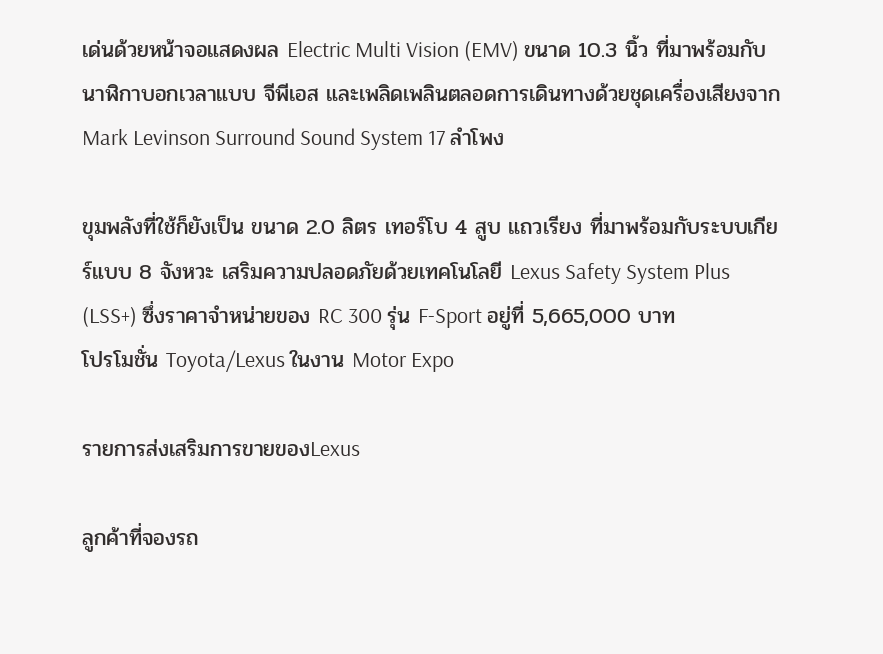เด่นด้วยหน้าจอแสดงผล Electric Multi Vision (EMV) ขนาด 10.3 นิ้ว ที่มาพร้อมกับนาฬิกาบอกเวลาแบบ จีพีเอส และเพลิดเพลินตลอดการเดินทางด้วยชุดเครื่องเสียงจาก Mark Levinson Surround Sound System 17 ลำโพง

ขุมพลังที่ใช้ก็ยังเป็น ขนาด 2.0 ลิตร เทอร์โบ 4 สูบ แถวเรียง ที่มาพร้อมกับระบบเกียร์แบบ 8 จังหวะ เสริมความปลอดภัยด้วยเทคโนโลยี Lexus Safety System Plus (LSS+) ซึ่งราคาจำหน่ายของ RC 300 รุ่น F-Sport อยู่ที่ 5,665,000 บาท
โปรโมชั่น Toyota/Lexus ในงาน Motor Expo

รายการส่งเสริมการขายของLexus

ลูกค้าที่จองรถ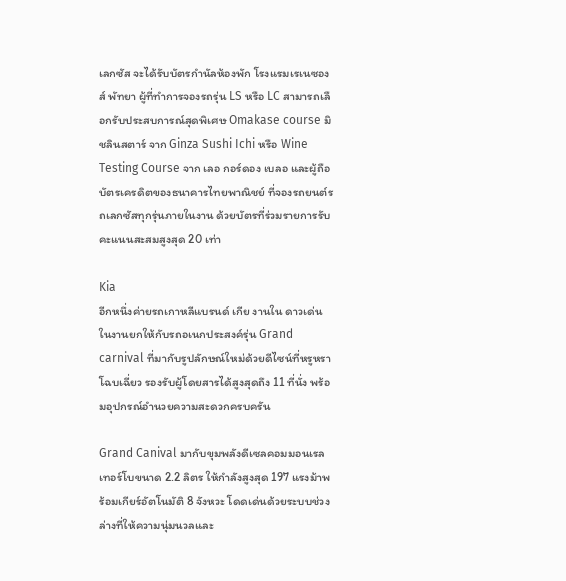เลกซัส จะได้รับบัตรกำนัลห้องพัก โรงแรมเรเนซองส์ พัทยา ผู้ที่ทำการจองรถรุ่น LS หรือ LC สามารถเลือกรับประสบการณ์สุดพิเศษ Omakase course มิชลินสตาร์ จาก Ginza Sushi Ichi หรือ Wine Testing Course จาก เลอ กอร์ดอง เบลอ และผู้ถือบัตรเครดิตของธนาคารไทยพาณิชย์ ที่จองรถยนต์รถเลกซัสทุกรุ่นภายในงาน ด้วยบัตรที่ร่วมรายการรับคะแนนสะสมสูงสุด 20 เท่า

Kia
อีกหนึ่งค่ายรถเกาหลีแบรนด์ เกีย งานใน ดาวเด่นในงานยกให้กับรถอเนกประสงค์รุ่น Grand carnival ที่มากับรูปลักษณ์ใหม่ด้วยดีไซน์ที่หรูหรา โฉบเฉี่ยว รองรับผู้โดยสารได้สูงสุดถึง 11 ที่นั่ง พร้อมอุปกรณ์อำนวยความสะดวกครบครัน

Grand Canival มากับขุมพลังดีเซลคอมมอนเรลเทอร์โบขนาด 2.2 ลิตร ให้กำลังสูงสุด 197 แรงม้าพร้อมเกียร์อัตโนมัติ 8 จังหวะ โดดเด่นด้วยระบบช่วงล่างที่ให้ความนุ่มนวลและ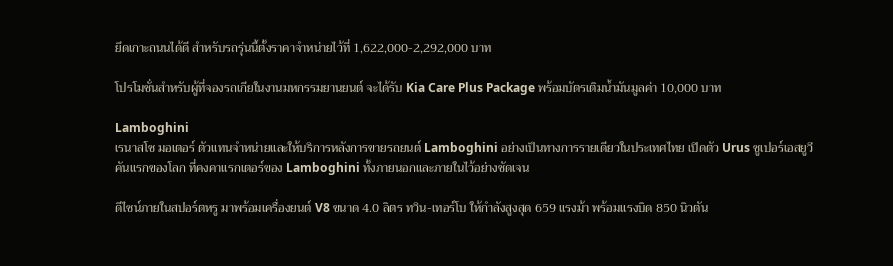ยึดเกาะถนนได้ดี สำหรับรถรุ่นนี้ตั้งราคาจำหน่ายไว้ที่ 1,622,000-2,292,000 บาท

โปรโมชั่นสำหรับผู้ที่จองรถเกียในงานมหกรรมยานยนต์ จะได้รับ Kia Care Plus Package พร้อมบัตรเติมน้ำมันมูลค่า 10,000 บาท

Lamboghini
เรนาสโซ มอเตอร์ ตัวแทนจำหน่ายและให้บริการหลังการขายรถยนต์ Lamboghini อย่างเป็นทางการรายเดียวในประเทศไทย เปิดตัว Urus ซูเปอร์เอสยูวี คันแรกของโลก ที่คงคาแรกเตอร์ของ Lamboghini ทั้งภายนอกและภายในไว้อย่างชัดเจน

ดีไซน์ภายในสปอร์ตหรู มาพร้อมเครื่องยนต์ V8 ขนาด 4.0 ลิตร ทวิน-เทอร์โบ ให้กำลังสูงสุด 659 แรงม้า พร้อมแรงบิด 850 นิวตัน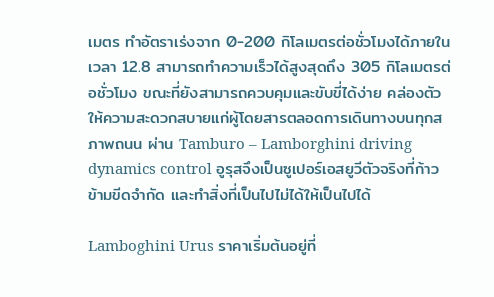เมตร ทำอัตราเร่งจาก 0-200 กิโลเมตรต่อชั่วโมงได้ภายในเวลา 12.8 สามารถทำความเร็วได้สูงสุดถึง 305 กิโลเมตรต่อชั่วโมง ขณะที่ยังสามารถควบคุมและขับขี่ได้ง่าย คล่องตัว ให้ความสะดวกสบายแก่ผู้โดยสารตลอดการเดินทางบนทุกสภาพถนน ผ่าน Tamburo – Lamborghini driving dynamics control อูรุสจึงเป็นซูเปอร์เอสยูวีตัวจริงที่ก้าวข้ามขีดจำกัด และทำสิ่งที่เป็นไปไม่ได้ให้เป็นไปได้

Lamboghini Urus ราคาเริ่มต้นอยู่ที่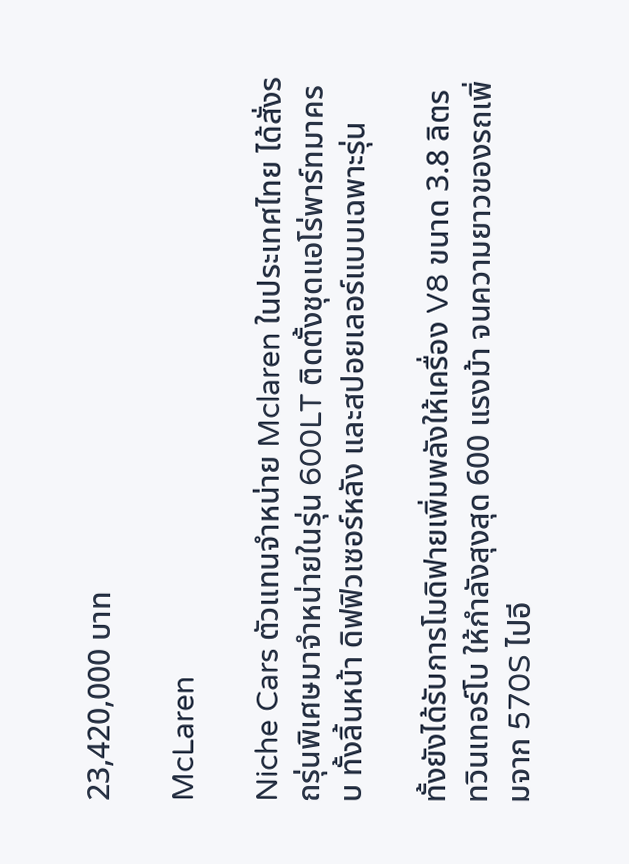23,420,000 บาท

McLaren

Niche Cars ตัวแทนจำหน่าย Mclaren ในประเทศไทย ได้สั่งรถรุ่นพิเศษมาจำหน่ายในรุ่น 600LT ติดตั้งชุดแอโร่พาร์ทมาครบ ทั้งลิ้นหน้า ดิฟฟิวเซอร์หลัง และสปอยเลอร์แบบเฉพาะรุ่น

ทั้งยังได้รับการโมดิฟายเพิ่มพลังให้เครื่อง V8 ขนาด 3.8 ลิตรทวินเทอร์โบ ให้กำลังสุงสุด 600 แรงม้า จนความยาวของรถเพิ่มจาก 570S ไปอี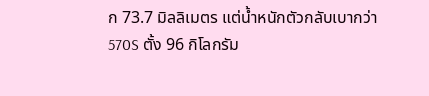ก 73.7 มิลลิเมตร แต่น้ำหนักตัวกลับเบากว่า 570S ตั้ง 96 กิโลกรัม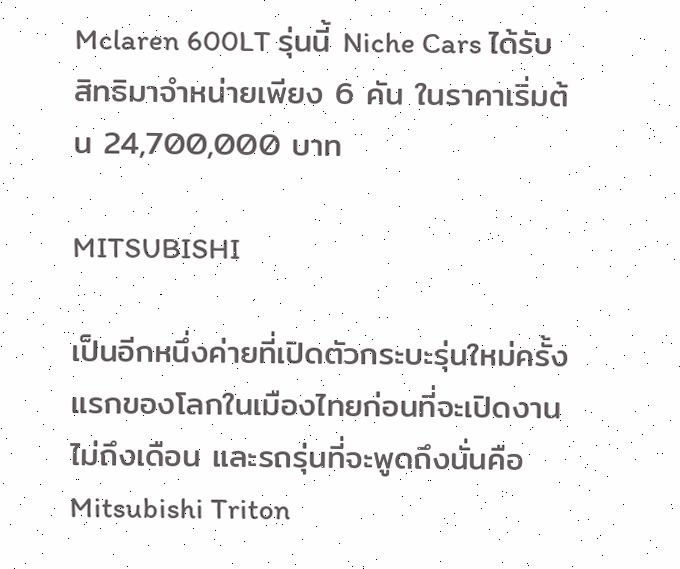Mclaren 600LT รุ่นนี้ Niche Cars ได้รับสิทธิมาจำหน่ายเพียง 6 คัน ในราคาเริ่มต้น 24,700,000 บาท

MITSUBISHI

เป็นอีกหนึ่งค่ายที่เปิดตัวกระบะรุ่นใหม่ครั้งแรกของโลกในเมืองไทยก่อนที่จะเปิดงานไม่ถึงเดือน และรถรุ่นที่จะพูดถึงนั่นคือ Mitsubishi Triton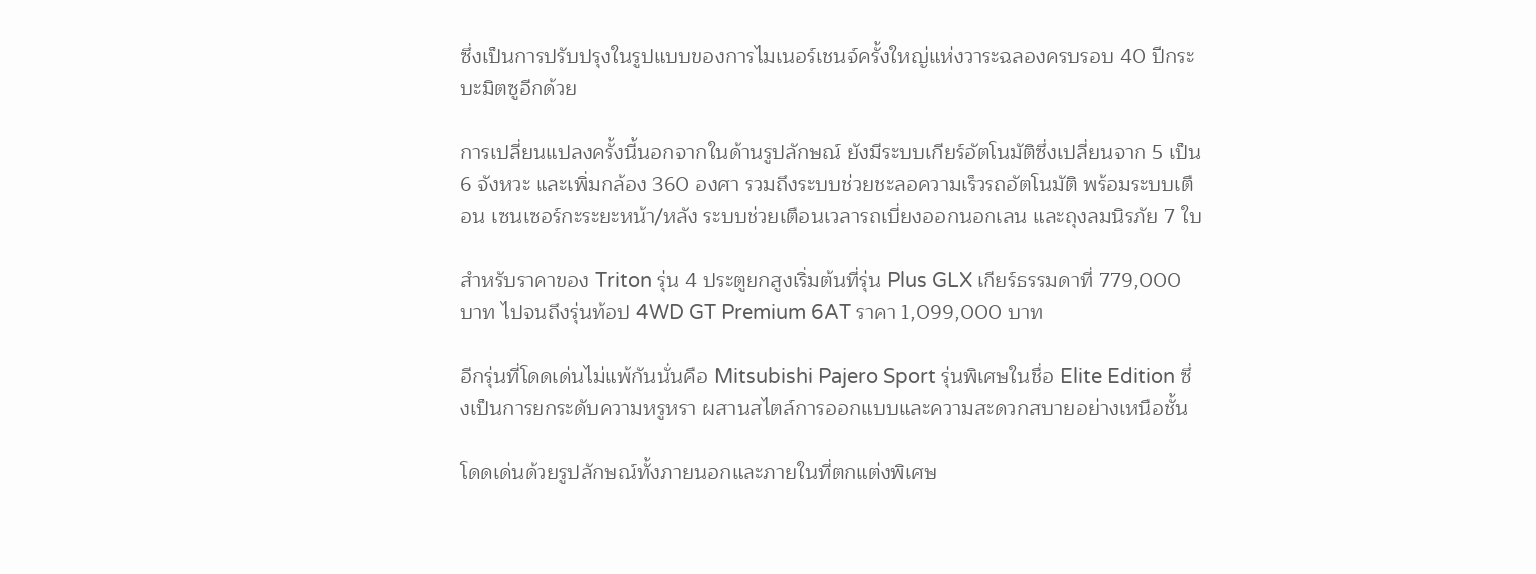ซึ่งเป็นการปรับปรุงในรูปแบบของการไมเนอร์เชนจ์ครั้งใหญ่แห่งวาระฉลองครบรอบ 40 ปีกระบะมิตซูอีกด้วย

การเปลี่ยนแปลงครั้งนี้นอกจากในด้านรูปลักษณ์ ยังมีระบบเกียร์อัตโนมัติซึ่งเปลี่ยนจาก 5 เป็น 6 จังหวะ และเพิ่มกล้อง 360 องศา รวมถึงระบบช่วยชะลอความเร็วรถอัตโนมัติ พร้อมระบบเตือน เซนเซอร์กะระยะหน้า/หลัง ระบบช่วยเตือนเวลารถเบี่ยงออกนอกเลน และถุงลมนิรภัย 7 ใบ

สำหรับราคาของ Triton รุ่น 4 ประตูยกสูงเริ่มต้นที่รุ่น Plus GLX เกียร์ธรรมดาที่ 779,000 บาท ไปจนถึงรุ่นท้อป 4WD GT Premium 6AT ราคา 1,099,000 บาท

อีกรุ่นที่โดดเด่นไม่แพ้กันนั่นคือ Mitsubishi Pajero Sport รุ่นพิเศษในชื่อ Elite Edition ซึ่งเป็นการยกระดับความหรูหรา ผสานสไตล์การออกแบบและความสะดวกสบายอย่างเหนือชั้น

โดดเด่นด้วยรูปลักษณ์ทั้งภายนอกและภายในที่ตกแต่งพิเศษ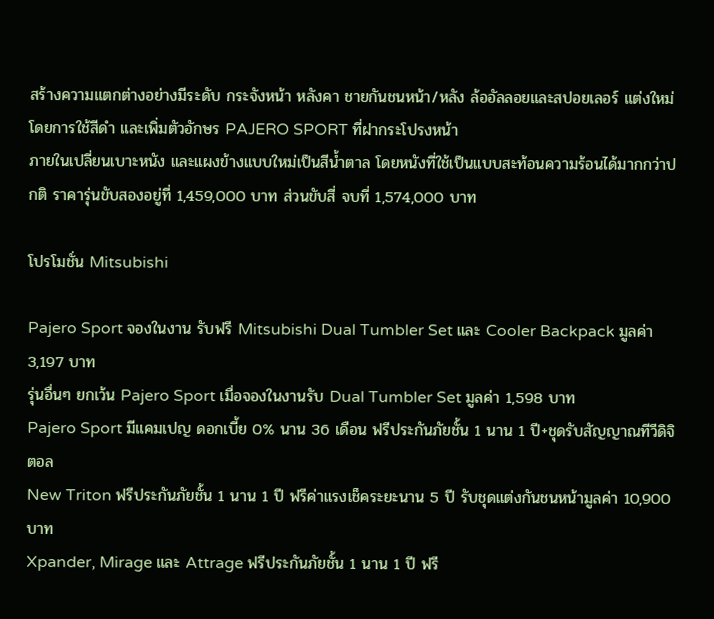สร้างความแตกต่างอย่างมีระดับ กระจังหน้า หลังคา ชายกันชนหน้า/หลัง ล้ออัลลอยและสปอยเลอร์ แต่งใหม่โดยการใช้สีดำ และเพิ่มตัวอักษร PAJERO SPORT ที่ฝากระโปรงหน้า
ภายในเปลี่ยนเบาะหนัง และแผงข้างแบบใหม่เป็นสีน้ำตาล โดยหนังที่ใช้เป็นแบบสะท้อนความร้อนได้มากกว่าปกติ ราคารุ่นขับสองอยู่ที่ 1,459,000 บาท ส่วนขับสี่ จบที่ 1,574,000 บาท

โปรโมชั่น Mitsubishi

Pajero Sport จองในงาน รับฟรี Mitsubishi Dual Tumbler Set และ Cooler Backpack มูลค่า 3,197 บาท
รุ่นอื่นๆ ยกเว้น Pajero Sport เมื่อจองในงานรับ Dual Tumbler Set มูลค่า 1,598 บาท
Pajero Sport มีแคมเปญ ดอกเบี้ย 0% นาน 36 เดือน ฟรีประกันภัยชั้น 1 นาน 1 ปี+ชุดรับสัญญาณทีวีดิจิตอล
New Triton ฟรีประกันภัยชั้น 1 นาน 1 ปี ฟรีค่าแรงเช็คระยะนาน 5 ปี รับชุดแต่งกันชนหน้ามูลค่า 10,900 บาท
Xpander, Mirage และ Attrage ฟรีประกันภัยชั้น 1 นาน 1 ปี ฟรี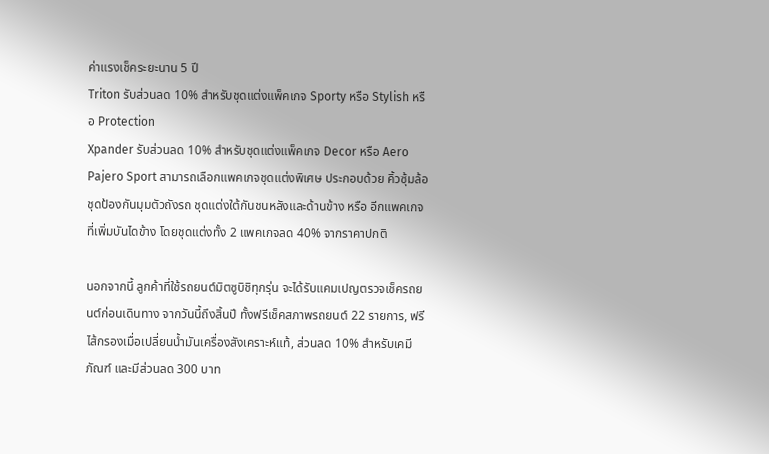ค่าแรงเช็คระยะนาน 5 ปี
Triton รับส่วนลด 10% สำหรับชุดแต่งแพ็คเกจ Sporty หรือ Stylish หรือ Protection
Xpander รับส่วนลด 10% สำหรับชุดแต่งแพ็คเกจ Decor หรือ Aero
Pajero Sport สามารถเลือกแพคเกจชุดแต่งพิเศษ ประกอบด้วย คิ้วซุ้มล้อ ชุดป้องกันมุมตัวถังรถ ชุดแต่งใต้กันชนหลังและด้านข้าง หรือ อีกแพคเกจที่เพิ่มบันไดข้าง โดยชุดแต่งทั้ง 2 แพคเกจลด 40% จากราคาปกติ

นอกจากนี้ ลูกค้าที่ใช้รถยนต์มิตซูบิชิทุกรุ่น จะได้รับแคมเปญตรวจเช็ครถยนต์ก่อนเดินทาง จากวันนี้ถึงสิ้นปี ทั้งฟรีเช็คสภาพรถยนต์ 22 รายการ, ฟรีไส้กรองเมื่อเปลี่ยนน้ำมันเครื่องสังเคราะห์แท้, ส่วนลด 10% สำหรับเคมีภัณฑ์ และมีส่วนลด 300 บาท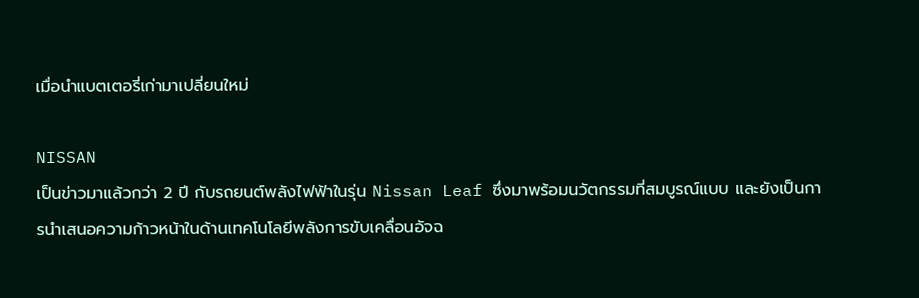เมื่อนำแบตเตอรี่เก่ามาเปลี่ยนใหม่

NISSAN
เป็นข่าวมาแล้วกว่า 2 ปี กับรถยนต์พลังไฟฟ้าในรุ่น Nissan Leaf ซึ่งมาพร้อมนวัตกรรมที่สมบูรณ์แบบ และยังเป็นการนำเสนอความก้าวหน้าในด้านเทคโนโลยีพลังการขับเคลื่อนอัจฉ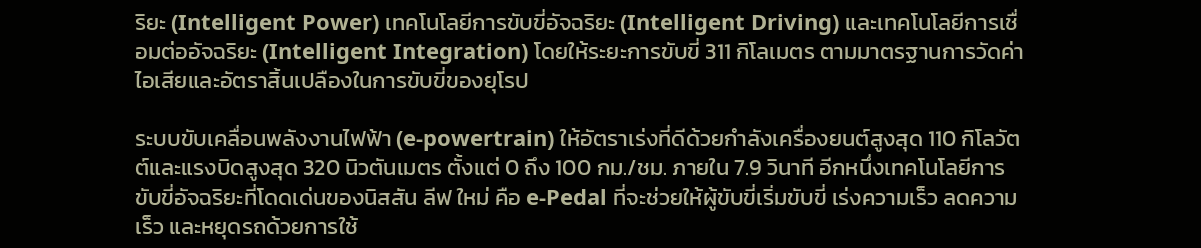ริยะ (Intelligent Power) เทคโนโลยีการขับขี่อัจฉริยะ (Intelligent Driving) และเทคโนโลยีการเชื่อมต่ออัจฉริยะ (Intelligent Integration) โดยให้ระยะการขับขี่ 311 กิโลเมตร ตามมาตรฐานการวัดค่าไอเสียและอัตราสิ้นเปลืองในการขับขี่ของยุโรป

ระบบขับเคลื่อนพลังงานไฟฟ้า (e-powertrain) ให้อัตราเร่งที่ดีด้วยกำลังเครื่องยนต์สูงสุด 110 กิโลวัตต์และแรงบิดสูงสุด 320 นิวตันเมตร ตั้งแต่ 0 ถึง 100 กม./ชม. ภายใน 7.9 วินาที อีกหนึ่งเทคโนโลยีการขับขี่อัจฉริยะที่โดดเด่นของนิสสัน ลีฟ ใหม่ คือ e-Pedal ที่จะช่วยให้ผู้ขับขี่เริ่มขับขี่ เร่งความเร็ว ลดความเร็ว และหยุดรถด้วยการใช้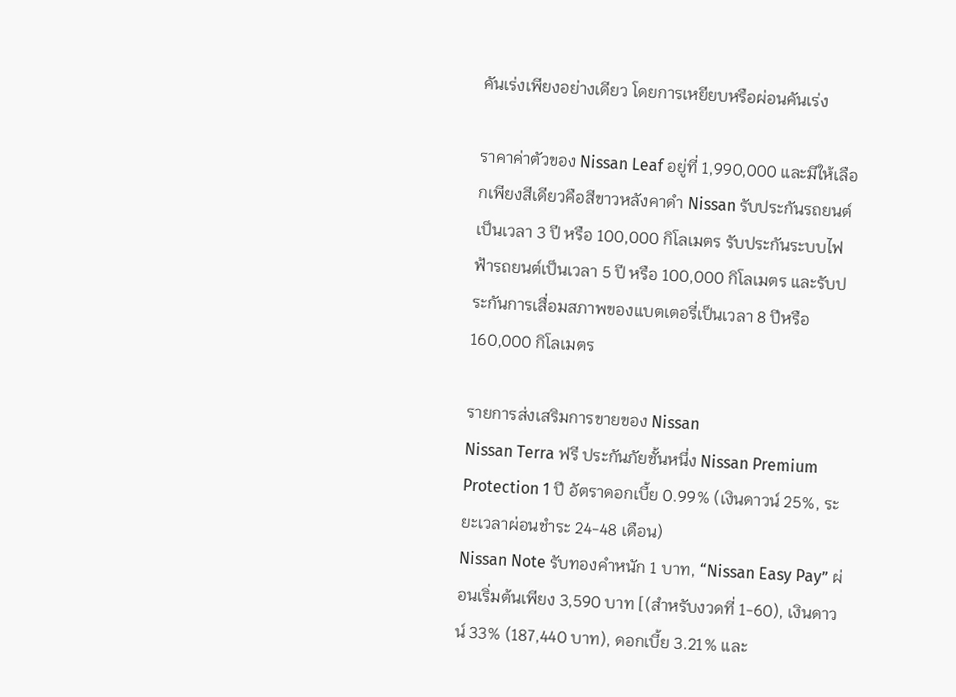คันเร่งเพียงอย่างเดียว โดยการเหยียบหรือผ่อนคันเร่ง

ราคาค่าตัวของ Nissan Leaf อยู่ที่ 1,990,000 และมีให้เลือกเพียงสีเดียวคือสีขาวหลังคาดำ Nissan รับประกันรถยนต์เป็นเวลา 3 ปี หรือ 100,000 กิโลเมตร รับประกันระบบไฟฟ้ารถยนต์เป็นเวลา 5 ปี หรือ 100,000 กิโลเมตร และรับประกันการเสื่อมสภาพของแบตเตอรี่เป็นเวลา 8 ปีหรือ 160,000 กิโลเมตร

รายการส่งเสริมการขายของ Nissan
Nissan Terra ฟรี ประกันภัยชั้นหนึ่ง Nissan Premium Protection 1 ปี อัตราดอกเบี้ย 0.99% (เงินดาวน์ 25%, ระยะเวลาผ่อนชำระ 24-48 เดือน)
Nissan Note รับทองคำหนัก 1 บาท, “Nissan Easy Pay” ผ่อนเริ่มต้นเพียง 3,590 บาท [(สำหรับงวดที่ 1-60), เงินดาวน์ 33% (187,440 บาท), ดอกเบี้ย 3.21% และ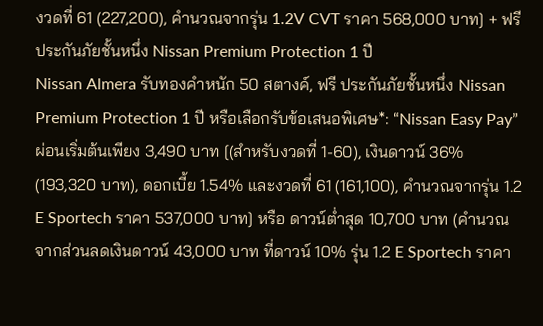งวดที่ 61 (227,200), คำนวณจากรุ่น 1.2V CVT ราคา 568,000 บาท] + ฟรี ประกันภัยชั้นหนึ่ง Nissan Premium Protection 1 ปี
Nissan Almera รับทองคำหนัก 50 สตางค์, ฟรี ประกันภัยชั้นหนึ่ง Nissan Premium Protection 1 ปี หรือเลือกรับข้อเสนอพิเศษ*: “Nissan Easy Pay” ผ่อนเริ่มต้นเพียง 3,490 บาท [(สำหรับงวดที่ 1-60), เงินดาวน์ 36% (193,320 บาท), ดอกเบี้ย 1.54% และงวดที่ 61 (161,100), คำนวณจากรุ่น 1.2 E Sportech ราคา 537,000 บาท] หรือ ดาวน์ต่ำสุด 10,700 บาท (คำนวณจากส่วนลดเงินดาวน์ 43,000 บาท ที่ดาวน์ 10% รุ่น 1.2 E Sportech ราคา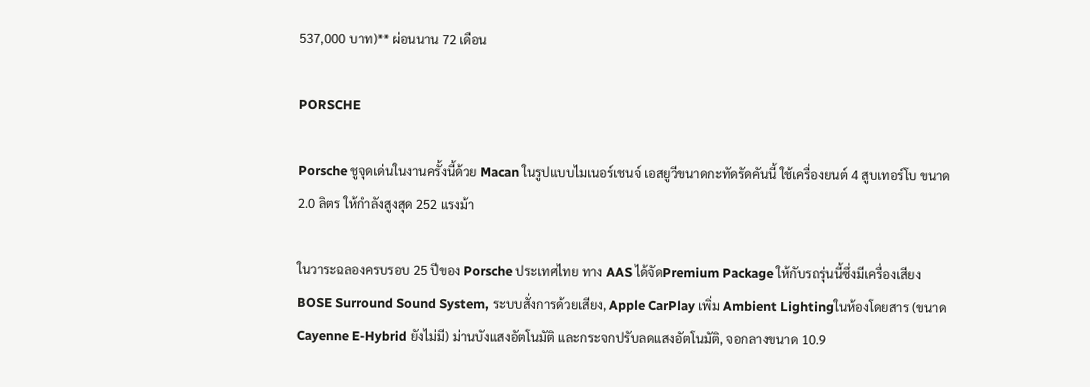537,000 บาท)** ผ่อนนาน 72 เดือน

PORSCHE

Porsche ชูจุดเด่นในงานครั้งนี้ด้วย Macan ในรูปแบบไมเนอร์เชนจ์ เอสยูวีขนาดกะทัดรัดคันนี้ ใช้เครื่องยนต์ 4 สูบเทอร์โบ ขนาด 2.0 ลิตร ให้กำลังสูงสุด 252 แรงม้า

ในวาระฉลองครบรอบ 25 ปีของ Porsche ประเทศไทย ทาง AAS ได้จัดPremium Package ให้กับรถรุ่นนี้ซึ่งมีเครื่องเสียง BOSE Surround Sound System, ระบบสั่งการด้วยเสียง, Apple CarPlay เพิ่ม Ambient Lightingในห้องโดยสาร (ขนาด Cayenne E-Hybrid ยังไม่มี) ม่านบังแสงอัตโนมัติ และกระจกปรับลดแสงอัตโนมัติ, จอกลางขนาด 10.9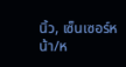นิ้ว, เซ็นเซอร์หน้า/ห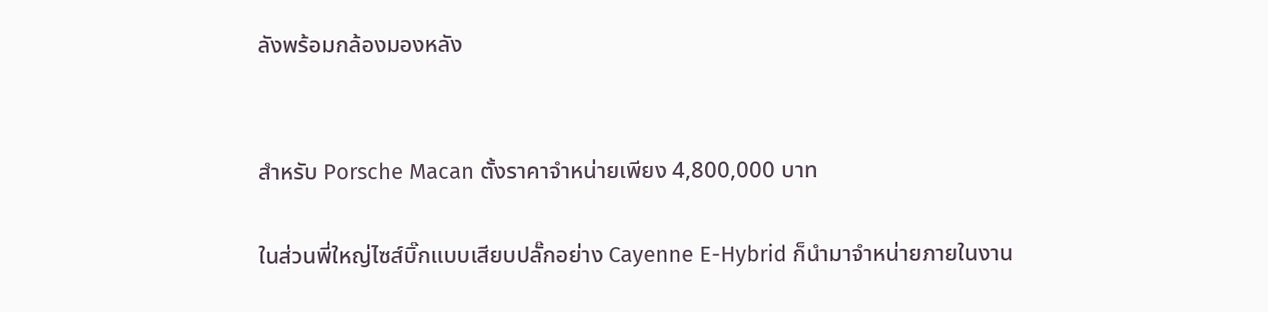ลังพร้อมกล้องมองหลัง


สำหรับ Porsche Macan ตั้งราคาจำหน่ายเพียง 4,800,000 บาท

ในส่วนพี่ใหญ่ไซส์บิ๊กแบบเสียบปลั๊กอย่าง Cayenne E-Hybrid ก็นำมาจำหน่ายภายในงาน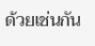ด้วยเช่นกัน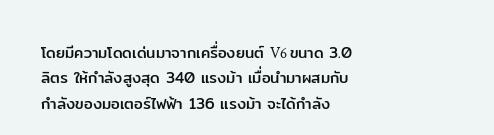โดยมีความโดดเด่นมาจากเครื่องยนต์ V6 ขนาด 3.0 ลิตร ให้กำลังสูงสุด 340 แรงม้า เมื่อนำมาผสมกับกำลังของมอเตอร์ไฟฟ้า 136 แรงม้า จะได้กำลัง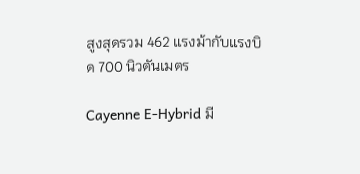สูงสุดรวม 462 แรงม้ากับแรงบิด 700 นิวตันเมตร

Cayenne E-Hybrid มี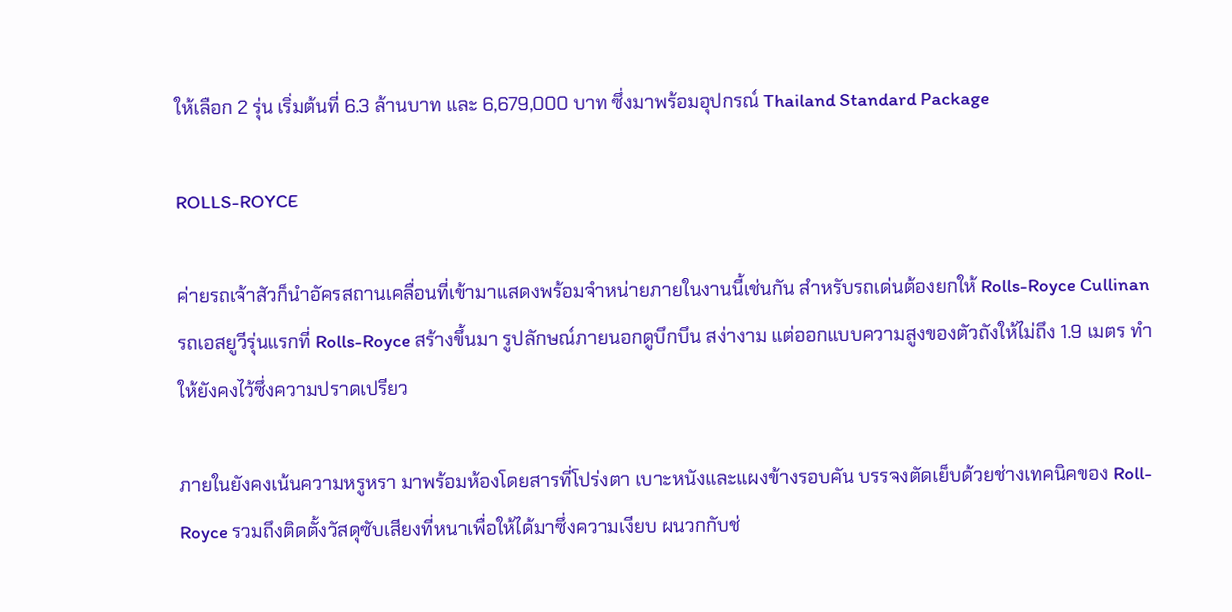ให้เลือก 2 รุ่น เริ่มต้นที่ 6.3 ล้านบาท และ 6,679,000 บาท ซึ่งมาพร้อมอุปกรณ์ Thailand Standard Package

ROLLS-ROYCE

ค่ายรถเจ้าสัวก็นำอัครสถานเคลื่อนที่เข้ามาแสดงพร้อมจำหน่ายภายในงานนี้เช่นกัน สำหรับรถเด่นต้องยกให้ Rolls-Royce Cullinan รถเอสยูวีรุ่นแรกที่ Rolls-Royce สร้างขึ้นมา รูปลักษณ์ภายนอกดูบึกบึน สง่างาม แต่ออกแบบความสูงของตัวถังให้ไม่ถึง 1.9 เมตร ทำให้ยังคงไว้ซึ่งความปราดเปรียว

ภายในยังคงเน้นความหรูหรา มาพร้อมห้องโดยสารที่โปร่งตา เบาะหนังและแผงข้างรอบคัน บรรจงตัดเย็บด้วยช่างเทคนิคของ Roll-Royce รวมถึงติดตั้งวัสดุซับเสียงที่หนาเพื่อให้ได้มาซึ่งความเงียบ ผนวกกับช่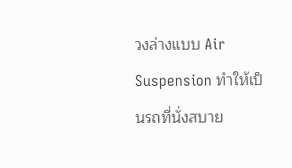วงล่างแบบ Air Suspension ทำให้เป็นรถที่นั่งสบาย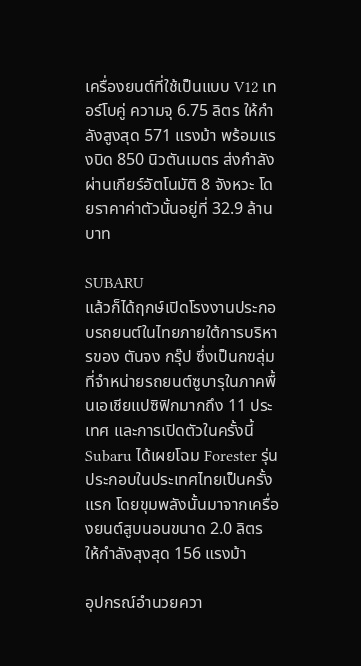เครื่องยนต์ที่ใช้เป็นแบบ V12 เทอร์โบคู่ ความจุ 6.75 ลิตร ให้กำลังสูงสุด 571 แรงม้า พร้อมแรงบิด 850 นิวตันเมตร ส่งกำลังผ่านเกียร์อัตโนมัติ 8 จังหวะ โดยราคาค่าตัวนั้นอยู่ที่ 32.9 ล้านบาท

SUBARU
แล้วก็ได้ฤกษ์เปิดโรงงานประกอบรถยนต์ในไทยภายใต้การบริหารของ ตันจง กรุ๊ป ซึ่งเป็นกฃลุ่มที่จำหน่ายรถยนต์ซูบารุในภาคพื้นเอเชียแปซิฟิกมากถึง 11 ประเทศ และการเปิดตัวในครั้งนี้ Subaru ได้เผยโฉม Forester รุ่นประกอบในประเทศไทยเป็นครั้งแรก โดยขุมพลังนั้นมาจากเครื่องยนต์สูบนอนขนาด 2.0 ลิตร ให้กำลังสุงสุด 156 แรงม้า

อุปกรณ์อำนวยควา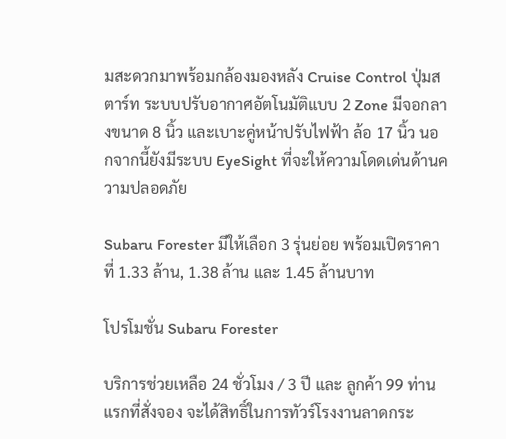มสะดวกมาพร้อมกล้องมองหลัง Cruise Control ปุ่มสตาร์ท ระบบปรับอากาศอัตโนมัติแบบ 2 Zone มีจอกลางขนาด 8 นิ้ว และเบาะคู่หน้าปรับไฟฟ้า ล้อ 17 นิ้ว นอกจากนี้ยังมีระบบ EyeSight ที่จะให้ความโดดเด่นด้านความปลอดภัย

Subaru Forester มีให้เลือก 3 รุ่นย่อย พร้อมเปิดราคาที่ 1.33 ล้าน, 1.38 ล้าน และ 1.45 ล้านบาท

โปรโมชั่น Subaru Forester

บริการช่วยเหลือ 24 ชั่วโมง / 3 ปี และ ลูกค้า 99 ท่านแรกที่สั่งจอง จะได้สิทธิ์ในการทัวร์โรงงานลาดกระ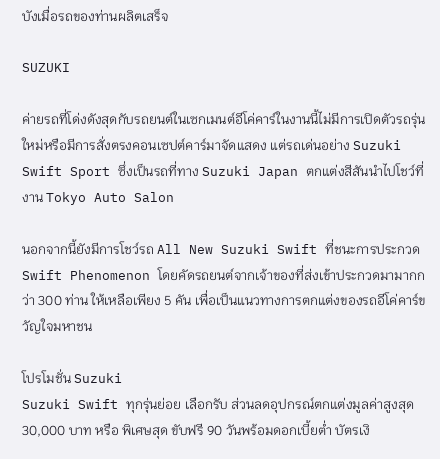บังเมื่อรถของท่านผลิตเสร็จ

SUZUKI

ค่ายรถที่โด่งดังสุดกับรถยนต์ในเซกเมนต์อีโค่คาร์ในงานนี้ไม่มีการเปิดตัวรถรุ่นใหม่หรือมีการสั่งตรงคอนเซปต์คาร์มาจัดแสดง แต่รถเด่นอย่าง Suzuki Swift Sport ซึ่งเป็นรถที่ทาง Suzuki Japan ตกแต่งสีสันนำไปโชว์ที่งาน Tokyo Auto Salon

นอกจากนี้ยังมีการโชว์รถ All New Suzuki Swift ที่ชนะการประกวด Swift Phenomenon โดยคัดรถยนต์จากเจ้าของที่ส่งเข้าประกวดมามากกว่า 300 ท่าน ให้เหลือเพียง 5 คัน เพื่อเป็นแนวทางการตกแต่งของรถอีโค่คาร์ขวัญใจมหาชน

โปรโมชั่น Suzuki
Suzuki Swift ทุกรุ่นย่อย เลือกรับ ส่วนลดอุปกรณ์ตกแต่งมูลค่าสูงสุด 30,000 บาท หรือ พิเศษสุด ขับฟรี 90 วันพร้อมดอกเบี้ยต่ำ บัตรเงิ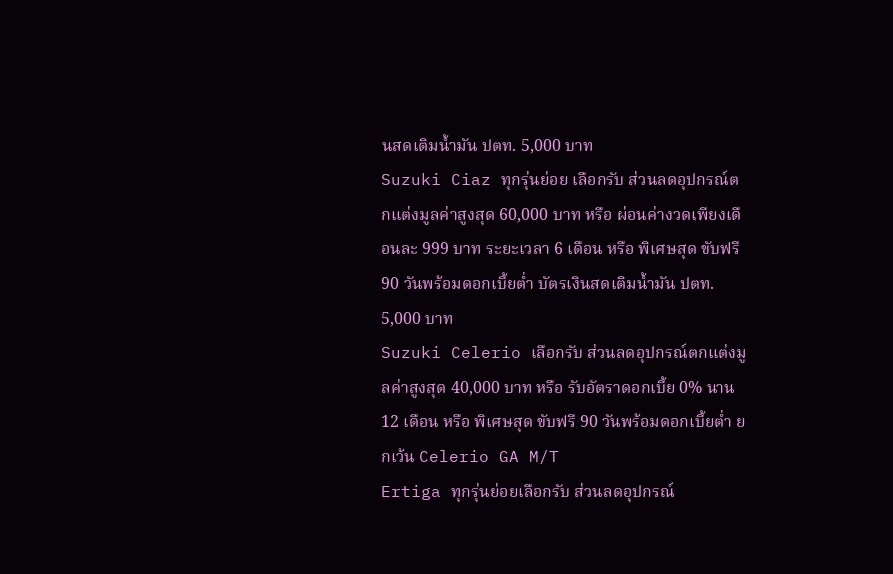นสดเติมน้ำมัน ปตท. 5,000 บาท
Suzuki Ciaz ทุกรุ่นย่อย เลือกรับ ส่วนลดอุปกรณ์ตกแต่งมูลค่าสูงสุด 60,000 บาท หรือ ผ่อนค่างวดเพียงเดือนละ 999 บาท ระยะเวลา 6 เดือน หรือ พิเศษสุด ขับฟรี 90 วันพร้อมดอกเบี้ยต่ำ บัตรเงินสดเติมน้ำมัน ปตท. 5,000 บาท
Suzuki Celerio เลือกรับ ส่วนลดอุปกรณ์ตกแต่งมูลค่าสูงสุด 40,000 บาท หรือ รับอัตราดอกเบี้ย 0% นาน 12 เดือน หรือ พิเศษสุด ขับฟรี 90 วันพร้อมดอกเบี้ยต่ำ ยกเว้น Celerio GA M/T
Ertiga ทุกรุ่นย่อยเลือกรับ ส่วนลดอุปกรณ์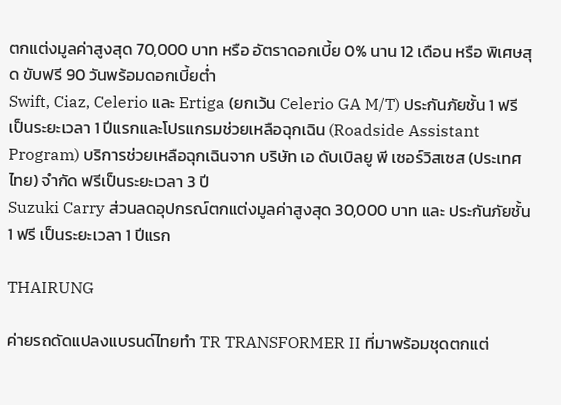ตกแต่งมูลค่าสูงสุด 70,000 บาท หรือ อัตราดอกเบี้ย 0% นาน 12 เดือน หรือ พิเศษสุด ขับฟรี 90 วันพร้อมดอกเบี้ยต่ำ
Swift, Ciaz, Celerio และ Ertiga (ยกเว้น Celerio GA M/T) ประกันภัยชั้น 1 ฟรี เป็นระยะเวลา 1 ปีแรกและโปรแกรมช่วยเหลือฉุกเฉิน (Roadside Assistant Program) บริการช่วยเหลือฉุกเฉินจาก บริษัท เอ ดับเบิลยู พี เซอร์วิสเซส (ประเทศไทย) จำกัด ฟรีเป็นระยะเวลา 3 ปี
Suzuki Carry ส่วนลดอุปกรณ์ตกแต่งมูลค่าสูงสุด 30,000 บาท และ ประกันภัยชั้น 1 ฟรี เป็นระยะเวลา 1 ปีแรก

THAIRUNG

ค่ายรถดัดแปลงแบรนด์ไทยทำ TR TRANSFORMER II ที่มาพร้อมชุดตกแต่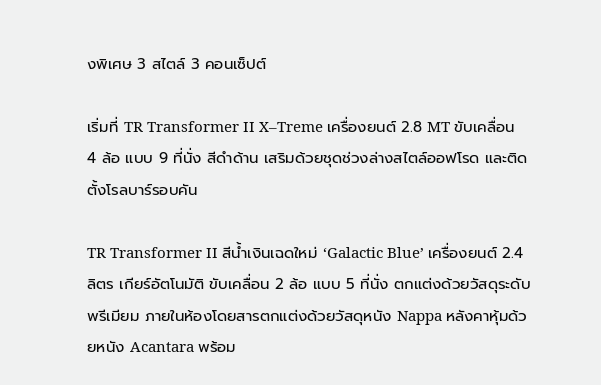งพิเศษ 3 สไตล์ 3 คอนเซ็ปต์

เริ่มที่ TR Transformer II X–Treme เครื่องยนต์ 2.8 MT ขับเคลื่อน 4 ล้อ แบบ 9 ที่นั่ง สีดำด้าน เสริมด้วยชุดช่วงล่างสไตล์ออฟโรด และติดตั้งโรลบาร์รอบคัน

TR Transformer II สีน้ำเงินเฉดใหม่ ‘Galactic Blue’ เครื่องยนต์ 2.4 ลิตร เกียร์อัตโนมัติ ขับเคลื่อน 2 ล้อ แบบ 5 ที่นั่ง ตกแต่งด้วยวัสดุระดับพรีเมียม ภายในห้องโดยสารตกแต่งด้วยวัสดุหนัง Nappa หลังคาหุ้มด้วยหนัง Acantara พร้อม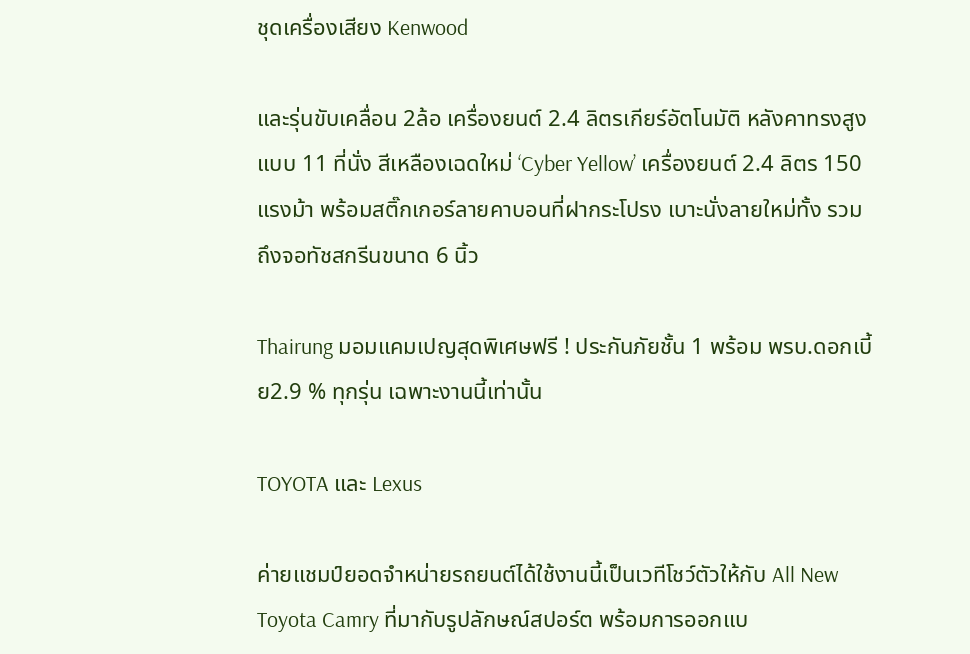ชุดเครื่องเสียง Kenwood

และรุ่นขับเคลื่อน 2ล้อ เครื่องยนต์ 2.4 ลิตรเกียร์อัตโนมัติ หลังคาทรงสูงแบบ 11 ที่นั่ง สีเหลืองเฉดใหม่ ‘Cyber Yellow’ เครื่องยนต์ 2.4 ลิตร 150 แรงม้า พร้อมสติ๊กเกอร์ลายคาบอนที่ฝากระโปรง เบาะนั่งลายใหม่ทั้ง รวมถึงจอทัชสกรีนขนาด 6 นิ้ว

Thairung มอมแคมเปญสุดพิเศษฟรี ! ประกันภัยชั้น 1 พร้อม พรบ.ดอกเบี้ย2.9 % ทุกรุ่น เฉพาะงานนี้เท่านั้น

TOYOTA และ Lexus

ค่ายแชมป์ยอดจำหน่ายรถยนต์ได้ใช้งานนี้เป็นเวทีโชว์ตัวให้กับ All New Toyota Camry ที่มากับรูปลักษณ์สปอร์ต พร้อมการออกแบ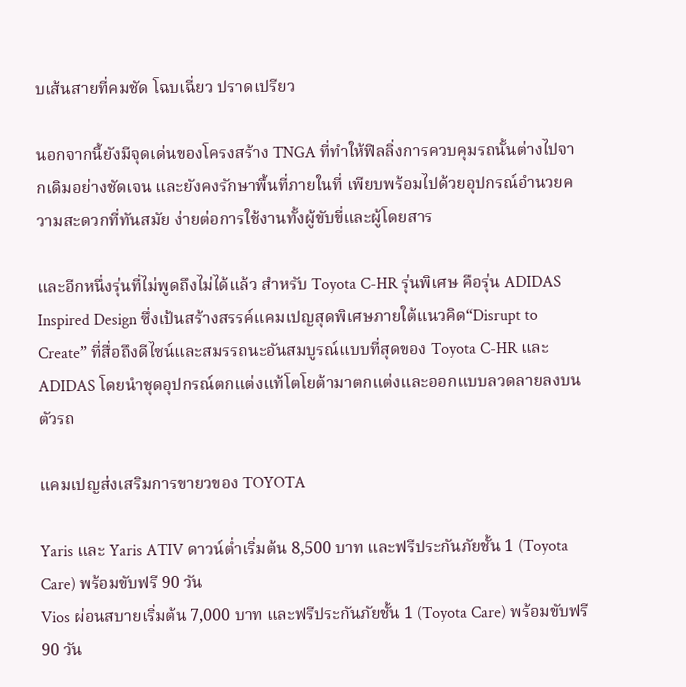บเส้นสายที่คมชัด โฉบเฉี่ยว ปราดเปรียว

นอกจากนี้ยังมีจุดเด่นของโครงสร้าง TNGA ที่ทำให้ฟิลลิ่งการควบคุมรถนั้นต่างไปจากเดิมอย่างชัดเจน และยังคงรักษาพื้นที่ภายในที่ เพียบพร้อมไปด้วยอุปกรณ์อำนวยความสะดวกที่ทันสมัย ง่ายต่อการใช้งานทั้งผู้ขับขี่และผู้โดยสาร

และอีกหนึ่งรุ่นที่ไม่พูดถึงไม่ได้แล้ว สำหรับ Toyota C-HR รุ่นพิเศษ คือรุ่น ADIDAS Inspired Design ซึ่งเป้นสร้างสรรค์แคมเปญสุดพิเศษภายใต้แนวคิด“Disrupt to Create” ที่สื่อถึงดีไซน์และสมรรถนะอันสมบูรณ์แบบที่สุดของ Toyota C-HR และ ADIDAS โดยนำชุดอุปกรณ์ตกแต่งแท้โตโยต้ามาตกแต่งและออกแบบลวดลายลงบนตัวรถ

แคมเปญส่งเสริมการขายวของ TOYOTA

Yaris และ Yaris ATIV ดาวน์ต่ำเริ่มต้น 8,500 บาท และฟรีประกันภัยชั้น 1 (Toyota Care) พร้อมขับฟรี 90 วัน
Vios ผ่อนสบายเริ่มต้น 7,000 บาท และฟรีประกันภัยชั้น 1 (Toyota Care) พร้อมขับฟรี 90 วัน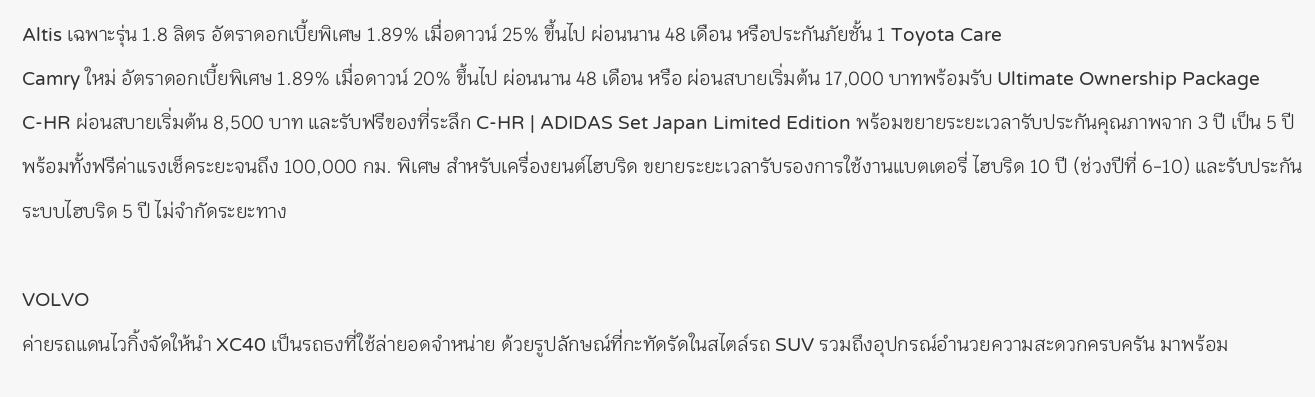Altis เฉพาะรุ่น 1.8 ลิตร อัตราดอกเบี้ยพิเศษ 1.89% เมื่อดาวน์ 25% ขึ้นไป ผ่อนนาน 48 เดือน หรือประกันภัยชั้น 1 Toyota Care
Camry ใหม่ อัตราดอกเบี้ยพิเศษ 1.89% เมื่อดาวน์ 20% ขึ้นไป ผ่อนนาน 48 เดือน หรือ ผ่อนสบายเริ่มต้น 17,000 บาทพร้อมรับ Ultimate Ownership Package
C-HR ผ่อนสบายเริ่มต้น 8,500 บาท และรับฟรีของที่ระลึก C-HR | ADIDAS Set Japan Limited Edition พร้อมขยายระยะเวลารับประกันคุณภาพจาก 3 ปี เป็น 5 ปี พร้อมทั้งฟรีค่าแรงเช็คระยะจนถึง 100,000 กม. พิเศษ สำหรับเครื่องยนต์ไฮบริด ขยายระยะเวลารับรองการใช้งานแบตเตอรี่ ไฮบริด 10 ปี (ช่วงปีที่ 6-10) และรับประกันระบบไฮบริด 5 ปี ไม่จำกัดระยะทาง

VOLVO
ค่ายรถแดนไวกิ้งจัดให้นำ XC40 เป็นรถธงที่ใช้ล่ายอดจำหน่าย ด้วยรูปลักษณ์ที่กะทัดรัดในสไตล์รถ SUV รวมถึงอุปกรณ์อำนวยความสะดวกครบครัน มาพร้อม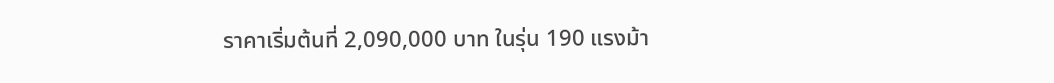ราคาเริ่มต้นที่ 2,090,000 บาท ในรุ่น 190 แรงม้า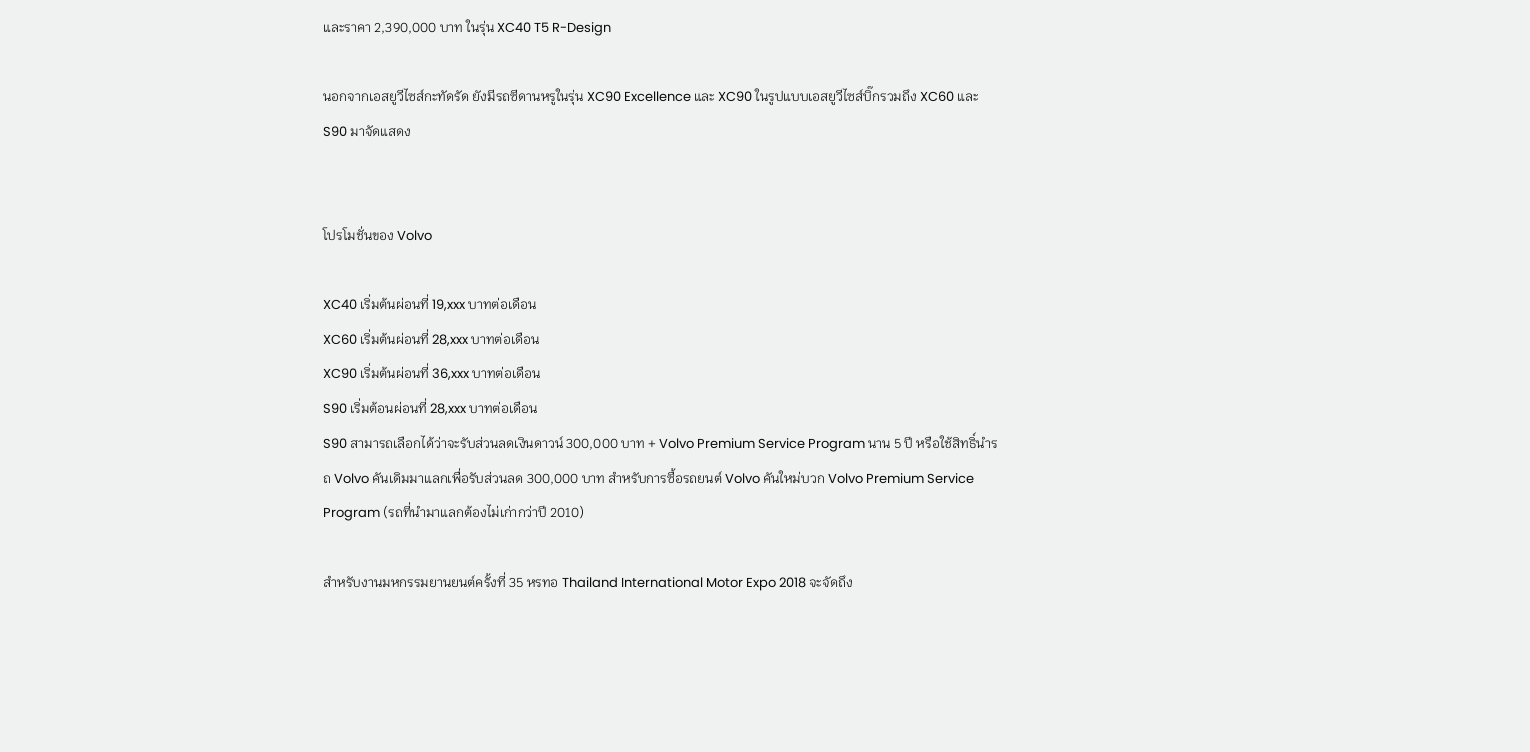และราคา 2,390,000 บาท ในรุ่น XC40 T5 R-Design

นอกจากเอสยูวีไซส์กะทัดรัด ยังมีรถซีดานหรูในรุ่น XC90 Excellence และ XC90 ในรูปแบบเอสยูวีไซส์บิ๊กรวมถึง XC60 และ S90 มาจัดแสดง


โปรโมชั่นของ Volvo

XC40 เริ่มต้นผ่อนที่ 19,xxx บาทต่อเดือน
XC60 เริ่มต้นผ่อนที่ 28,xxx บาทต่อเดือน
XC90 เริ่มต้นผ่อนที่ 36,xxx บาทต่อเดือน
S90 เริ่มต้อนผ่อนที่ 28,xxx บาทต่อเดือน
S90 สามารถเลือกได้ว่าจะรับส่วนลดเงินดาวน์ 300,000 บาท + Volvo Premium Service Program นาน 5 ปี หรือใช้สิทธิ์นำรถ Volvo คันเดิมมาแลกเพื่อรับส่วนลด 300,000 บาท สำหรับการซื้อรถยนต์ Volvo คันใหม่บวก Volvo Premium Service Program (รถที่นำมาแลกต้องไม่เก่ากว่าปี 2010)

สำหรับงานมหกรรมยานยนต์ครั้งที่ 35 หรทอ Thailand International Motor Expo 2018 จะจัดถึง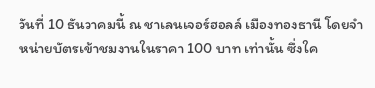วันที่ 10 ธันวาคมนี้ ณ ชาเลนเจอร์ฮอลล์ เมืองทองธานี โดยจำหน่ายบัตรเข้าชมงานในราคา 100 บาท เท่านั้น ซึ่งใค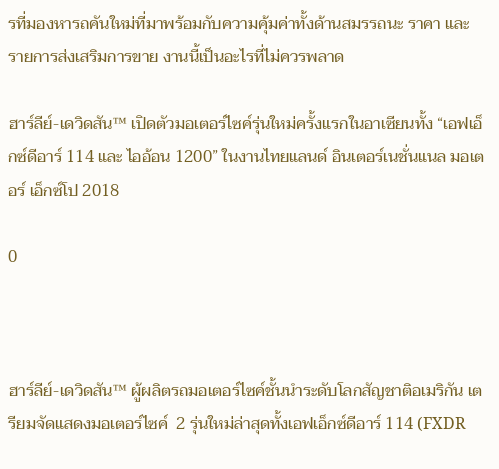รที่มองหารถคันใหม่ที่มาพร้อมกับความคุ้มค่าทั้งด้านสมรรถนะ ราคา และ รายการส่งเสริมการขาย งานนี้เป็นอะไรที่ไม่ควรพลาด

ฮาร์ลีย์-เดวิดสัน™ เปิดตัวมอเตอร์ไซค์รุ่นใหม่ครั้งแรกในอาเซียนทั้ง “เอฟเอ็กซ์ดีอาร์ 114 และ ไออ้อน 1200” ในงานไทยแลนด์ อินเตอร์เนชั่นแนล มอเตอร์ เอ็กซ์โป 2018

0



ฮาร์ลีย์-เดวิดสัน™ ผู้ผลิตรถมอเตอร์ไซค์ชั้นนำระดับโลกสัญชาติอเมริกัน เตรียมจัดแสดงมอเตอร์ไซค์  2 รุ่นใหม่ล่าสุดทั้งเอฟเอ็กซ์ดีอาร์ 114 (FXDR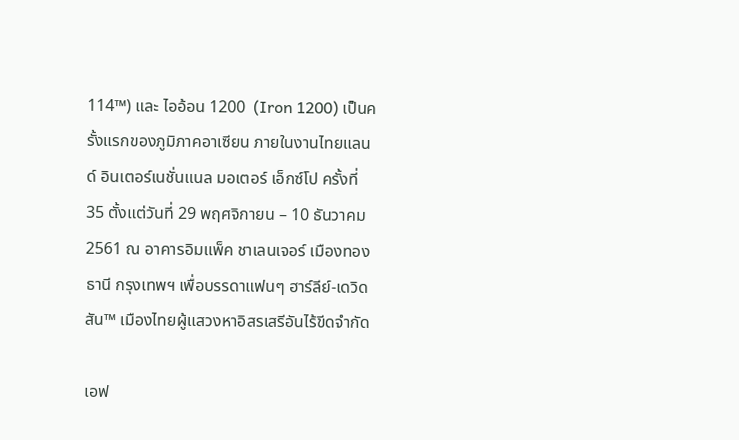114™) และ ไออ้อน 1200  (Iron 1200) เป็นครั้งแรกของภูมิภาคอาเซียน ภายในงานไทยแลนด์ อินเตอร์เนชั่นแนล มอเตอร์ เอ็กซ์โป ครั้งที่ 35 ตั้งแต่วันที่ 29 พฤศจิกายน – 10 ธันวาคม 2561 ณ อาคารอิมแพ็ค ชาเลนเจอร์ เมืองทองธานี กรุงเทพฯ เพื่อบรรดาแฟนๆ ฮาร์ลีย์-เดวิดสัน™ เมืองไทยผู้แสวงหาอิสรเสรีอันไร้ขีดจำกัด

เอฟ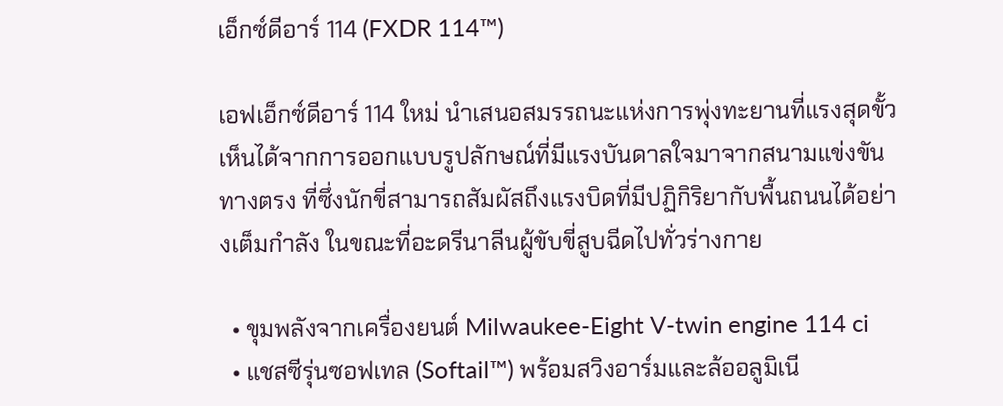เอ็กซ์ดีอาร์ 114 (FXDR 114™)

เอฟเอ็กซ์ดีอาร์ 114 ใหม่ นำเสนอสมรรถนะแห่งการพุ่งทะยานที่แรงสุดขั้ว เห็นได้จากการออกแบบรูปลักษณ์ที่มีแรงบันดาลใจมาจากสนามแข่งขันทางตรง ที่ซึ่งนักขี่สามารถสัมผัสถึงแรงบิดที่มีปฏิกิริยากับพื้นถนนได้อย่างเต็มกำลัง ในขณะที่อะดรีนาลีนผู้ขับขี่สูบฉีดไปทั่วร่างกาย

  • ขุมพลังจากเครื่องยนต์ Milwaukee-Eight V-twin engine 114 ci
  • แชสซีรุ่นซอฟเทล (Softail™) พร้อมสวิงอาร์มและล้ออลูมิเนี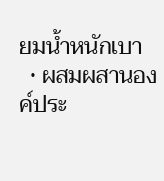ยมน้ำหนักเบา
  • ผสมผสานองค์ประ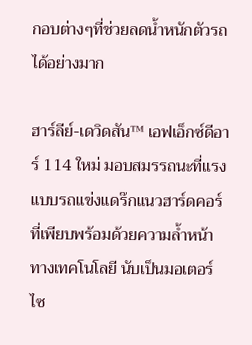กอบต่างๆที่ช่วยลดน้ำหนักตัวรถได้อย่างมาก

ฮาร์ลีย์-เดวิดสัน™ เอฟเอ็กซ์ดีอาร์ 114 ใหม่ มอบสมรรถนะที่แรงแบบรถแข่งแดร๊กแนวฮาร์ดคอร์ ที่เพียบพร้อมด้วยความล้ำหน้าทางเทคโนโลยี นับเป็นมอเตอร์ไซ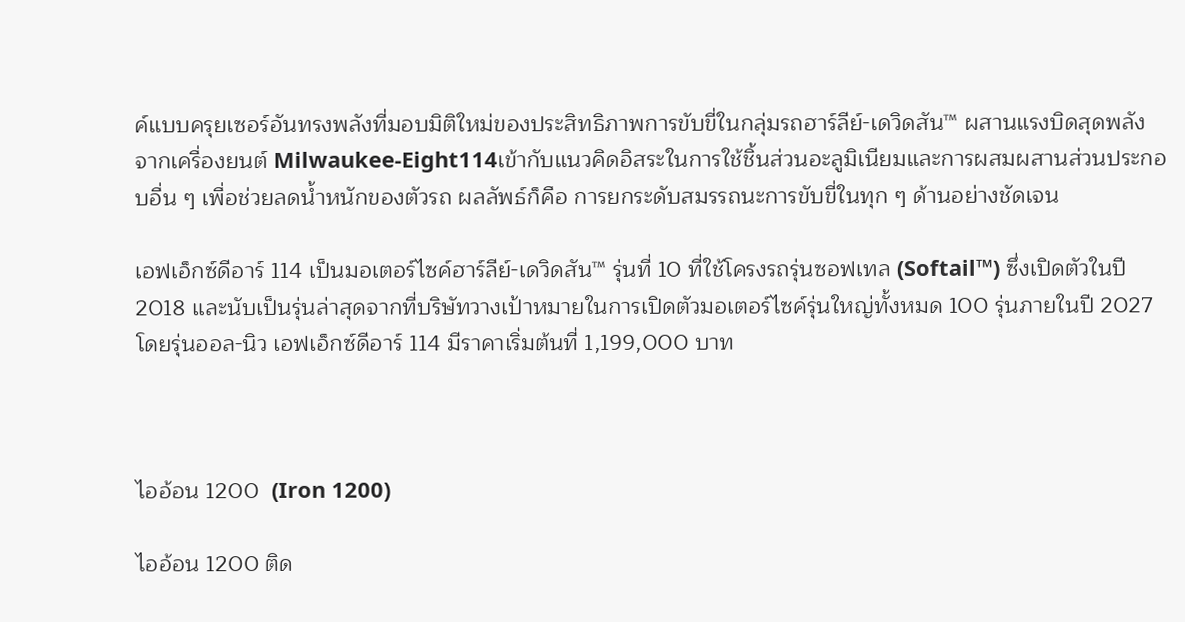ค์แบบครุยเซอร์อันทรงพลังที่มอบมิติใหม่ของประสิทธิภาพการขับขี่ในกลุ่มรถฮาร์ลีย์-เดวิดสัน™ ผสานแรงบิดสุดพลังจากเครื่องยนต์ Milwaukee-Eight114เข้ากับแนวคิดอิสระในการใช้ชิ้นส่วนอะลูมิเนียมและการผสมผสานส่วนประกอบอื่น ๆ เพื่อช่วยลดน้ำหนักของตัวรถ ผลลัพธ์ก็คือ การยกระดับสมรรถนะการขับขี่ในทุก ๆ ด้านอย่างชัดเจน

เอฟเอ็กซ์ดีอาร์ 114 เป็นมอเตอร์ไซค์ฮาร์ลีย์-เดวิดสัน™ รุ่นที่ 10 ที่ใช้โครงรถรุ่นซอฟเทล (Softail™) ซึ่งเปิดตัวในปี 2018 และนับเป็นรุ่นล่าสุดจากที่บริษัทวางเป้าหมายในการเปิดตัวมอเตอร์ไซค์รุ่นใหญ่ทั้งหมด 100 รุ่นภายในปี 2027 โดยรุ่นออล-นิว เอฟเอ็กซ์ดีอาร์ 114 มีราคาเริ่มต้นที่ 1,199,000 บาท



ไออ้อน 1200  (Iron 1200)

ไออ้อน 1200 ติด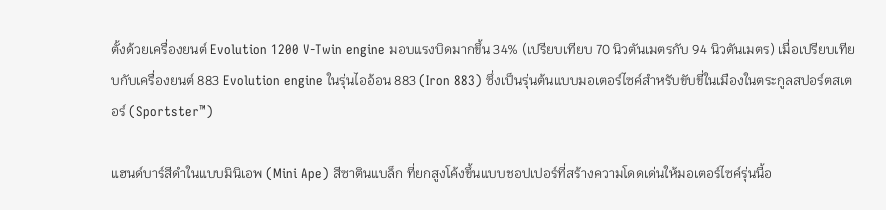ตั้งด้วยเครื่องยนต์ Evolution 1200 V-Twin engine มอบแรงบิดมากขึ้น 34% (เปรียบเทียบ 70 นิวตันเมตรกับ 94 นิวตันเมตร) เมื่อเปรียบเทียบกับเครื่องยนต์ 883 Evolution engine ในรุ่นไออ้อน 883 (Iron 883) ซึ่งเป็นรุ่นต้นแบบมอเตอร์ไซค์สำหรับขับขี่ในเมืองในตระกูลสปอร์ตสเตอร์ (Sportster™)

แฮนด์บาร์สีดำในแบบมินิเอพ (Mini Ape) สีซาตินแบล็ก ที่ยกสูงโค้งขึ้นแบบชอปเปอร์ที่สร้างความโดดเด่นให้มอเตอร์ไซค์รุ่นนี้อ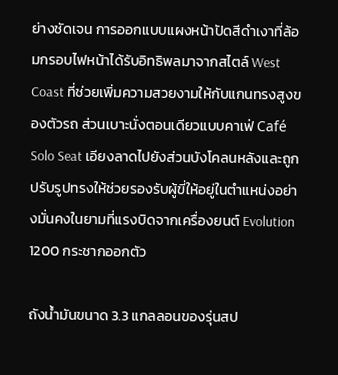ย่างชัดเจน การออกแบบแผงหน้าปัดสีดำเงาที่ล้อมกรอบไฟหน้าได้รับอิทธิพลมาจากสไตล์ West Coast ที่ช่วยเพิ่มความสวยงามให้กับแกนทรงสูงของตัวรถ ส่วนเบาะนั่งตอนเดียวแบบคาเฟ่ Café Solo Seat เอียงลาดไปยังส่วนบังโคลนหลังและถูกปรับรูปทรงให้ช่วยรองรับผู้ขี่ให้อยู่ในตำแหน่งอย่างมั่นคงในยามที่แรงบิดจากเครื่องยนต์ Evolution 1200 กระชากออกตัว

ถังน้ำมันขนาด 3.3 แกลลอนของรุ่นสป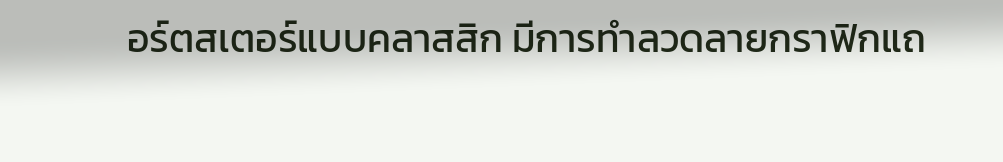อร์ตสเตอร์แบบคลาสสิก มีการทำลวดลายกราฟิกแถ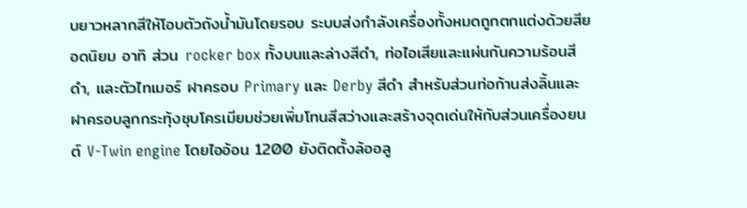บยาวหลากสีให้โอบตัวถังน้ำมันโดยรอบ ระบบส่งกำลังเครื่องทั้งหมดถูกตกแต่งด้วยสียอดนิยม อาทิ ส่วน rocker box ทั้งบนและล่างสีดำ, ท่อไอเสียและแผ่นกันความร้อนสีดำ, และตัวไทเมอร์ ฝาครอบ Primary และ Derby สีดำ สำหรับส่วนท่อก้านส่งลิ้นและฝาครอบลูกกระทุ้งชุบโครเมียมช่วยเพิ่มโทนสีสว่างและสร้างจุดเด่นให้กับส่วนเครื่องยนต์ V-Twin engine โดยไออ้อน 1200 ยังติดตั้งล้ออลู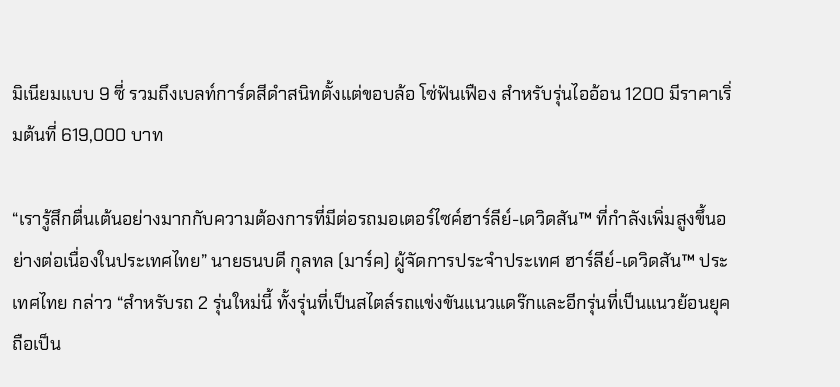มิเนียมแบบ 9 ซี่ รวมถึงเบลท์การ์ดสีดำสนิทตั้งแต่ขอบล้อ โซ่ฟันเฟือง สำหรับรุ่นไออ้อน 1200 มีราคาเริ่มต้นที่ 619,000 บาท

“เรารู้สึกตื่นเต้นอย่างมากกับความต้องการที่มีต่อรถมอเตอร์ไซค์ฮาร์ลีย์-เดวิดสัน™ ที่กำลังเพิ่มสูงขึ้นอย่างต่อเนื่องในประเทศไทย” นายธนบดี กุลทล (มาร์ค) ผู้จัดการประจำประเทศ ฮาร์ลีย์-เดวิดสัน™ ประเทศไทย กล่าว “สำหรับรถ 2 รุ่นใหม่นี้ ทั้งรุ่นที่เป็นสไตล์รถแข่งขันแนวแดร๊กและอีกรุ่นที่เป็นแนวย้อนยุค ถือเป็น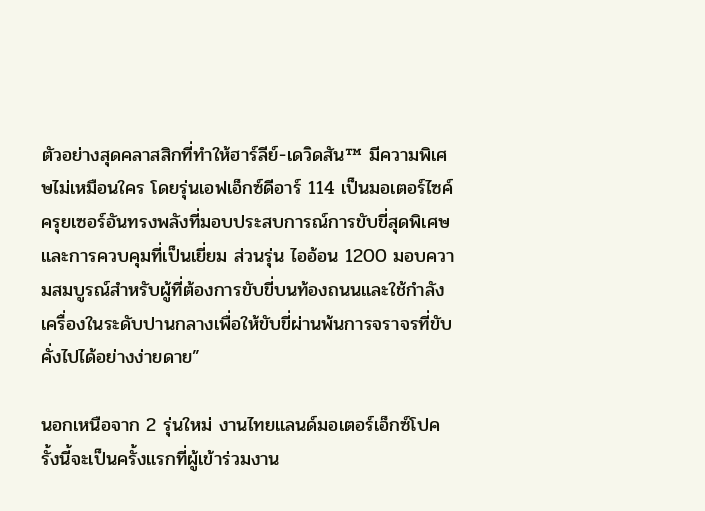ตัวอย่างสุดคลาสสิกที่ทำให้ฮาร์ลีย์-เดวิดสัน™ มีความพิเศษไม่เหมือนใคร โดยรุ่นเอฟเอ็กซ์ดีอาร์ 114 เป็นมอเตอร์ไซค์ครุยเซอร์อันทรงพลังที่มอบประสบการณ์การขับขี่สุดพิเศษและการควบคุมที่เป็นเยี่ยม ส่วนรุ่น ไออ้อน 1200 มอบความสมบูรณ์สำหรับผู้ที่ต้องการขับขี่บนท้องถนนและใช้กำลังเครื่องในระดับปานกลางเพื่อให้ขับขี่ผ่านพ้นการจราจรที่ขับคั่งไปได้อย่างง่ายดาย”

นอกเหนือจาก 2 รุ่นใหม่ งานไทยแลนด์มอเตอร์เอ็กซ์โปครั้งนี้จะเป็นครั้งแรกที่ผู้เข้าร่วมงาน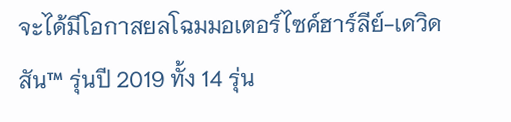จะได้มีโอกาสยลโฉมมอเตอร์ไซค์ฮาร์ลีย์-เดวิดสัน™ รุ่นปี 2019 ทั้ง 14 รุ่น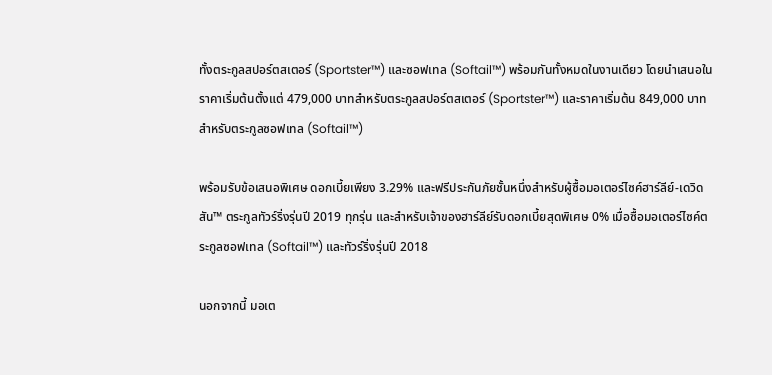ทั้งตระกูลสปอร์ตสเตอร์ (Sportster™) และซอฟเทล (Softail™) พร้อมกันทั้งหมดในงานเดียว โดยนำเสนอในราคาเริ่มต้นตั้งแต่ 479,000 บาทสำหรับตระกูลสปอร์ตสเตอร์ (Sportster™) และราคาเริ่มต้น 849,000 บาทสำหรับตระกูลซอฟเทล (Softail™)

พร้อมรับข้อเสนอพิเศษ ดอกเบี้ยเพียง 3.29% และฟรีประกันภัยชั้นหนึ่งสำหรับผู้ซื้อมอเตอร์ไซค์ฮาร์ลีย์-เดวิดสัน™ ตระกูลทัวร์ริ่งรุ่นปี 2019 ทุกรุ่น และสำหรับเจ้าของฮาร์ลีย์รับดอกเบี้ยสุดพิเศษ 0% เมื่อซื้อมอเตอร์ไซค์ตระกูลซอฟเทล (Softail™) และทัวร์ริ่งรุ่นปี 2018

นอกจากนี้ มอเต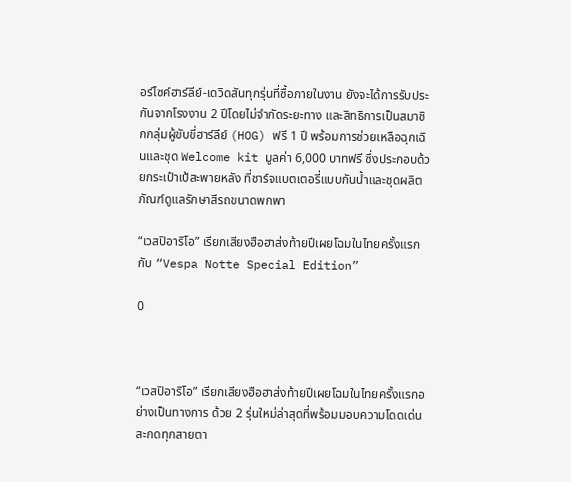อร์ไซค์ฮาร์ลีย์-เดวิดสันทุกรุ่นที่ซื้อภายในงาน ยังจะได้การรับประกันจากโรงงาน 2 ปีโดยไม่จำกัดระยะทาง และสิทธิการเป็นสมาชิกกลุ่มผู้ขับขี่ฮาร์ลีย์ (HOG) ฟรี 1 ปี พร้อมการช่วยเหลือฉุกเฉินและชุด Welcome kit มูลค่า 6,000 บาทฟรี ซึ่งประกอบด้วยกระเป๋าเป้สะพายหลัง ที่ชาร์จแบตเตอรี่แบบกันน้ำและชุดผลิตภัณฑ์ดูแลรักษาสีรถขนาดพกพา

“เวสปิอาริโอ” เรียกเสียงฮือฮาส่งท้ายปีเผยโฉมในไทยครั้งแรกกับ “Vespa Notte Special Edition”

0



“เวสปิอาริโอ” เรียกเสียงฮือฮาส่งท้ายปีเผยโฉมในไทยครั้งแรกอย่างเป็นทางการ ด้วย 2 รุ่นใหม่ล่าสุดที่พร้อมมอบความโดดเด่นสะกดทุกสายตา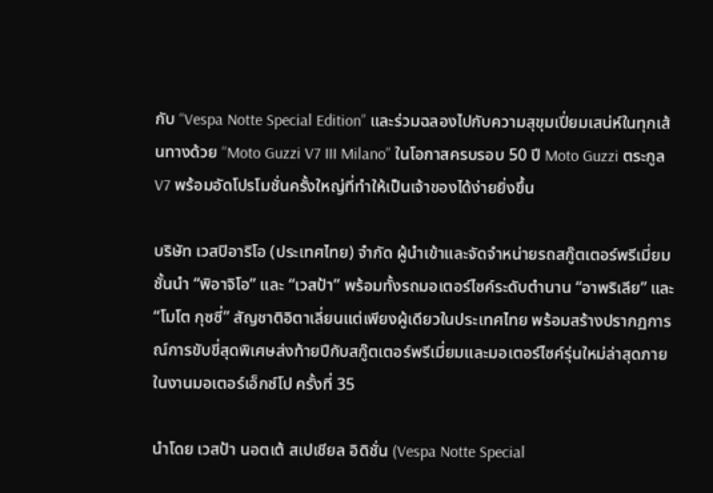กับ “Vespa Notte Special Edition” และร่วมฉลองไปกับความสุขุมเปี่ยมเสน่ห์ในทุกเส้นทางด้วย “Moto Guzzi V7 III Milano” ในโอกาสครบรอบ 50 ปี Moto Guzzi ตระกูล V7 พร้อมอัดโปรโมชั่นครั้งใหญ่ที่ทำให้เป็นเจ้าของได้ง่ายยิ่งขึ้น

บริษัท เวสปิอาริโอ (ประเทศไทย) จำกัด ผู้นำเข้าและจัดจำหน่ายรถสกู๊ตเตอร์พรีเมี่ยมชั้นนำ “พิอาจิโอ” และ “เวสป้า” พร้อมทั้งรถมอเตอร์ไซค์ระดับตำนาน “อาพริเลีย” และ “โมโต กุซซี่” สัญชาติอิตาเลี่ยนแต่เพียงผู้เดียวในประเทศไทย พร้อมสร้างปรากฏการณ์การขับขี่สุดพิเศษส่งท้ายปีกับสกู๊ตเตอร์พรีเมี่ยมและมอเตอร์ไซค์รุ่นใหม่ล่าสุดภายในงานมอเตอร์เอ็กซ์โป ครั้งที่ 35

นำโดย เวสป้า นอตเต้ สเปเชียล อิดิชั่น (Vespa Notte Special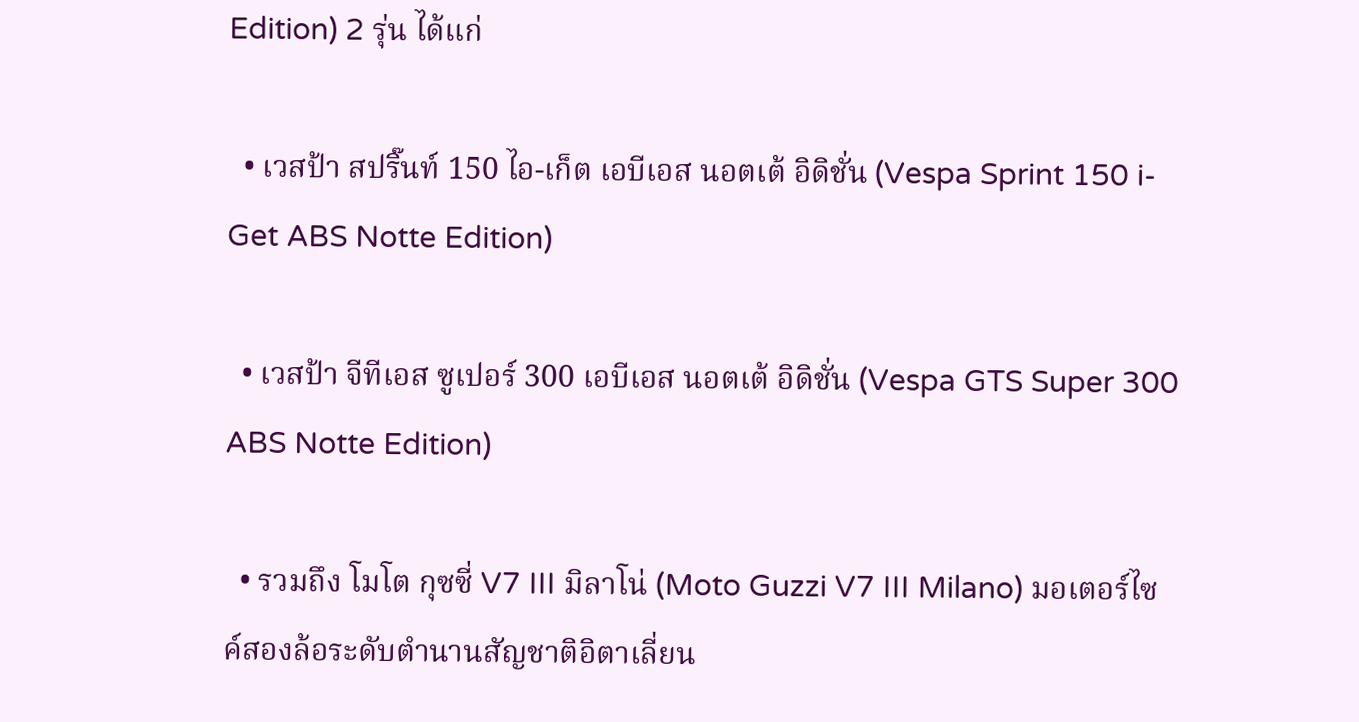Edition) 2 รุ่น ได้แก่

  • เวสป้า สปริ๊นท์ 150 ไอ-เก็ต เอบีเอส นอตเต้ อิดิชั่น (Vespa Sprint 150 i-Get ABS Notte Edition)

  • เวสป้า จีทีเอส ซูเปอร์ 300 เอบีเอส นอตเต้ อิดิชั่น (Vespa GTS Super 300 ABS Notte Edition)

  • รวมถึง โมโต กุซซี่ V7 III มิลาโน่ (Moto Guzzi V7 III Milano) มอเตอร์ไซค์สองล้อระดับตำนานสัญชาติอิตาเลี่ยน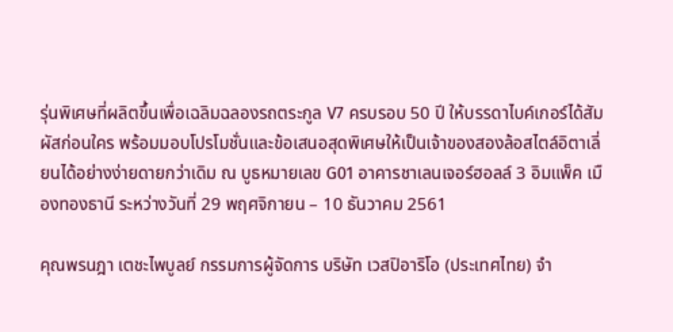รุ่นพิเศษที่ผลิตขึ้นเพื่อเฉลิมฉลองรถตระกูล V7 ครบรอบ 50 ปี ให้บรรดาไบค์เกอร์ได้สัมผัสก่อนใคร พร้อมมอบโปรโมชั่นและข้อเสนอสุดพิเศษให้เป็นเจ้าของสองล้อสไตล์อิตาเลี่ยนได้อย่างง่ายดายกว่าเดิม ณ บูธหมายเลข G01 อาคารชาเลนเจอร์ฮอลล์ 3 อิมแพ็ค เมืองทองธานี ระหว่างวันที่ 29 พฤศจิกายน – 10 ธันวาคม 2561

คุณพรนฎา เตชะไพบูลย์ กรรมการผู้จัดการ บริษัท เวสปิอาริโอ (ประเทศไทย) จำ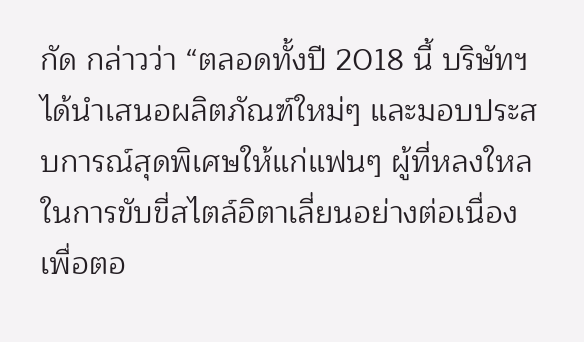กัด กล่าวว่า “ตลอดทั้งปี 2018 นี้ บริษัทฯ ได้นำเสนอผลิตภัณฑ์ใหม่ๆ และมอบประสบการณ์สุดพิเศษให้แก่แฟนๆ ผู้ที่หลงใหลในการขับขี่สไตล์อิตาเลี่ยนอย่างต่อเนื่อง เพื่อตอ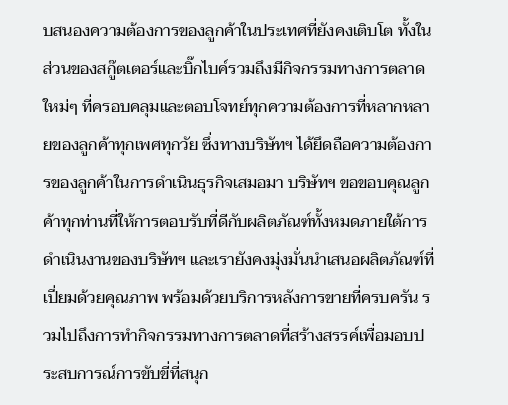บสนองความต้องการของลูกค้าในประเทศที่ยังคงเติบโต ทั้งในส่วนของสกู๊ตเตอร์และบิ๊กไบค์รวมถึงมีกิจกรรมทางการตลาดใหม่ๆ ที่ครอบคลุมและตอบโจทย์ทุกความต้องการที่หลากหลายของลูกค้าทุกเพศทุกวัย ซึ่งทางบริษัทฯ ได้ยึดถือความต้องการของลูกค้าในการดำเนินธุรกิจเสมอมา บริษัทฯ ขอขอบคุณลูกค้าทุกท่านที่ให้การตอบรับที่ดีกับผลิตภัณฑ์ทั้งหมดภายใต้การดำเนินงานของบริษัทฯ และเรายังคงมุ่งมั่นนำเสนอผลิตภัณฑ์ที่เปี่ยมด้วยคุณภาพ พร้อมด้วยบริการหลังการขายที่ครบครัน รวมไปถึงการทำกิจกรรมทางการตลาดที่สร้างสรรค์เพื่อมอบประสบการณ์การขับขี่ที่สนุก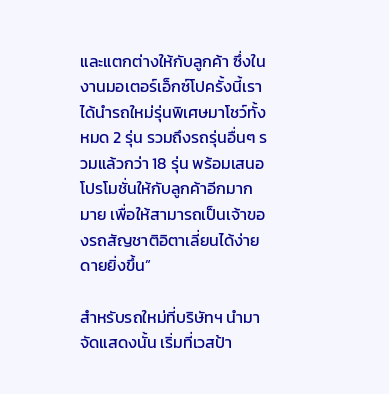และแตกต่างให้กับลูกค้า ซึ่งในงานมอเตอร์เอ็กซ์โปครั้งนี้เราได้นำรถใหม่รุ่นพิเศษมาโชว์ทั้งหมด 2 รุ่น รวมถึงรถรุ่นอื่นๆ รวมแล้วกว่า 18 รุ่น พร้อมเสนอโปรโมชั่นให้กับลูกค้าอีกมากมาย เพื่อให้สามารถเป็นเจ้าของรถสัญชาติอิตาเลี่ยนได้ง่ายดายยิ่งขึ้น”

สำหรับรถใหม่ที่บริษัทฯ นำมาจัดแสดงนั้น เริ่มที่เวสป้า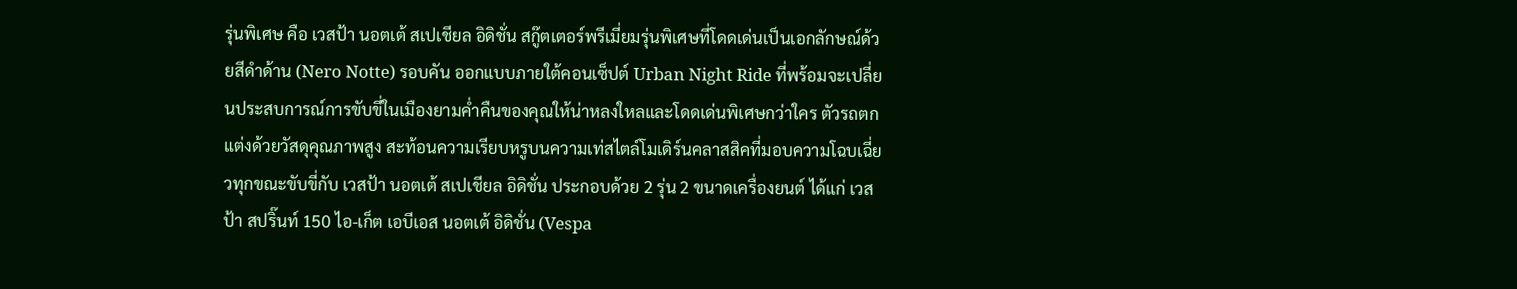รุ่นพิเศษ คือ เวสป้า นอตเต้ สเปเชียล อิดิชั่น สกู๊ตเตอร์พรีเมี่ยมรุ่นพิเศษที่โดดเด่นเป็นเอกลักษณ์ด้วยสีดำด้าน (Nero Notte) รอบคัน ออกแบบภายใต้คอนเซ็ปต์ Urban Night Ride ที่พร้อมจะเปลี่ยนประสบการณ์การขับขี่ในเมืองยามค่ำคืนของคุณให้น่าหลงใหลและโดดเด่นพิเศษกว่าใคร ตัวรถตกแต่งด้วยวัสดุคุณภาพสูง สะท้อนความเรียบหรูบนความเท่สไตล์โมเดิร์นคลาสสิคที่มอบความโฉบเฉี่ยวทุกขณะขับขี่กับ เวสป้า นอตเต้ สเปเชียล อิดิชั่น ประกอบด้วย 2 รุ่น 2 ขนาดเครื่องยนต์ ได้แก่ เวสป้า สปริ๊นท์ 150 ไอ-เก็ต เอบีเอส นอตเต้ อิดิชั่น (Vespa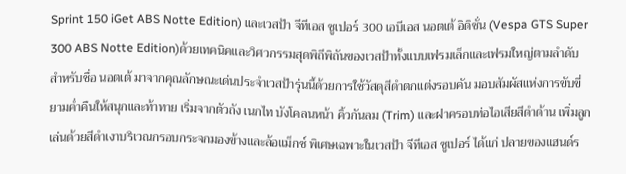Sprint 150 iGet ABS Notte Edition) และเวสป้า จีทีเอส ซูเปอร์ 300 เอบีเอส นอตเต้ อิดิชั่น (Vespa GTS Super 300 ABS Notte Edition)ด้วยเทคนิคและวิศวกรรมสุดพิถีพิถันของเวสป้าทั้งแบบเฟรมเล็กและเฟรมใหญ่ตามลำดับ สำหรับชื่อ นอตเต้ มาจากคุณลักษณะเด่นประจำเวสป้ารุ่นนี้ด้วยการใช้วัสดุสีดำตกแต่งรอบคัน มอบสัมผัสแห่งการขับขี่ยามค่ำคืนให้สนุกและท้าทาย เริ่มจากตัวถัง เนกไท บังโคลนหน้า คิ้วกันลม (Trim) และฝาครอบท่อไอเสียสีดำด้าน เพิ่มลูกเล่นด้วยสีดำเงาบริเวณกรอบกระจกมองข้างและล้อแม็กซ์ พิเศษเฉพาะในเวสป้า จีทีเอส ซูเปอร์ ได้แก่ ปลายของแฮนด์ร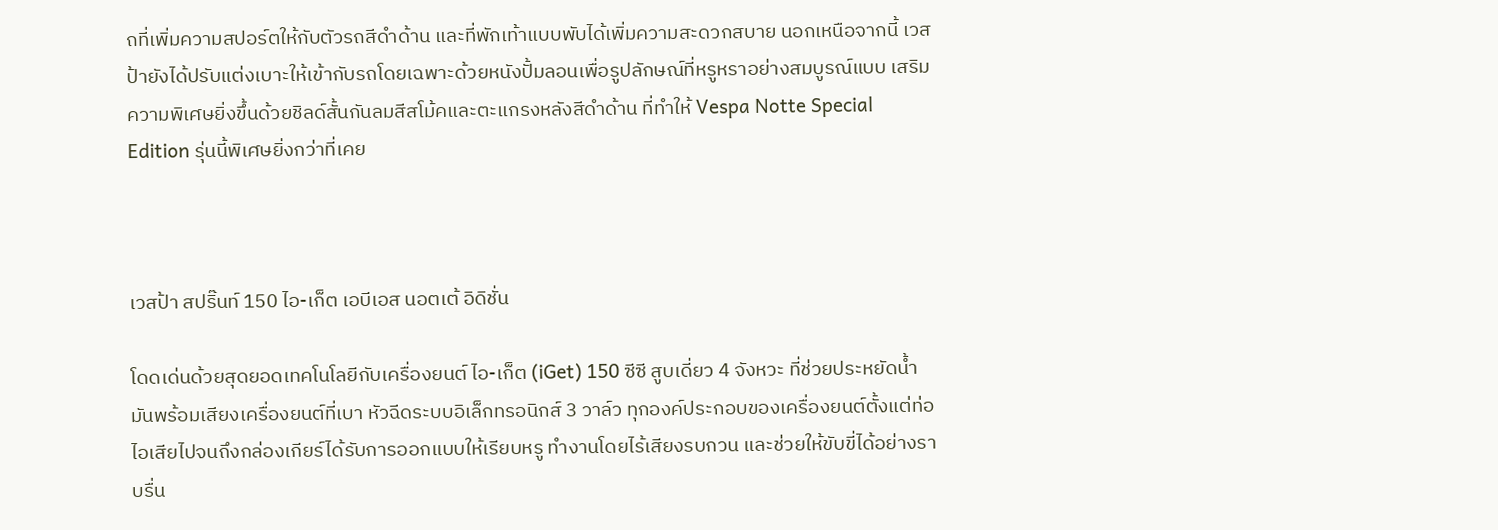ถที่เพิ่มความสปอร์ตให้กับตัวรถสีดำด้าน และที่พักเท้าแบบพับได้เพิ่มความสะดวกสบาย นอกเหนือจากนี้ เวสป้ายังได้ปรับแต่งเบาะให้เข้ากับรถโดยเฉพาะด้วยหนังปั้มลอนเพื่อรูปลักษณ์ที่หรูหราอย่างสมบูรณ์แบบ เสริมความพิเศษยิ่งขึ้นด้วยชิลด์สั้นกันลมสีสโม้คและตะแกรงหลังสีดำด้าน ที่ทำให้ Vespa Notte Special Edition รุ่นนี้พิเศษยิ่งกว่าที่เคย



เวสป้า สปริ๊นท์ 150 ไอ-เก็ต เอบีเอส นอตเต้ อิดิชั่น

โดดเด่นด้วยสุดยอดเทคโนโลยีกับเครื่องยนต์ ไอ-เก็ต (iGet) 150 ซีซี สูบเดี่ยว 4 จังหวะ ที่ช่วยประหยัดน้ำมันพร้อมเสียงเครื่องยนต์ที่เบา หัวฉีดระบบอิเล็กทรอนิกส์ 3 วาล์ว ทุกองค์ประกอบของเครื่องยนต์ตั้งแต่ท่อไอเสียไปจนถึงกล่องเกียร์ได้รับการออกแบบให้เรียบหรู ทำงานโดยไร้เสียงรบกวน และช่วยให้ขับขี่ได้อย่างราบรื่น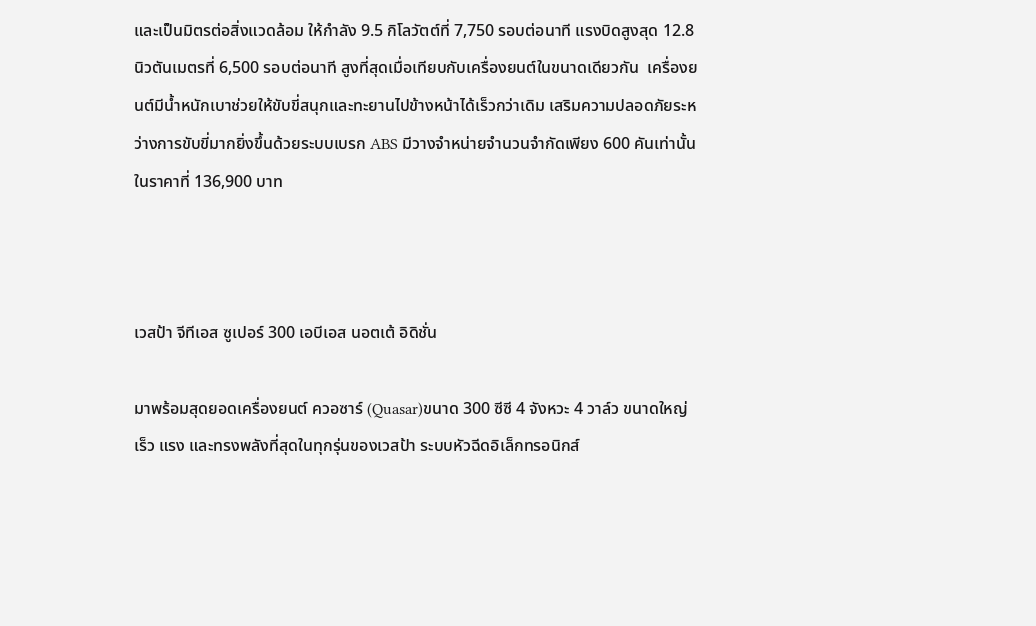และเป็นมิตรต่อสิ่งแวดล้อม ให้กำลัง 9.5 กิโลวัตต์ที่ 7,750 รอบต่อนาที แรงบิดสูงสุด 12.8 นิวตันเมตรที่ 6,500 รอบต่อนาที สูงที่สุดเมื่อเทียบกับเครื่องยนต์ในขนาดเดียวกัน  เครื่องยนต์มีน้ำหนักเบาช่วยให้ขับขี่สนุกและทะยานไปข้างหน้าได้เร็วกว่าเดิม เสริมความปลอดภัยระหว่างการขับขี่มากยิ่งขึ้นด้วยระบบเบรก ABS มีวางจำหน่ายจำนวนจำกัดเพียง 600 คันเท่านั้น ในราคาที่ 136,900 บาท



เวสป้า จีทีเอส ซูเปอร์ 300 เอบีเอส นอตเต้ อิดิชั่น

มาพร้อมสุดยอดเครื่องยนต์ ควอซาร์ (Quasar)ขนาด 300 ซีซี 4 จังหวะ 4 วาล์ว ขนาดใหญ่ เร็ว แรง และทรงพลังที่สุดในทุกรุ่นของเวสป้า ระบบหัวฉีดอิเล็กทรอนิกส์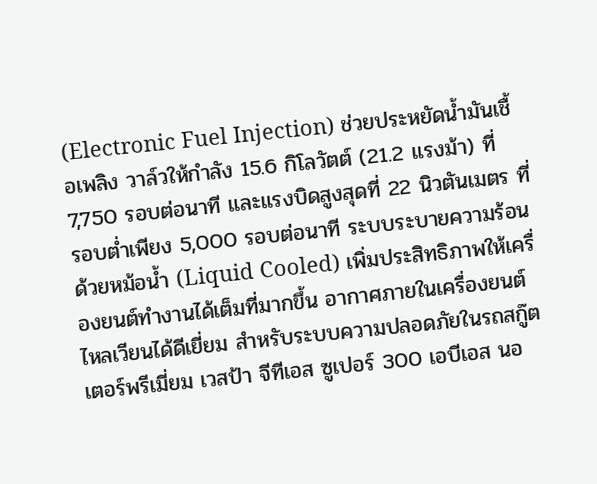(Electronic Fuel Injection) ช่วยประหยัดน้ำมันเชื้อเพลิง วาล์วให้กำลัง 15.6 กิโลวัตต์ (21.2 แรงม้า) ที่ 7,750 รอบต่อนาที และแรงบิดสูงสุดที่ 22 นิวตันเมตร ที่รอบต่ำเพียง 5,000 รอบต่อนาที ระบบระบายความร้อนด้วยหม้อน้ำ (Liquid Cooled) เพิ่มประสิทธิภาพให้เครื่องยนต์ทำงานได้เต็มที่มากขึ้น อากาศภายในเครื่องยนต์ไหลเวียนได้ดีเยี่ยม สำหรับระบบความปลอดภัยในรถสกู๊ตเตอร์พรีเมี่ยม เวสป้า จีทีเอส ซูเปอร์ 300 เอบีเอส นอ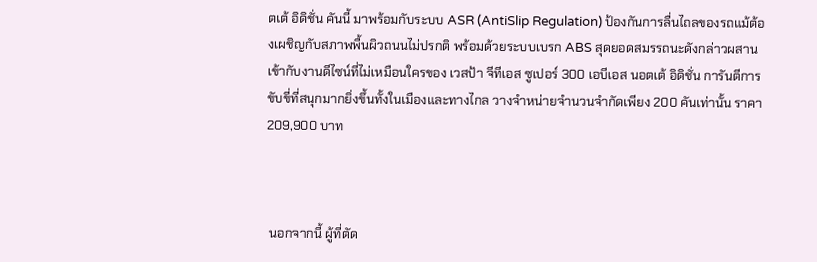ตเต้ อิดิชั่น คันนี้ มาพร้อมกับระบบ ASR (AntiSlip Regulation) ป้องกันการลื่นไถลของรถแม้ต้องเผชิญกับสภาพพื้นผิวถนนไม่ปรกติ พร้อมด้วยระบบเบรก ABS สุดยอดสมรรถนะดังกล่าวผสานเข้ากับงานดีไซน์ที่ไม่เหมือนใครของ เวสป้า จีทีเอส ซูเปอร์ 300 เอบีเอส นอตเต้ อิดิชั่น การันตีการขับขี่ที่สนุกมากยิ่งขึ้นทั้งในเมืองและทางไกล วางจำหน่ายจำนวนจำกัดเพียง 200 คันเท่านั้น ราคา 209,900 บาท



 นอกจากนี้ ผู้ที่ตัด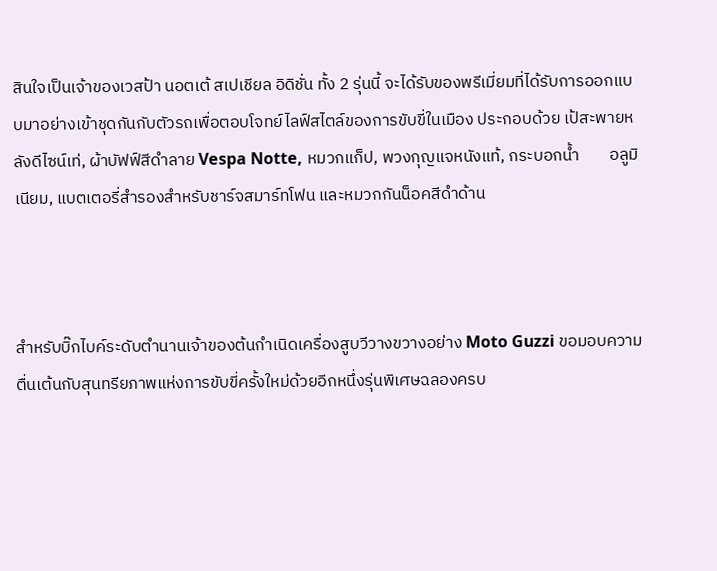สินใจเป็นเจ้าของเวสป้า นอตเต้ สเปเชียล อิดิชั่น ทั้ง 2 รุ่นนี้ จะได้รับของพรีเมี่ยมที่ได้รับการออกแบบมาอย่างเข้าชุดกันกับตัวรถเพื่อตอบโจทย์ไลฟ์สไตล์ของการขับขี่ในเมือง ประกอบด้วย เป้สะพายหลังดีไซน์เท่, ผ้าบัฟฟ์สีดำลาย Vespa Notte, หมวกแก็ป, พวงกุญแจหนังแท้, กระบอกน้ำ        อลูมิเนียม, แบตเตอรี่สำรองสำหรับชาร์จสมาร์ทโฟน และหมวกกันน็อคสีดำด้าน



สำหรับบิ๊กไบค์ระดับตำนานเจ้าของต้นกำเนิดเครื่องสูบวีวางขวางอย่าง Moto Guzzi ขอมอบความตื่นเต้นกับสุนทรียภาพแห่งการขับขี่ครั้งใหม่ด้วยอีกหนึ่งรุ่นพิเศษฉลองครบ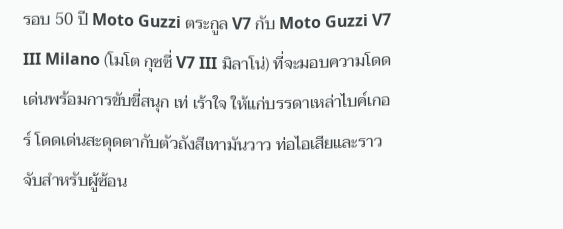รอบ 50 ปี Moto Guzzi ตระกูล V7 กับ Moto Guzzi V7 III Milano (โมโต กุซซี่ V7 III มิลาโน่) ที่จะมอบความโดดเด่นพร้อมการขับขี่สนุก เท่ เร้าใจ ให้แก่บรรดาเหล่าไบค์เกอร์ โดดเด่นสะดุดตากับตัวถังสีเทามันวาว ท่อไอเสียและราวจับสำหรับผู้ซ้อน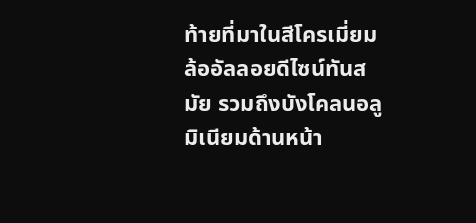ท้ายที่มาในสีโครเมี่ยม ล้ออัลลอยดีไซน์ทันสมัย รวมถึงบังโคลนอลูมิเนียมด้านหน้า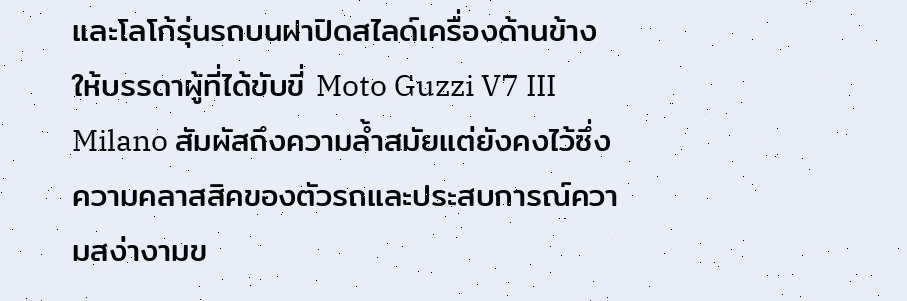และโลโก้รุ่นรถบนฝาปิดสไลด์เครื่องด้านข้าง ให้บรรดาผู้ที่ได้ขับขี่ Moto Guzzi V7 III Milano สัมผัสถึงความล้ำสมัยแต่ยังคงไว้ซึ่งความคลาสสิคของตัวรถและประสบการณ์ความสง่างามข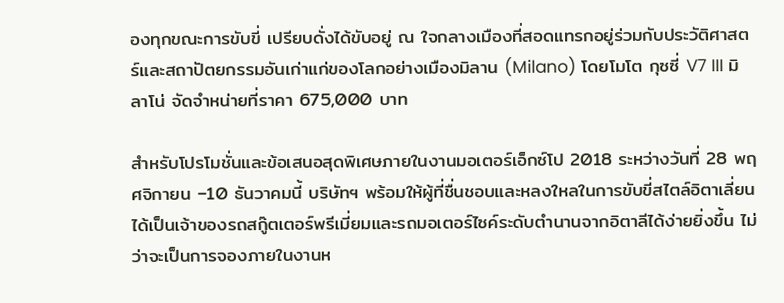องทุกขณะการขับขี่ เปรียบดั่งได้ขับอยู่ ณ ใจกลางเมืองที่สอดแทรกอยู่ร่วมกับประวัติศาสตร์และสถาปัตยกรรมอันเก่าแก่ของโลกอย่างเมืองมิลาน (Milano) โดยโมโต กุซซี่ V7 III มิลาโน่ จัดจำหน่ายที่ราคา 675,000 บาท

สำหรับโปรโมชั่นและข้อเสนอสุดพิเศษภายในงานมอเตอร์เอ็กซ์โป 2018 ระหว่างวันที่ 28 พฤศจิกายน –10 ธันวาคมนี้ บริษัทฯ พร้อมให้ผู้ที่ชื่นชอบและหลงใหลในการขับขี่สไตล์อิตาเลี่ยนได้เป็นเจ้าของรถสกู๊ตเตอร์พรีเมี่ยมและรถมอเตอร์ไซค์ระดับตำนานจากอิตาลีได้ง่ายยิ่งขึ้น ไม่ว่าจะเป็นการจองภายในงานห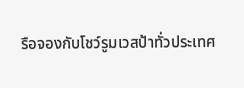รือจองกับโชว์รูมเวสป้าทั่วประเทศ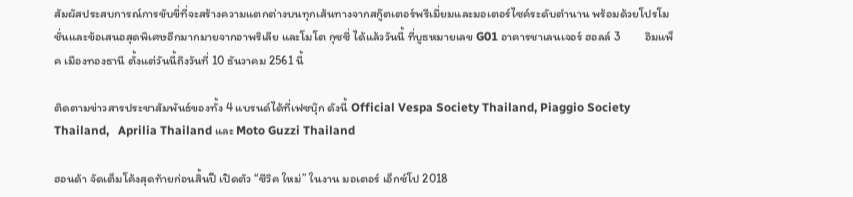สัมผัสประสบการณ์การขับขี่ที่จะสร้างความแตกต่างบนทุกเส้นทางจากสกู๊ตเตอร์พรีเมี่ยมและมอเตอร์ไซค์ระดับตำนาน พร้อมด้วยโปรโมชั่นและข้อเสนอสุดพิเศษอีกมากมายจากอาพริเลีย และโมโต กุซซี่ ได้แล้ววันนี้ ที่บูธหมายเลข G01 อาคารชาเลนเจอร์ ฮอลล์ 3         อิมแพ็ค เมืองทองธานี ตั้งแต่วันนี้ถึงวันที่ 10 ธันวาคม 2561 นี้

ติดตามข่าวสารประชาสัมพันธ์ของทั้ง 4 แบรนด์ได้ที่เฟซบุ๊ก ดังนี้ Official Vespa Society Thailand, Piaggio Society Thailand,   Aprilia Thailand และ Moto Guzzi Thailand

ฮอนด้า จัดเต็มโค้งสุดท้ายก่อนสิ้นปี เปิดตัว “ซีวิค ใหม่” ในงาน มอเตอร์ เอ็กซ์โป 2018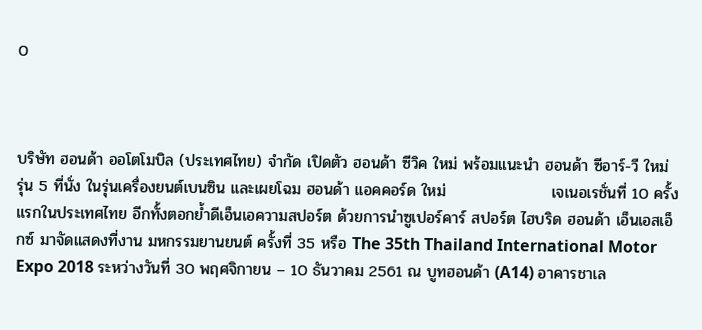0



บริษัท ฮอนด้า ออโตโมบิล (ประเทศไทย) จำกัด เปิดตัว ฮอนด้า ซีวิค ใหม่ พร้อมแนะนำ ฮอนด้า ซีอาร์-วี ใหม่ รุ่น 5 ที่นั่ง ในรุ่นเครื่องยนต์เบนซิน และเผยโฉม ฮอนด้า แอคคอร์ด ใหม่                   เจเนอเรชั่นที่ 10 ครั้งแรกในประเทศไทย อีกทั้งตอกย้ำดีเอ็นเอความสปอร์ต ด้วยการนำซูเปอร์คาร์ สปอร์ต ไฮบริด ฮอนด้า เอ็นเอสเอ็กซ์ มาจัดแสดงที่งาน มหกรรมยานยนต์ ครั้งที่ 35 หรือ The 35th Thailand International Motor Expo 2018 ระหว่างวันที่ 30 พฤศจิกายน – 10 ธันวาคม 2561 ณ บูทฮอนด้า (A14) อาคารชาเล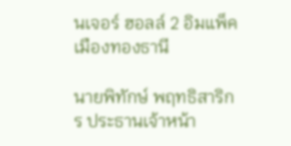นเจอร์ ฮอลล์ 2 อิมแพ็ค เมืองทองธานี

นายพิทักษ์ พฤทธิสาริกร ประธานเจ้าหน้า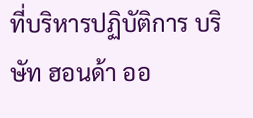ที่บริหารปฏิบัติการ บริษัท ฮอนด้า ออ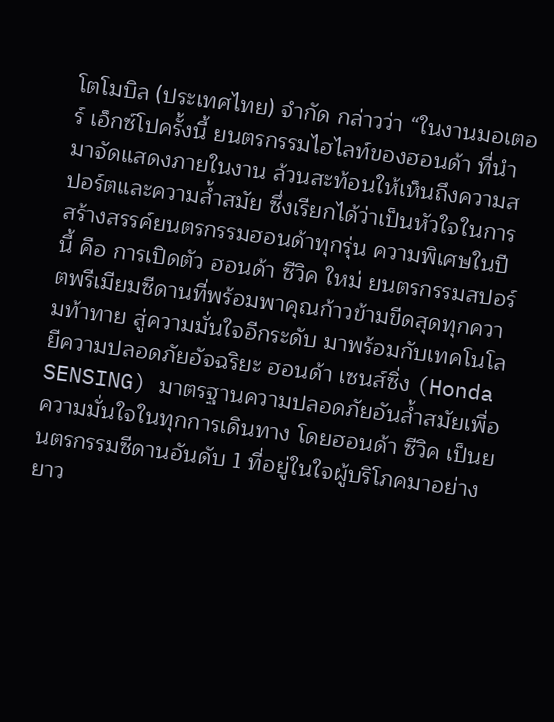โตโมบิล (ประเทศไทย) จำกัด กล่าวว่า “ในงานมอเตอร์ เอ็กซ์โปครั้งนี้ ยนตรกรรมไฮไลท์ของฮอนด้า ที่นำมาจัดแสดงภายในงาน ล้วนสะท้อนให้เห็นถึงความสปอร์ตและความล้ำสมัย ซึ่งเรียกได้ว่าเป็นหัวใจในการสร้างสรรค์ยนตรกรรมฮอนด้าทุกรุ่น ความพิเศษในปีนี้ คือ การเปิดตัว ฮอนด้า ซีวิค ใหม่ ยนตรกรรมสปอร์ตพรีเมียมซีดานที่พร้อมพาคุณก้าวข้ามขีดสุดทุกความท้าทาย สู่ความมั่นใจอีกระดับ มาพร้อมกับเทคโนโลยีความปลอดภัยอัจฉริยะ ฮอนด้า เซนส์ซิ่ง (Honda SENSING) มาตรฐานความปลอดภัยอันล้ำสมัยเพื่อความมั่นใจในทุกการเดินทาง โดยฮอนด้า ซีวิค เป็นยนตรกรรมซีดานอันดับ 1 ที่อยู่ในใจผู้บริโภคมาอย่างยาว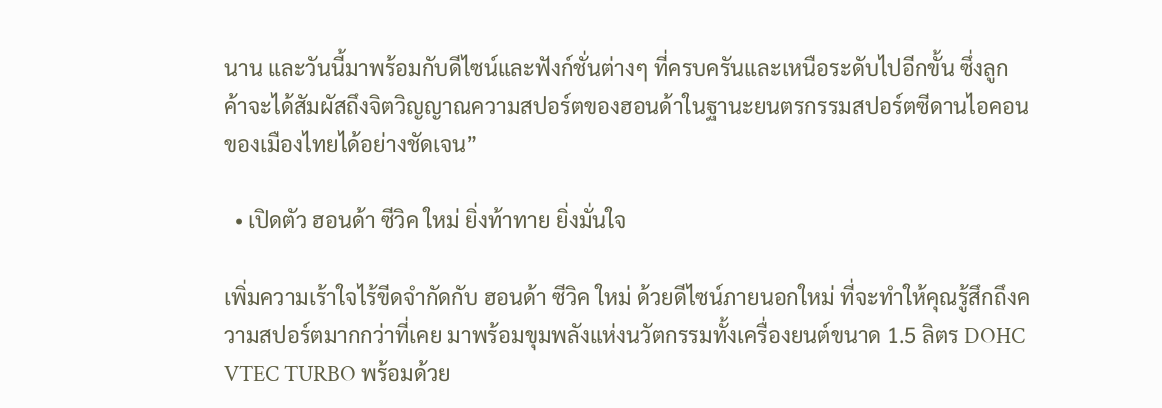นาน และวันนี้มาพร้อมกับดีไซน์และฟังก์ชั่นต่างๆ ที่ครบครันและเหนือระดับไปอีกขั้น ซึ่งลูกค้าจะได้สัมผัสถึงจิตวิญญาณความสปอร์ตของฮอนด้าในฐานะยนตรกรรมสปอร์ตซีดานไอคอนของเมืองไทยได้อย่างชัดเจน”

  • เปิดตัว ฮอนด้า ซีวิค ใหม่ ยิ่งท้าทาย ยิ่งมั่นใจ

เพิ่มความเร้าใจไร้ขีดจำกัดกับ ฮอนด้า ซีวิค ใหม่ ด้วยดีไซน์ภายนอกใหม่ ที่จะทำให้คุณรู้สึกถึงความสปอร์ตมากกว่าที่เคย มาพร้อมขุมพลังแห่งนวัตกรรมทั้งเครื่องยนต์ขนาด 1.5 ลิตร DOHC VTEC TURBO พร้อมด้วย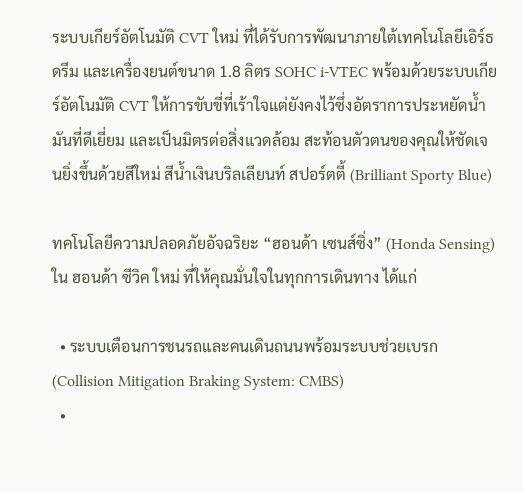ระบบเกียร์อัตโนมัติ CVT ใหม่ ที่ได้รับการพัฒนาภายใต้เทคโนโลยีเอิร์ธดรีม และเครื่องยนต์ขนาด 1.8 ลิตร SOHC i-VTEC พร้อมด้วยระบบเกียร์อัตโนมัติ CVT ให้การขับขี่ที่เร้าใจแต่ยังคงไว้ซึ่งอัตราการประหยัดน้ำมันที่ดีเยี่ยม และเป็นมิตรต่อสิ่งแวดล้อม สะท้อนตัวตนของคุณให้ชัดเจนยิ่งขึ้นด้วยสีใหม่ สีน้ำเงินบริลเลียนท์ สปอร์ตตี้ (Brilliant Sporty Blue)

ทคโนโลยีความปลอดภัยอัจฉริยะ “ฮอนด้า เซนส์ซิ่ง” (Honda Sensing) ใน ฮอนด้า ซีวิค ใหม่ ที่ให้คุณมั่นใจในทุกการเดินทาง ได้แก่

  • ระบบเตือนการชนรถและคนเดินถนนพร้อมระบบช่วยเบรก (Collision Mitigation Braking System: CMBS)
  •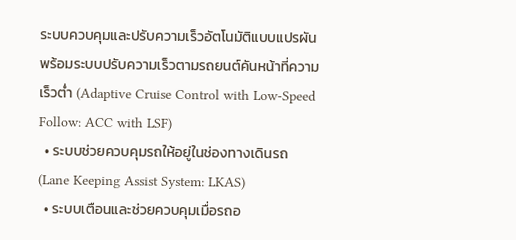ระบบควบคุมและปรับความเร็วอัตโนมัติแบบแปรผันพร้อมระบบปรับความเร็วตามรถยนต์คันหน้าที่ความเร็วต่ำ (Adaptive Cruise Control with Low-Speed Follow: ACC with LSF)
  • ระบบช่วยควบคุมรถให้อยู่ในช่องทางเดินรถ (Lane Keeping Assist System: LKAS)
  • ระบบเตือนและช่วยควบคุมเมื่อรถอ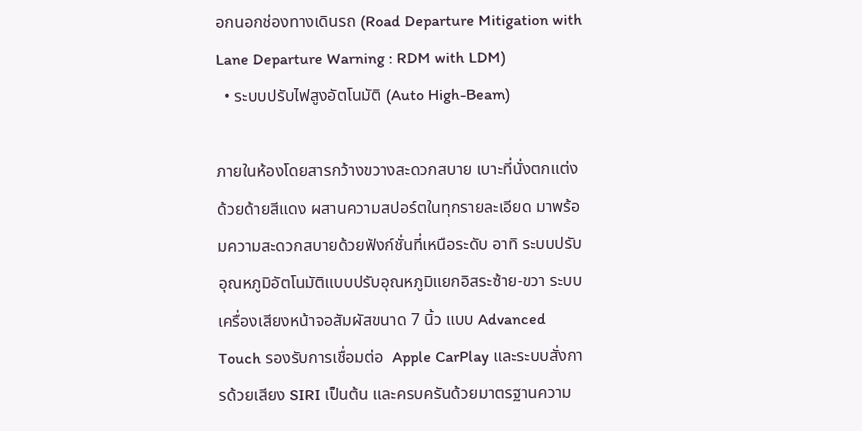อกนอกช่องทางเดินรถ (Road Departure Mitigation with Lane Departure Warning : RDM with LDM)
  • ระบบปรับไฟสูงอัตโนมัติ (Auto High-Beam)

ภายในห้องโดยสารกว้างขวางสะดวกสบาย เบาะที่นั่งตกแต่งด้วยด้ายสีแดง ผสานความสปอร์ตในทุกรายละเอียด มาพร้อมความสะดวกสบายด้วยฟังก์ชั่นที่เหนือระดับ อาทิ ระบบปรับอุณหภูมิอัตโนมัติแบบปรับอุณหภูมิแยกอิสระซ้าย-ขวา ระบบเครื่องเสียงหน้าจอสัมผัสขนาด 7 นิ้ว แบบ Advanced Touch รองรับการเชื่อมต่อ  Apple CarPlay และระบบสั่งการด้วยเสียง SIRI เป็นต้น และครบครันด้วยมาตรฐานความ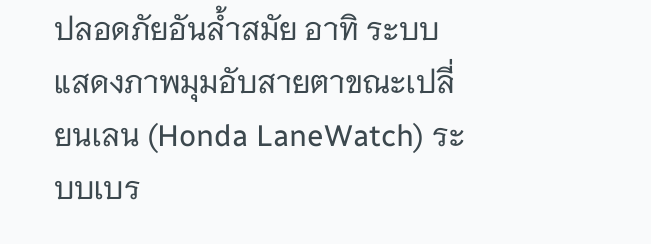ปลอดภัยอันล้ำสมัย อาทิ ระบบแสดงภาพมุมอับสายตาขณะเปลี่ยนเลน (Honda LaneWatch) ระบบเบร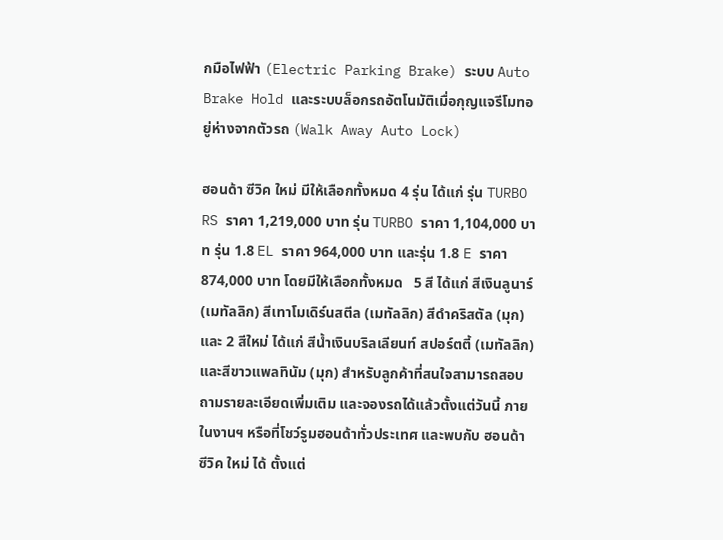กมือไฟฟ้า (Electric Parking Brake) ระบบ Auto Brake Hold และระบบล็อกรถอัตโนมัติเมื่อกุญแจรีโมทอยู่ห่างจากตัวรถ (Walk Away Auto Lock)

ฮอนด้า ซีวิค ใหม่ มีให้เลือกทั้งหมด 4 รุ่น ได้แก่ รุ่น TURBO RS ราคา 1,219,000 บาท รุ่น TURBO ราคา 1,104,000 บาท รุ่น 1.8 EL ราคา 964,000 บาท และรุ่น 1.8 E ราคา 874,000 บาท โดยมีให้เลือกทั้งหมด   5 สี ได้แก่ สีเงินลูนาร์ (เมทัลลิก) สีเทาโมเดิร์นสตีล (เมทัลลิก) สีดำคริสตัล (มุก) และ 2 สีใหม่ ได้แก่ สีน้ำเงินบริลเลียนท์ สปอร์ตตี้ (เมทัลลิก) และสีขาวแพลทินัม (มุก) สำหรับลูกค้าที่สนใจสามารถสอบถามรายละเอียดเพิ่มเติม และจองรถได้แล้วตั้งแต่วันนี้ ภายในงานฯ หรือที่โชว์รูมฮอนด้าทั่วประเทศ และพบกับ ฮอนด้า ซีวิค ใหม่ ได้ ตั้งแต่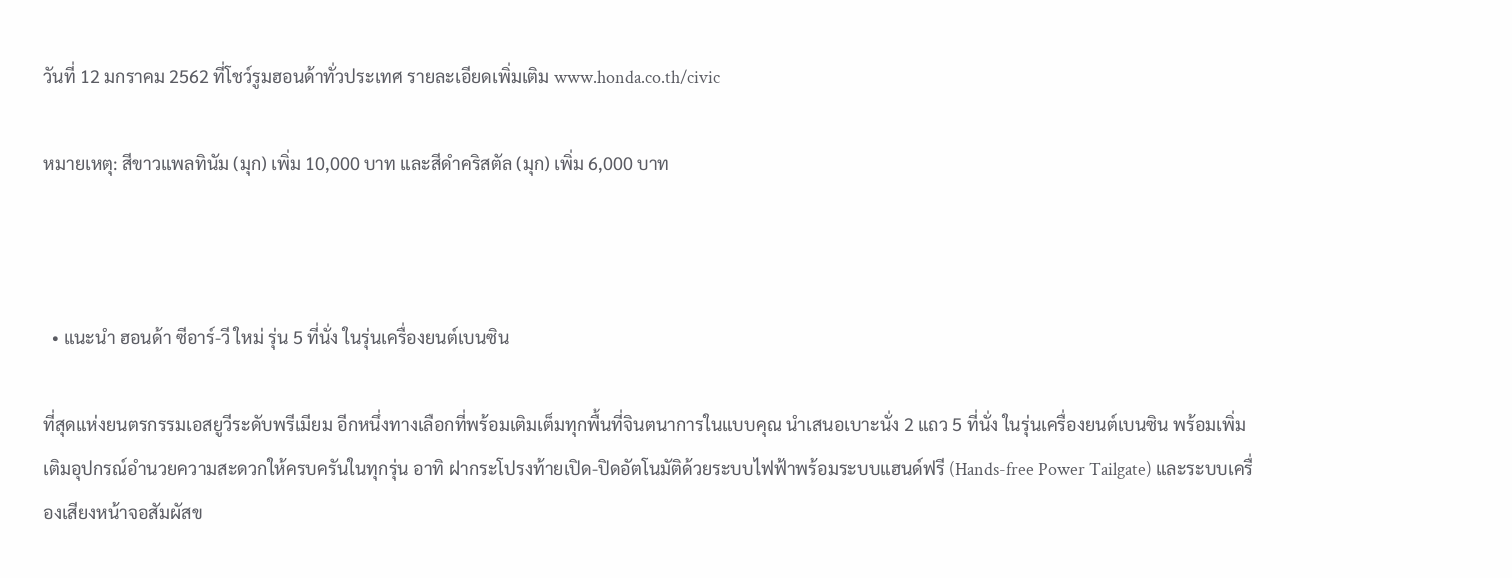วันที่ 12 มกราคม 2562 ที่โชว์รูมฮอนด้าทั่วประเทศ รายละเอียดเพิ่มเติม www.honda.co.th/civic

หมายเหตุ: สีขาวแพลทินัม (มุก) เพิ่ม 10,000 บาท และสีดำคริสตัล (มุก) เพิ่ม 6,000 บาท



  • แนะนำ ฮอนด้า ซีอาร์-วี ใหม่ รุ่น 5 ที่นั่ง ในรุ่นเครื่องยนต์เบนซิน

ที่สุดแห่งยนตรกรรมเอสยูวีระดับพรีเมียม อีกหนึ่งทางเลือกที่พร้อมเติมเต็มทุกพื้นที่จินตนาการในแบบคุณ นำเสนอเบาะนั่ง 2 แถว 5 ที่นั่ง ในรุ่นเครื่องยนต์เบนซิน พร้อมเพิ่มเติมอุปกรณ์อำนวยความสะดวกให้ครบครันในทุกรุ่น อาทิ ฝากระโปรงท้ายเปิด-ปิดอัตโนมัติด้วยระบบไฟฟ้าพร้อมระบบแฮนด์ฟรี (Hands-free Power Tailgate) และระบบเครื่องเสียงหน้าจอสัมผัสข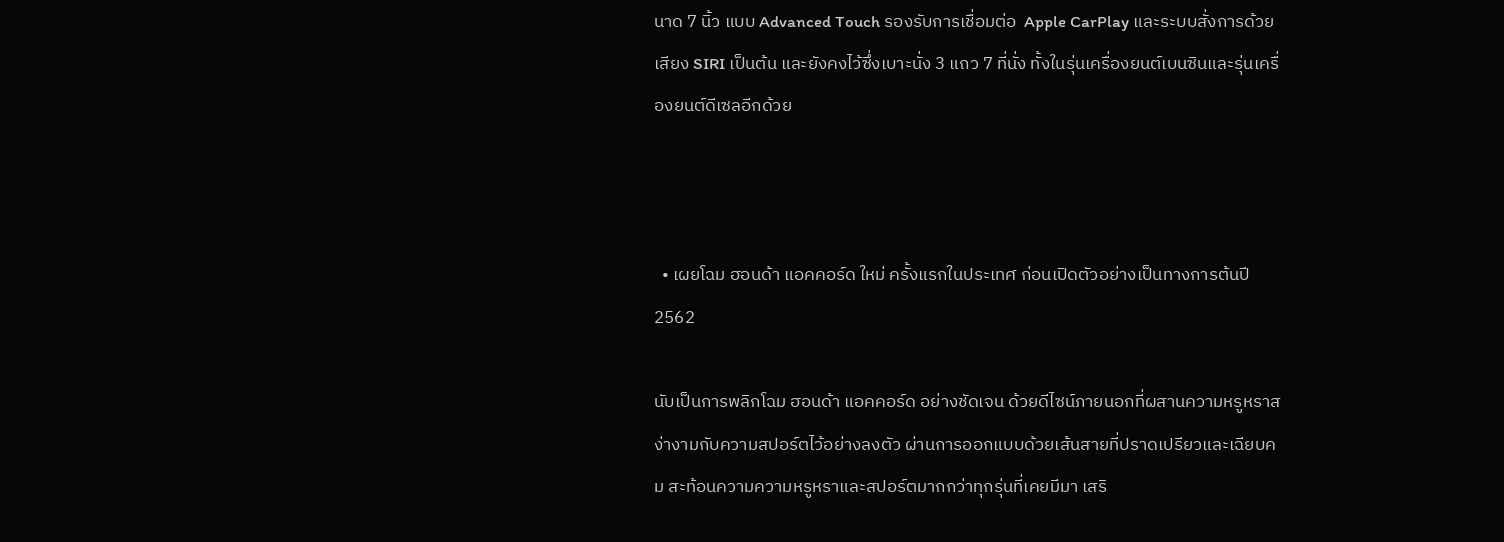นาด 7 นิ้ว แบบ Advanced Touch รองรับการเชื่อมต่อ  Apple CarPlay และระบบสั่งการด้วยเสียง SIRI เป็นต้น และยังคงไว้ซึ่งเบาะนั่ง 3 แถว 7 ที่นั่ง ทั้งในรุ่นเครื่องยนต์เบนซินและรุ่นเครื่องยนต์ดีเซลอีกด้วย



  • เผยโฉม ฮอนด้า แอคคอร์ด ใหม่ ครั้งแรกในประเทศ ก่อนเปิดตัวอย่างเป็นทางการต้นปี 2562

นับเป็นการพลิกโฉม ฮอนด้า แอคคอร์ด อย่างชัดเจน ด้วยดีไซน์ภายนอกที่ผสานความหรูหราสง่างามกับความสปอร์ตไว้อย่างลงตัว ผ่านการออกแบบด้วยเส้นสายที่ปราดเปรียวและเฉียบคม สะท้อนความความหรูหราและสปอร์ตมากกว่าทุกรุ่นที่เคยมีมา เสริ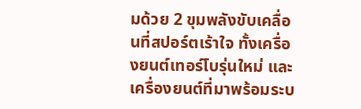มด้วย 2 ขุมพลังขับเคลื่อนที่สปอร์ตเร้าใจ ทั้งเครื่องยนต์เทอร์โบรุ่นใหม่ และเครื่องยนต์ที่มาพร้อมระบ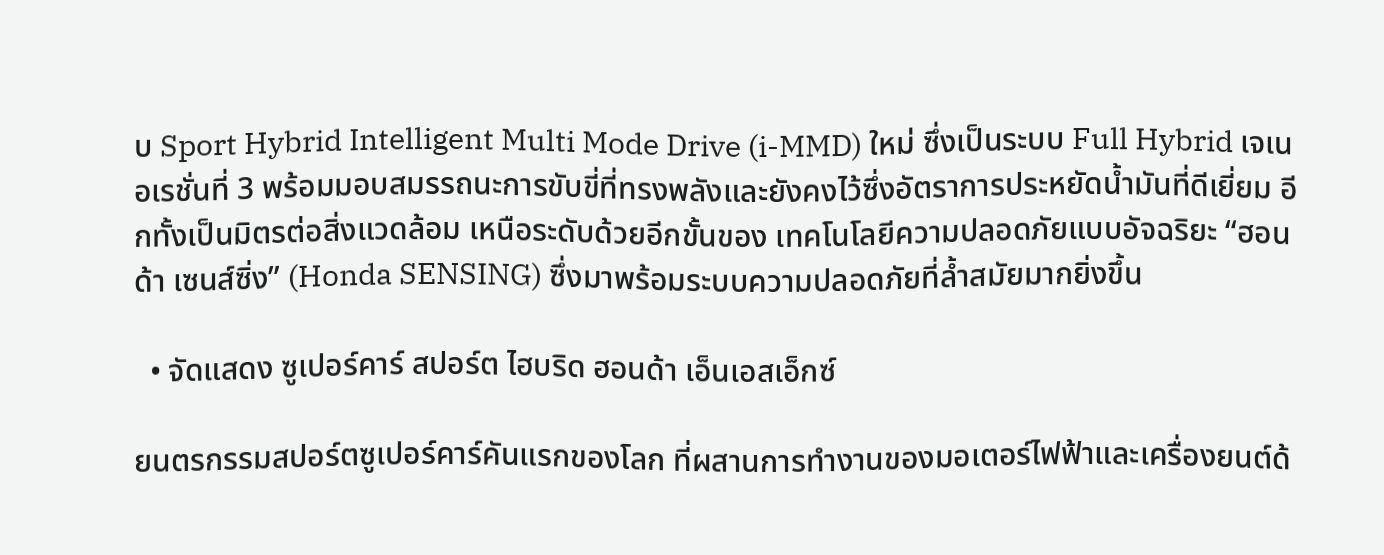บ Sport Hybrid Intelligent Multi Mode Drive (i-MMD) ใหม่ ซึ่งเป็นระบบ Full Hybrid เจเนอเรชั่นที่ 3 พร้อมมอบสมรรถนะการขับขี่ที่ทรงพลังและยังคงไว้ซึ่งอัตราการประหยัดน้ำมันที่ดีเยี่ยม อีกทั้งเป็นมิตรต่อสิ่งแวดล้อม เหนือระดับด้วยอีกขั้นของ เทคโนโลยีความปลอดภัยแบบอัจฉริยะ “ฮอนด้า เซนส์ซิ่ง” (Honda SENSING) ซึ่งมาพร้อมระบบความปลอดภัยที่ล้ำสมัยมากยิ่งขึ้น

  • จัดแสดง ซูเปอร์คาร์ สปอร์ต ไฮบริด ฮอนด้า เอ็นเอสเอ็กซ์

ยนตรกรรมสปอร์ตซูเปอร์คาร์คันแรกของโลก ที่ผสานการทำงานของมอเตอร์ไฟฟ้าและเครื่องยนต์ด้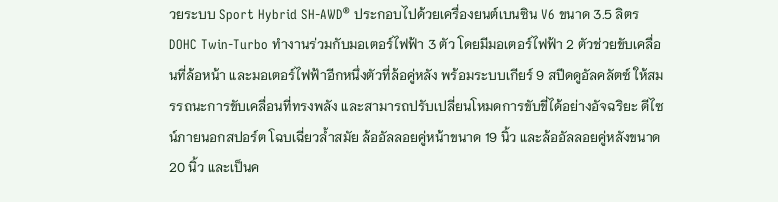วยระบบ Sport Hybrid SH-AWD® ประกอบไปด้วยเครื่องยนต์เบนซิน V6 ขนาด 3.5 ลิตร DOHC Twin-Turbo ทำงานร่วมกับมอเตอร์ไฟฟ้า 3 ตัว โดยมีมอเตอร์ไฟฟ้า 2 ตัวช่วยขับเคลื่อนที่ล้อหน้า และมอเตอร์ไฟฟ้าอีกหนึ่งตัวที่ล้อคู่หลัง พร้อมระบบเกียร์ 9 สปีดดูอัลคลัตซ์ ให้สมรรถนะการขับเคลื่อนที่ทรงพลัง และสามารถปรับเปลี่ยนโหมดการขับขี่ได้อย่างอัจฉริยะ ดีไซน์ภายนอกสปอร์ต โฉบเฉี่ยวล้ำสมัย ล้ออัลลอยคู่หน้าขนาด 19 นิ้ว และล้ออัลลอยคู่หลังขนาด 20 นิ้ว และเป็นค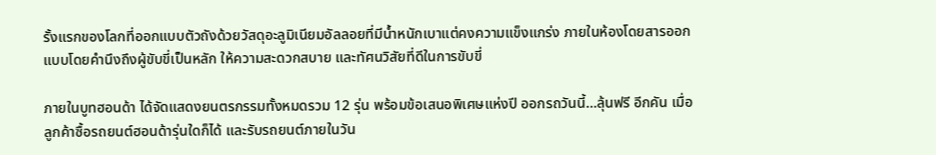รั้งแรกของโลกที่ออกแบบตัวถังด้วยวัสดุอะลูมิเนียมอัลลอยที่มีน้ำหนักเบาแต่คงความแข็งแกร่ง ภายในห้องโดยสารออกแบบโดยคำนึงถึงผู้ขับขี่เป็นหลัก ให้ความสะดวกสบาย และทัศนวิสัยที่ดีในการขับขี่

ภายในบูทฮอนด้า ได้จัดแสดงยนตรกรรมทั้งหมดรวม 12 รุ่น พร้อมข้อเสนอพิเศษแห่งปี ออกรถวันนี้…ลุ้นฟรี อีกคัน เมื่อลูกค้าซื้อรถยนต์ฮอนด้ารุ่นใดก็ได้ และรับรถยนต์ภายในวัน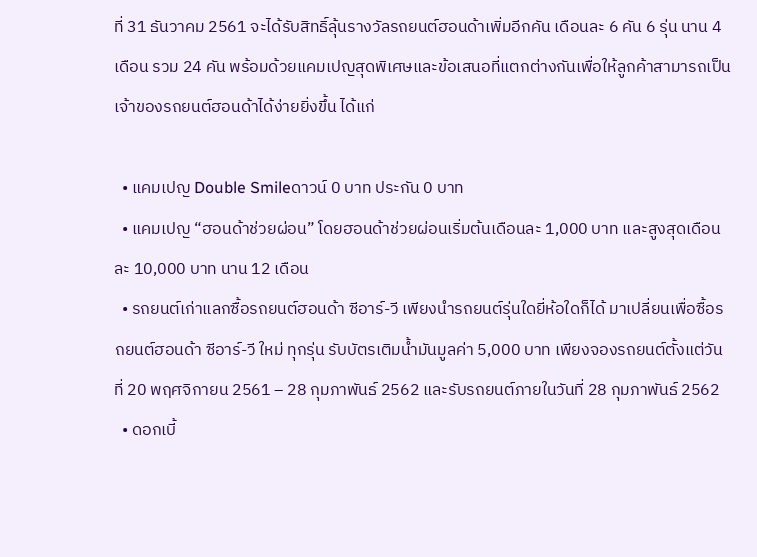ที่ 31 ธันวาคม 2561 จะได้รับสิทธิ์ลุ้นรางวัลรถยนต์ฮอนด้าเพิ่มอีกคัน เดือนละ 6 คัน 6 รุ่น นาน 4 เดือน รวม 24 คัน พร้อมด้วยแคมเปญสุดพิเศษและข้อเสนอที่แตกต่างกันเพื่อให้ลูกค้าสามารถเป็นเจ้าของรถยนต์ฮอนด้าได้ง่ายยิ่งขึ้น ได้แก่

  • แคมเปญ Double Smileดาวน์ 0 บาท ประกัน 0 บาท
  • แคมเปญ “ฮอนด้าช่วยผ่อน” โดยฮอนด้าช่วยผ่อนเริ่มต้นเดือนละ 1,000 บาท และสูงสุดเดือนละ 10,000 บาท นาน 12 เดือน
  • รถยนต์เก่าแลกซื้อรถยนต์ฮอนด้า ซีอาร์-วี เพียงนำรถยนต์รุ่นใดยี่ห้อใดก็ได้ มาเปลี่ยนเพื่อซื้อรถยนต์ฮอนด้า ซีอาร์-วี ใหม่ ทุกรุ่น รับบัตรเติมน้ำมันมูลค่า 5,000 บาท เพียงจองรถยนต์ตั้งแต่วันที่ 20 พฤศจิกายน 2561 – 28 กุมภาพันธ์ 2562 และรับรถยนต์ภายในวันที่ 28 กุมภาพันธ์ 2562
  • ดอกเบี้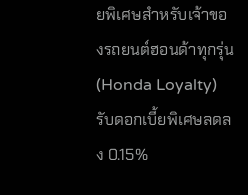ยพิเศษสำหรับเจ้าของรถยนต์ฮอนด้าทุกรุ่น (Honda Loyalty) รับดอกเบี้ยพิเศษลดลง 0.15%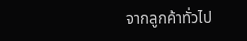จากลูกค้าทั่วไป